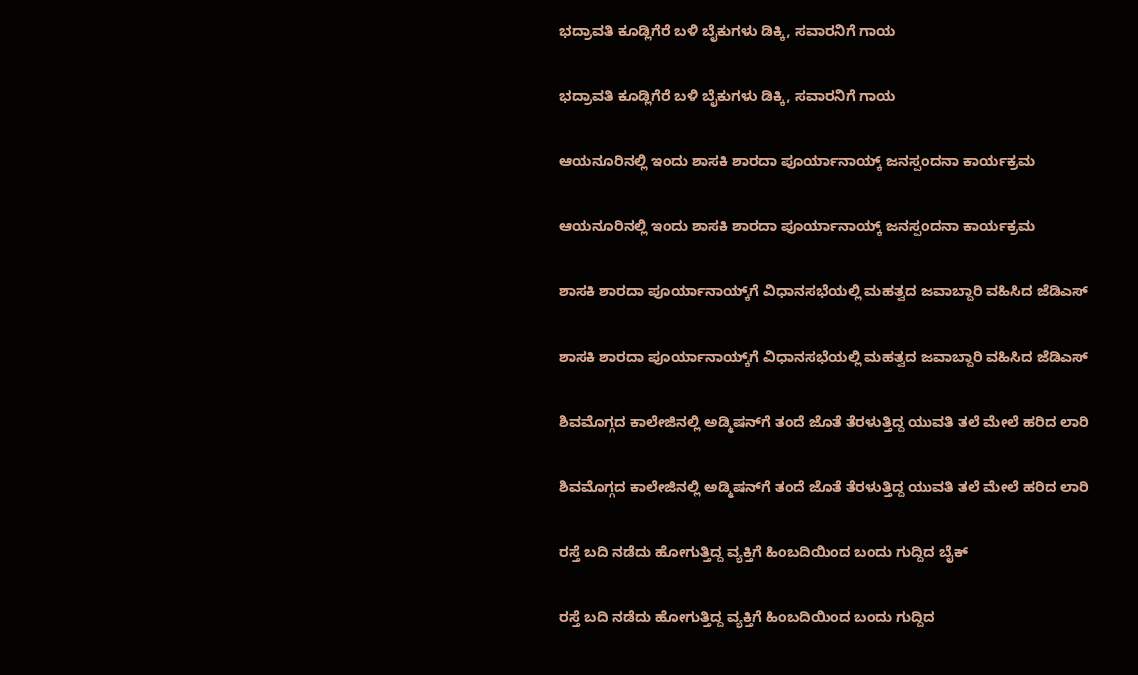ಭದ್ರಾವತಿ ಕೂಡ್ಲಿಗೆರೆ ಬಳಿ ಬೈಕುಗಳು ಡಿಕ್ಕಿ, ಸವಾರನಿಗೆ ಗಾಯ

ಭದ್ರಾವತಿ ಕೂಡ್ಲಿಗೆರೆ ಬಳಿ ಬೈಕುಗಳು ಡಿಕ್ಕಿ, ಸವಾರನಿಗೆ ಗಾಯ

ಆಯನೂರಿನಲ್ಲಿ ಇಂದು ಶಾಸಕಿ ಶಾರದಾ ಪೂರ್ಯಾನಾಯ್ಕ್‌ ಜನಸ್ಪಂದನಾ ಕಾರ್ಯಕ್ರಮ

ಆಯನೂರಿನಲ್ಲಿ ಇಂದು ಶಾಸಕಿ ಶಾರದಾ ಪೂರ್ಯಾನಾಯ್ಕ್‌ ಜನಸ್ಪಂದನಾ ಕಾರ್ಯಕ್ರಮ

ಶಾಸಕಿ ಶಾರದಾ ಪೂರ್ಯಾನಾಯ್ಕ್‌ಗೆ ವಿಧಾನಸಭೆಯಲ್ಲಿ ಮಹತ್ವದ ಜವಾಬ್ದಾರಿ ವಹಿಸಿದ ಜೆಡಿಎಸ್‌

ಶಾಸಕಿ ಶಾರದಾ ಪೂರ್ಯಾನಾಯ್ಕ್‌ಗೆ ವಿಧಾನಸಭೆಯಲ್ಲಿ ಮಹತ್ವದ ಜವಾಬ್ದಾರಿ ವಹಿಸಿದ ಜೆಡಿಎಸ್‌

ಶಿವಮೊಗ್ಗದ ಕಾಲೇಜಿನಲ್ಲಿ ಅಡ್ಮಿಷನ್‌ಗೆ ತಂದೆ ಜೊತೆ ತೆರಳುತ್ತಿದ್ದ ಯುವತಿ ತಲೆ ಮೇಲೆ ಹರಿದ ಲಾರಿ

ಶಿವಮೊಗ್ಗದ ಕಾಲೇಜಿನಲ್ಲಿ ಅಡ್ಮಿಷನ್‌ಗೆ ತಂದೆ ಜೊತೆ ತೆರಳುತ್ತಿದ್ದ ಯುವತಿ ತಲೆ ಮೇಲೆ ಹರಿದ ಲಾರಿ

ರಸ್ತೆ ಬದಿ ನಡೆದು ಹೋಗುತ್ತಿದ್ದ ವ್ಯಕ್ತಿಗೆ ಹಿಂಬದಿಯಿಂದ ಬಂದು ಗುದ್ದಿದ ಬೈಕ್

ರಸ್ತೆ ಬದಿ ನಡೆದು ಹೋಗುತ್ತಿದ್ದ ವ್ಯಕ್ತಿಗೆ ಹಿಂಬದಿಯಿಂದ ಬಂದು ಗುದ್ದಿದ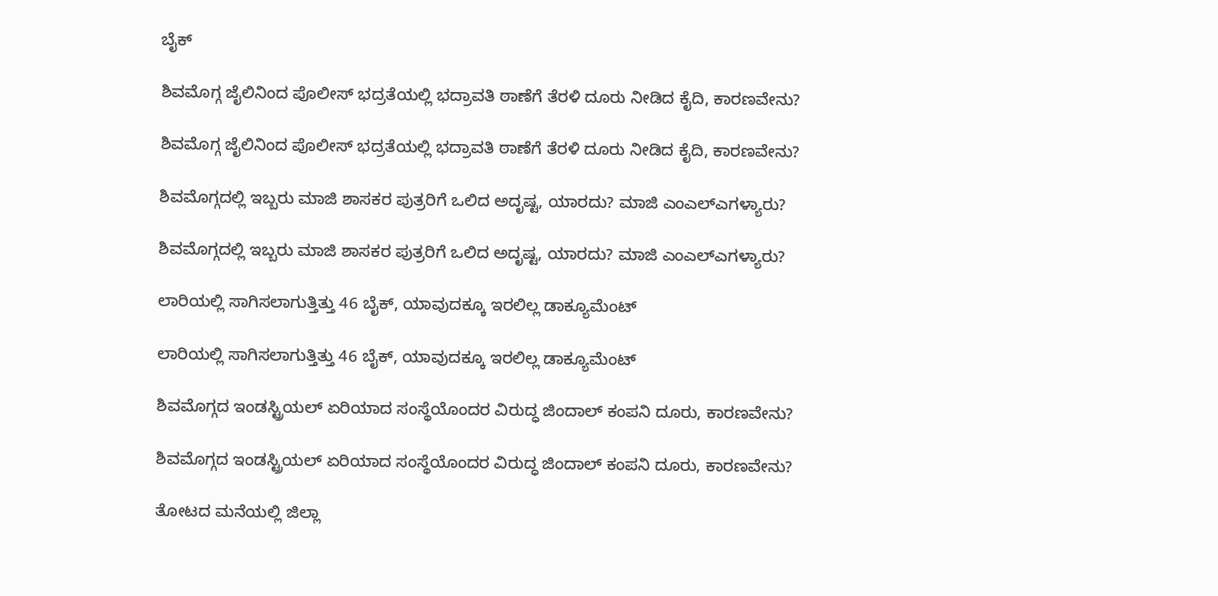ಬೈಕ್

ಶಿವಮೊಗ್ಗ ಜೈಲಿನಿಂದ ಪೊಲೀಸ್‌ ಭದ್ರತೆಯಲ್ಲಿ ಭದ್ರಾವತಿ ಠಾಣೆಗೆ ತೆರಳಿ ದೂರು ನೀಡಿದ ಕೈದಿ, ಕಾರಣವೇನು?

ಶಿವಮೊಗ್ಗ ಜೈಲಿನಿಂದ ಪೊಲೀಸ್‌ ಭದ್ರತೆಯಲ್ಲಿ ಭದ್ರಾವತಿ ಠಾಣೆಗೆ ತೆರಳಿ ದೂರು ನೀಡಿದ ಕೈದಿ, ಕಾರಣವೇನು?

ಶಿವಮೊಗ್ಗದಲ್ಲಿ ಇಬ್ಬರು ಮಾಜಿ ಶಾಸಕರ ಪುತ್ರರಿಗೆ ಒಲಿದ ಅದೃಷ್ಟ, ಯಾರದು? ಮಾಜಿ ಎಂಎಲ್‌ಎಗಳ್ಯಾರು?

ಶಿವಮೊಗ್ಗದಲ್ಲಿ ಇಬ್ಬರು ಮಾಜಿ ಶಾಸಕರ ಪುತ್ರರಿಗೆ ಒಲಿದ ಅದೃಷ್ಟ, ಯಾರದು? ಮಾಜಿ ಎಂಎಲ್‌ಎಗಳ್ಯಾರು?

ಲಾರಿಯಲ್ಲಿ ಸಾಗಿಸಲಾಗುತ್ತಿತ್ತು 46 ಬೈಕ್, ಯಾವುದಕ್ಕೂ ಇರಲಿಲ್ಲ ಡಾಕ್ಯೂಮೆಂಟ್

ಲಾರಿಯಲ್ಲಿ ಸಾಗಿಸಲಾಗುತ್ತಿತ್ತು 46 ಬೈಕ್, ಯಾವುದಕ್ಕೂ ಇರಲಿಲ್ಲ ಡಾಕ್ಯೂಮೆಂಟ್

ಶಿವಮೊಗ್ಗದ ಇಂಡಸ್ಟ್ರಿಯಲ್ ಏರಿಯಾದ ಸಂಸ್ಥೆಯೊಂದರ ವಿರುದ್ಧ ಜಿಂದಾಲ್ ಕಂಪನಿ ದೂರು, ಕಾರಣವೇನು?

ಶಿವಮೊಗ್ಗದ ಇಂಡಸ್ಟ್ರಿಯಲ್ ಏರಿಯಾದ ಸಂಸ್ಥೆಯೊಂದರ ವಿರುದ್ಧ ಜಿಂದಾಲ್ ಕಂಪನಿ ದೂರು, ಕಾರಣವೇನು?

ತೋಟದ ಮನೆಯಲ್ಲಿ ಜಿಲ್ಲಾ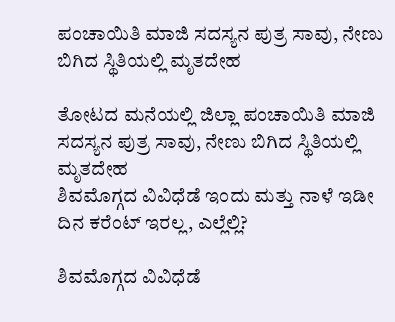ಪಂಚಾಯಿತಿ ಮಾಜಿ ಸದಸ್ಯನ ಪುತ್ರ ಸಾವು, ನೇಣು ಬಿಗಿದ ಸ್ಥಿತಿಯಲ್ಲಿ ಮೃತದೇಹ

ತೋಟದ ಮನೆಯಲ್ಲಿ ಜಿಲ್ಲಾ ಪಂಚಾಯಿತಿ ಮಾಜಿ ಸದಸ್ಯನ ಪುತ್ರ ಸಾವು, ನೇಣು ಬಿಗಿದ ಸ್ಥಿತಿಯಲ್ಲಿ ಮೃತದೇಹ
ಶಿವಮೊಗ್ಗದ ವಿವಿಧೆಡೆ ಇಂದು ಮತ್ತು ನಾಳೆ ಇಡೀ ದಿನ ಕರೆಂಟ್‌ ಇರಲ್ಲ, ಎಲ್ಲೆಲ್ಲಿ?

ಶಿವಮೊಗ್ಗದ ವಿವಿಧೆಡೆ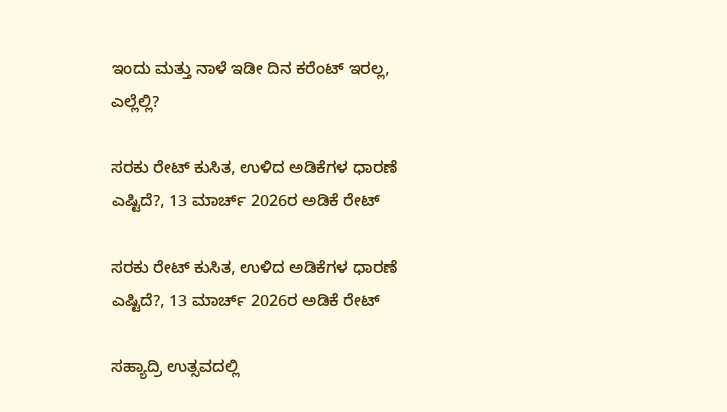ಇಂದು ಮತ್ತು ನಾಳೆ ಇಡೀ ದಿನ ಕರೆಂಟ್‌ ಇರಲ್ಲ, ಎಲ್ಲೆಲ್ಲಿ?

ಸರಕು ರೇಟ್‌ ಕುಸಿತ, ಉಳಿದ ಅಡಿಕೆಗಳ ಧಾರಣೆ ಎಷ್ಟಿದೆ?, 13 ಮಾರ್ಚ್‌ 2026ರ ಅಡಿಕೆ ರೇಟ್‌

ಸರಕು ರೇಟ್‌ ಕುಸಿತ, ಉಳಿದ ಅಡಿಕೆಗಳ ಧಾರಣೆ ಎಷ್ಟಿದೆ?, 13 ಮಾರ್ಚ್‌ 2026ರ ಅಡಿಕೆ ರೇಟ್‌

ಸಹ್ಯಾದ್ರಿ ಉತ್ಸವದಲ್ಲಿ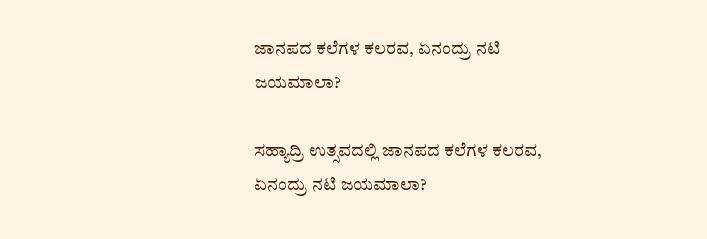ಜಾನಪದ ಕಲೆಗಳ ಕಲರವ, ಏನಂದ್ರು ನಟಿ ಜಯಮಾಲಾ?

ಸಹ್ಯಾದ್ರಿ ಉತ್ಸವದಲ್ಲಿ ಜಾನಪದ ಕಲೆಗಳ ಕಲರವ, ಏನಂದ್ರು ನಟಿ ಜಯಮಾಲಾ?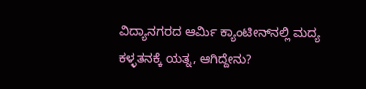ವಿದ್ಯಾನಗರದ ಆರ್ಮಿ ಕ್ಯಾಂಟೀನ್‌ನಲ್ಲಿ ಮದ್ಯ ಕಳ್ಳತನಕ್ಕೆ ಯತ್ನ, ಆಗಿದ್ದೇನು?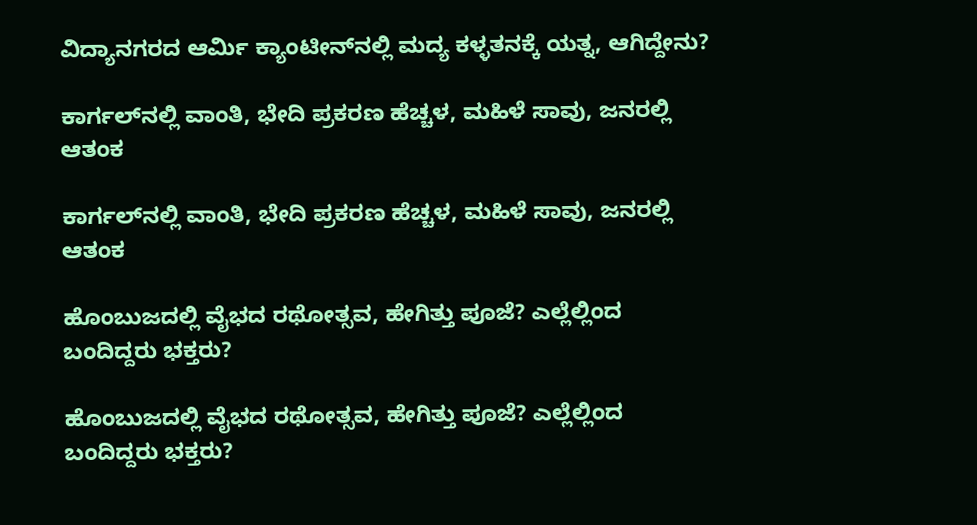ವಿದ್ಯಾನಗರದ ಆರ್ಮಿ ಕ್ಯಾಂಟೀನ್‌ನಲ್ಲಿ ಮದ್ಯ ಕಳ್ಳತನಕ್ಕೆ ಯತ್ನ, ಆಗಿದ್ದೇನು?

ಕಾರ್ಗಲ್‌ನಲ್ಲಿ ವಾಂತಿ, ಭೇದಿ ಪ್ರಕರಣ ಹೆಚ್ಚಳ, ಮಹಿಳೆ ಸಾವು, ಜನರಲ್ಲಿ ಆತಂಕ

ಕಾರ್ಗಲ್‌ನಲ್ಲಿ ವಾಂತಿ, ಭೇದಿ ಪ್ರಕರಣ ಹೆಚ್ಚಳ, ಮಹಿಳೆ ಸಾವು, ಜನರಲ್ಲಿ ಆತಂಕ

ಹೊಂಬುಜದಲ್ಲಿ ವೈಭದ ರಥೋತ್ಸವ, ಹೇಗಿತ್ತು ಪೂಜೆ? ಎಲ್ಲೆಲ್ಲಿಂದ ಬಂದಿದ್ದರು ಭಕ್ತರು?

ಹೊಂಬುಜದಲ್ಲಿ ವೈಭದ ರಥೋತ್ಸವ, ಹೇಗಿತ್ತು ಪೂಜೆ? ಎಲ್ಲೆಲ್ಲಿಂದ ಬಂದಿದ್ದರು ಭಕ್ತರು?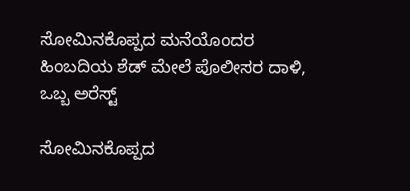ಸೋಮಿನಕೊಪ್ಪದ ಮನೆಯೊಂದರ ಹಿಂಬದಿಯ ಶೆಡ್‌ ಮೇಲೆ ಪೊಲೀಸರ ದಾಳಿ, ಒಬ್ಬ ಅರೆಸ್ಟ್‌

ಸೋಮಿನಕೊಪ್ಪದ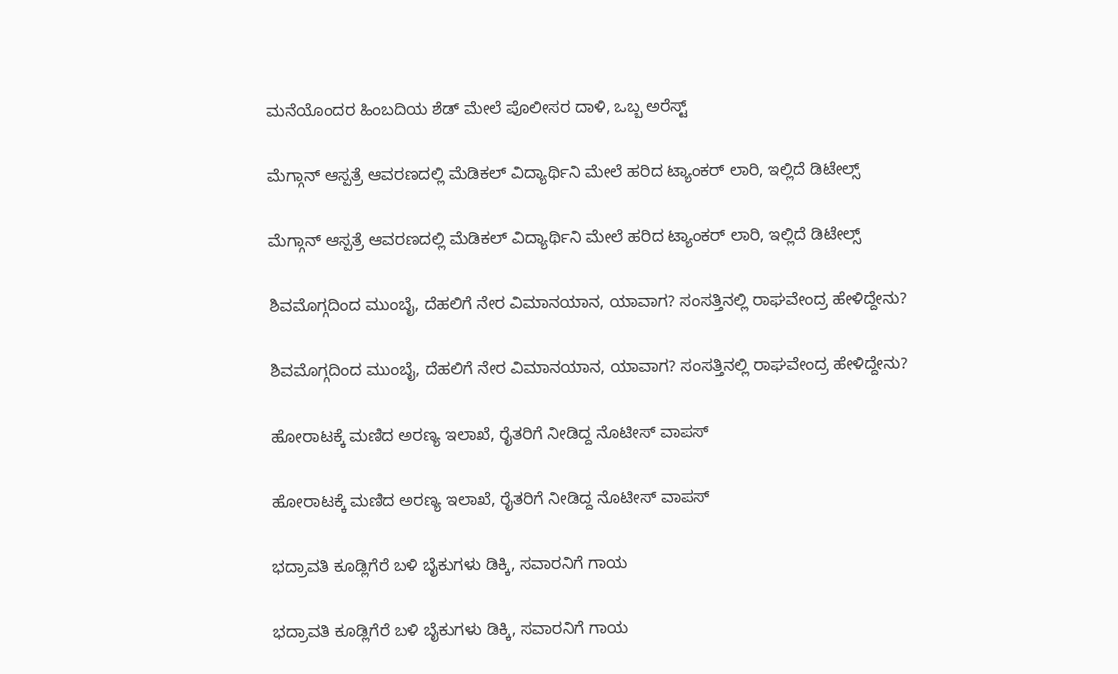ಮನೆಯೊಂದರ ಹಿಂಬದಿಯ ಶೆಡ್‌ ಮೇಲೆ ಪೊಲೀಸರ ದಾಳಿ, ಒಬ್ಬ ಅರೆಸ್ಟ್‌

ಮೆಗ್ಗಾನ್‌ ಆಸ್ಪತ್ರೆ ಆವರಣದಲ್ಲಿ ಮೆಡಿಕಲ್‌ ವಿದ್ಯಾರ್ಥಿನಿ ಮೇಲೆ ಹರಿದ ಟ್ಯಾಂಕರ್‌ ಲಾರಿ, ಇಲ್ಲಿದೆ ಡಿಟೇಲ್ಸ್‌

ಮೆಗ್ಗಾನ್‌ ಆಸ್ಪತ್ರೆ ಆವರಣದಲ್ಲಿ ಮೆಡಿಕಲ್‌ ವಿದ್ಯಾರ್ಥಿನಿ ಮೇಲೆ ಹರಿದ ಟ್ಯಾಂಕರ್‌ ಲಾರಿ, ಇಲ್ಲಿದೆ ಡಿಟೇಲ್ಸ್‌

ಶಿವಮೊಗ್ಗದಿಂದ ಮುಂಬೈ, ದೆಹಲಿಗೆ ನೇರ ವಿಮಾನಯಾನ, ಯಾವಾಗ? ಸಂಸತ್ತಿನಲ್ಲಿ ರಾಘವೇಂದ್ರ ಹೇಳಿದ್ದೇನು?

ಶಿವಮೊಗ್ಗದಿಂದ ಮುಂಬೈ, ದೆಹಲಿಗೆ ನೇರ ವಿಮಾನಯಾನ, ಯಾವಾಗ? ಸಂಸತ್ತಿನಲ್ಲಿ ರಾಘವೇಂದ್ರ ಹೇಳಿದ್ದೇನು?

ಹೋರಾಟಕ್ಕೆ ಮಣಿದ ಅರಣ್ಯ ಇಲಾಖೆ, ರೈತರಿಗೆ ನೀಡಿದ್ದ ನೊಟೀಸ್‌ ವಾಪಸ್‌

ಹೋರಾಟಕ್ಕೆ ಮಣಿದ ಅರಣ್ಯ ಇಲಾಖೆ, ರೈತರಿಗೆ ನೀಡಿದ್ದ ನೊಟೀಸ್‌ ವಾಪಸ್‌

ಭದ್ರಾವತಿ ಕೂಡ್ಲಿಗೆರೆ ಬಳಿ ಬೈಕುಗಳು ಡಿಕ್ಕಿ, ಸವಾರನಿಗೆ ಗಾಯ

ಭದ್ರಾವತಿ ಕೂಡ್ಲಿಗೆರೆ ಬಳಿ ಬೈಕುಗಳು ಡಿಕ್ಕಿ, ಸವಾರನಿಗೆ ಗಾಯ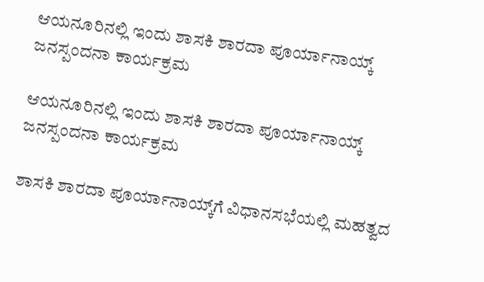ಆಯನೂರಿನಲ್ಲಿ ಇಂದು ಶಾಸಕಿ ಶಾರದಾ ಪೂರ್ಯಾನಾಯ್ಕ್‌ ಜನಸ್ಪಂದನಾ ಕಾರ್ಯಕ್ರಮ

ಆಯನೂರಿನಲ್ಲಿ ಇಂದು ಶಾಸಕಿ ಶಾರದಾ ಪೂರ್ಯಾನಾಯ್ಕ್‌ ಜನಸ್ಪಂದನಾ ಕಾರ್ಯಕ್ರಮ

ಶಾಸಕಿ ಶಾರದಾ ಪೂರ್ಯಾನಾಯ್ಕ್‌ಗೆ ವಿಧಾನಸಭೆಯಲ್ಲಿ ಮಹತ್ವದ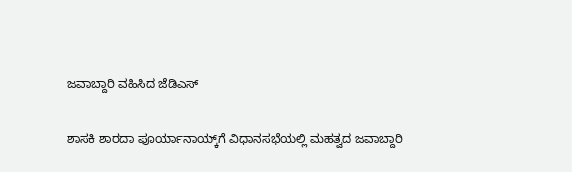ಜವಾಬ್ದಾರಿ ವಹಿಸಿದ ಜೆಡಿಎಸ್‌

ಶಾಸಕಿ ಶಾರದಾ ಪೂರ್ಯಾನಾಯ್ಕ್‌ಗೆ ವಿಧಾನಸಭೆಯಲ್ಲಿ ಮಹತ್ವದ ಜವಾಬ್ದಾರಿ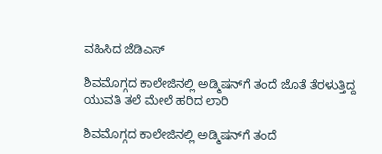ವಹಿಸಿದ ಜೆಡಿಎಸ್‌

ಶಿವಮೊಗ್ಗದ ಕಾಲೇಜಿನಲ್ಲಿ ಅಡ್ಮಿಷನ್‌ಗೆ ತಂದೆ ಜೊತೆ ತೆರಳುತ್ತಿದ್ದ ಯುವತಿ ತಲೆ ಮೇಲೆ ಹರಿದ ಲಾರಿ

ಶಿವಮೊಗ್ಗದ ಕಾಲೇಜಿನಲ್ಲಿ ಅಡ್ಮಿಷನ್‌ಗೆ ತಂದೆ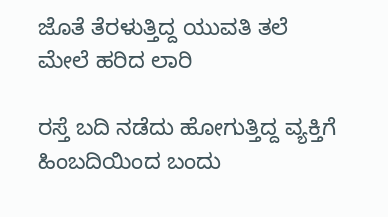ಜೊತೆ ತೆರಳುತ್ತಿದ್ದ ಯುವತಿ ತಲೆ ಮೇಲೆ ಹರಿದ ಲಾರಿ

ರಸ್ತೆ ಬದಿ ನಡೆದು ಹೋಗುತ್ತಿದ್ದ ವ್ಯಕ್ತಿಗೆ ಹಿಂಬದಿಯಿಂದ ಬಂದು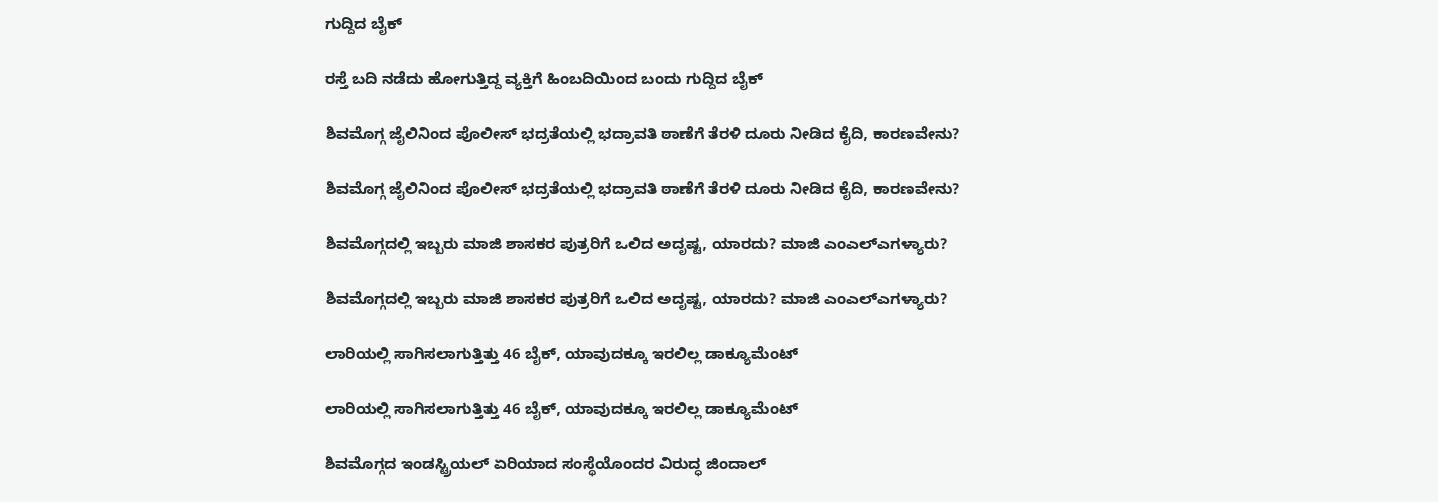ಗುದ್ದಿದ ಬೈಕ್

ರಸ್ತೆ ಬದಿ ನಡೆದು ಹೋಗುತ್ತಿದ್ದ ವ್ಯಕ್ತಿಗೆ ಹಿಂಬದಿಯಿಂದ ಬಂದು ಗುದ್ದಿದ ಬೈಕ್

ಶಿವಮೊಗ್ಗ ಜೈಲಿನಿಂದ ಪೊಲೀಸ್‌ ಭದ್ರತೆಯಲ್ಲಿ ಭದ್ರಾವತಿ ಠಾಣೆಗೆ ತೆರಳಿ ದೂರು ನೀಡಿದ ಕೈದಿ, ಕಾರಣವೇನು?

ಶಿವಮೊಗ್ಗ ಜೈಲಿನಿಂದ ಪೊಲೀಸ್‌ ಭದ್ರತೆಯಲ್ಲಿ ಭದ್ರಾವತಿ ಠಾಣೆಗೆ ತೆರಳಿ ದೂರು ನೀಡಿದ ಕೈದಿ, ಕಾರಣವೇನು?

ಶಿವಮೊಗ್ಗದಲ್ಲಿ ಇಬ್ಬರು ಮಾಜಿ ಶಾಸಕರ ಪುತ್ರರಿಗೆ ಒಲಿದ ಅದೃಷ್ಟ, ಯಾರದು? ಮಾಜಿ ಎಂಎಲ್‌ಎಗಳ್ಯಾರು?

ಶಿವಮೊಗ್ಗದಲ್ಲಿ ಇಬ್ಬರು ಮಾಜಿ ಶಾಸಕರ ಪುತ್ರರಿಗೆ ಒಲಿದ ಅದೃಷ್ಟ, ಯಾರದು? ಮಾಜಿ ಎಂಎಲ್‌ಎಗಳ್ಯಾರು?

ಲಾರಿಯಲ್ಲಿ ಸಾಗಿಸಲಾಗುತ್ತಿತ್ತು 46 ಬೈಕ್, ಯಾವುದಕ್ಕೂ ಇರಲಿಲ್ಲ ಡಾಕ್ಯೂಮೆಂಟ್

ಲಾರಿಯಲ್ಲಿ ಸಾಗಿಸಲಾಗುತ್ತಿತ್ತು 46 ಬೈಕ್, ಯಾವುದಕ್ಕೂ ಇರಲಿಲ್ಲ ಡಾಕ್ಯೂಮೆಂಟ್

ಶಿವಮೊಗ್ಗದ ಇಂಡಸ್ಟ್ರಿಯಲ್ ಏರಿಯಾದ ಸಂಸ್ಥೆಯೊಂದರ ವಿರುದ್ಧ ಜಿಂದಾಲ್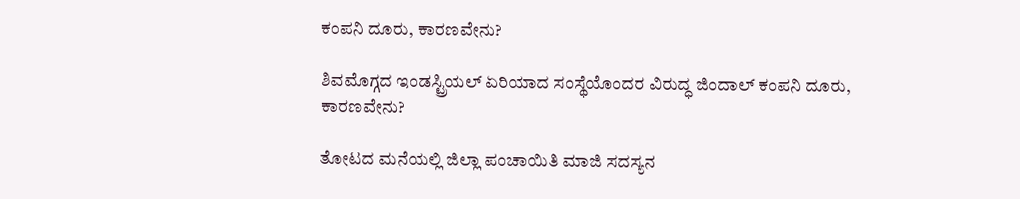ಕಂಪನಿ ದೂರು, ಕಾರಣವೇನು?

ಶಿವಮೊಗ್ಗದ ಇಂಡಸ್ಟ್ರಿಯಲ್ ಏರಿಯಾದ ಸಂಸ್ಥೆಯೊಂದರ ವಿರುದ್ಧ ಜಿಂದಾಲ್ ಕಂಪನಿ ದೂರು, ಕಾರಣವೇನು?

ತೋಟದ ಮನೆಯಲ್ಲಿ ಜಿಲ್ಲಾ ಪಂಚಾಯಿತಿ ಮಾಜಿ ಸದಸ್ಯನ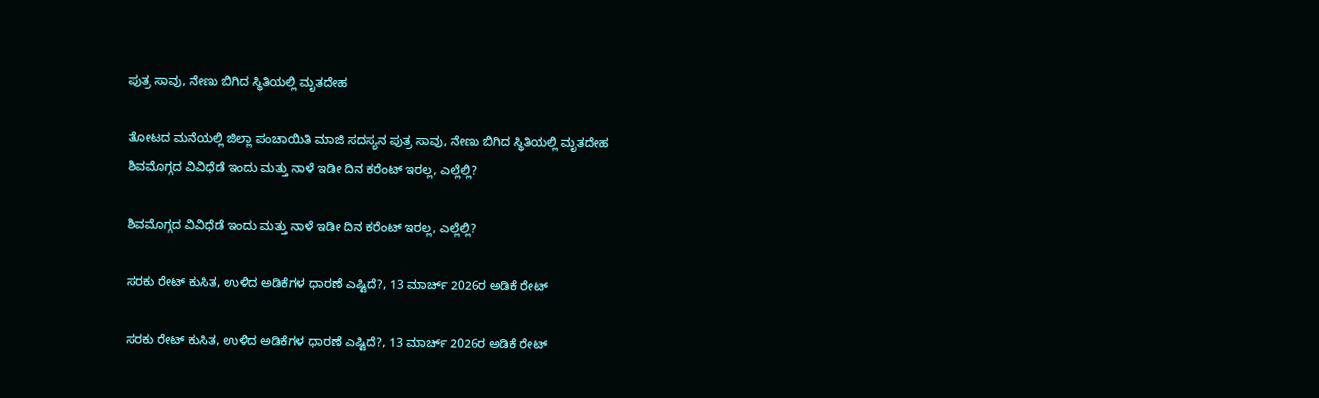ಪುತ್ರ ಸಾವು, ನೇಣು ಬಿಗಿದ ಸ್ಥಿತಿಯಲ್ಲಿ ಮೃತದೇಹ

ತೋಟದ ಮನೆಯಲ್ಲಿ ಜಿಲ್ಲಾ ಪಂಚಾಯಿತಿ ಮಾಜಿ ಸದಸ್ಯನ ಪುತ್ರ ಸಾವು, ನೇಣು ಬಿಗಿದ ಸ್ಥಿತಿಯಲ್ಲಿ ಮೃತದೇಹ
ಶಿವಮೊಗ್ಗದ ವಿವಿಧೆಡೆ ಇಂದು ಮತ್ತು ನಾಳೆ ಇಡೀ ದಿನ ಕರೆಂಟ್‌ ಇರಲ್ಲ, ಎಲ್ಲೆಲ್ಲಿ?

ಶಿವಮೊಗ್ಗದ ವಿವಿಧೆಡೆ ಇಂದು ಮತ್ತು ನಾಳೆ ಇಡೀ ದಿನ ಕರೆಂಟ್‌ ಇರಲ್ಲ, ಎಲ್ಲೆಲ್ಲಿ?

ಸರಕು ರೇಟ್‌ ಕುಸಿತ, ಉಳಿದ ಅಡಿಕೆಗಳ ಧಾರಣೆ ಎಷ್ಟಿದೆ?, 13 ಮಾರ್ಚ್‌ 2026ರ ಅಡಿಕೆ ರೇಟ್‌

ಸರಕು ರೇಟ್‌ ಕುಸಿತ, ಉಳಿದ ಅಡಿಕೆಗಳ ಧಾರಣೆ ಎಷ್ಟಿದೆ?, 13 ಮಾರ್ಚ್‌ 2026ರ ಅಡಿಕೆ ರೇಟ್‌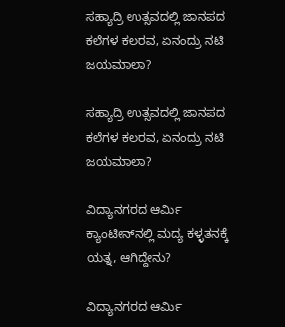ಸಹ್ಯಾದ್ರಿ ಉತ್ಸವದಲ್ಲಿ ಜಾನಪದ ಕಲೆಗಳ ಕಲರವ, ಏನಂದ್ರು ನಟಿ ಜಯಮಾಲಾ?

ಸಹ್ಯಾದ್ರಿ ಉತ್ಸವದಲ್ಲಿ ಜಾನಪದ ಕಲೆಗಳ ಕಲರವ, ಏನಂದ್ರು ನಟಿ ಜಯಮಾಲಾ?

ವಿದ್ಯಾನಗರದ ಆರ್ಮಿ ಕ್ಯಾಂಟೀನ್‌ನಲ್ಲಿ ಮದ್ಯ ಕಳ್ಳತನಕ್ಕೆ ಯತ್ನ, ಆಗಿದ್ದೇನು?

ವಿದ್ಯಾನಗರದ ಆರ್ಮಿ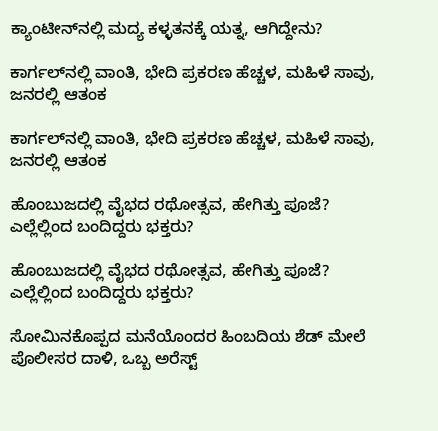ಕ್ಯಾಂಟೀನ್‌ನಲ್ಲಿ ಮದ್ಯ ಕಳ್ಳತನಕ್ಕೆ ಯತ್ನ, ಆಗಿದ್ದೇನು?

ಕಾರ್ಗಲ್‌ನಲ್ಲಿ ವಾಂತಿ, ಭೇದಿ ಪ್ರಕರಣ ಹೆಚ್ಚಳ, ಮಹಿಳೆ ಸಾವು, ಜನರಲ್ಲಿ ಆತಂಕ

ಕಾರ್ಗಲ್‌ನಲ್ಲಿ ವಾಂತಿ, ಭೇದಿ ಪ್ರಕರಣ ಹೆಚ್ಚಳ, ಮಹಿಳೆ ಸಾವು, ಜನರಲ್ಲಿ ಆತಂಕ

ಹೊಂಬುಜದಲ್ಲಿ ವೈಭದ ರಥೋತ್ಸವ, ಹೇಗಿತ್ತು ಪೂಜೆ? ಎಲ್ಲೆಲ್ಲಿಂದ ಬಂದಿದ್ದರು ಭಕ್ತರು?

ಹೊಂಬುಜದಲ್ಲಿ ವೈಭದ ರಥೋತ್ಸವ, ಹೇಗಿತ್ತು ಪೂಜೆ? ಎಲ್ಲೆಲ್ಲಿಂದ ಬಂದಿದ್ದರು ಭಕ್ತರು?

ಸೋಮಿನಕೊಪ್ಪದ ಮನೆಯೊಂದರ ಹಿಂಬದಿಯ ಶೆಡ್‌ ಮೇಲೆ ಪೊಲೀಸರ ದಾಳಿ, ಒಬ್ಬ ಅರೆಸ್ಟ್‌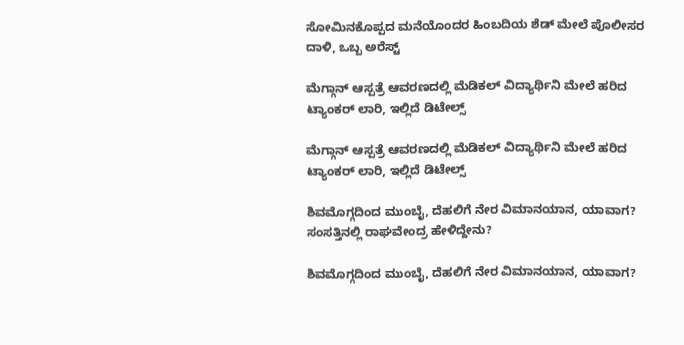ಸೋಮಿನಕೊಪ್ಪದ ಮನೆಯೊಂದರ ಹಿಂಬದಿಯ ಶೆಡ್‌ ಮೇಲೆ ಪೊಲೀಸರ ದಾಳಿ, ಒಬ್ಬ ಅರೆಸ್ಟ್‌

ಮೆಗ್ಗಾನ್‌ ಆಸ್ಪತ್ರೆ ಆವರಣದಲ್ಲಿ ಮೆಡಿಕಲ್‌ ವಿದ್ಯಾರ್ಥಿನಿ ಮೇಲೆ ಹರಿದ ಟ್ಯಾಂಕರ್‌ ಲಾರಿ, ಇಲ್ಲಿದೆ ಡಿಟೇಲ್ಸ್‌

ಮೆಗ್ಗಾನ್‌ ಆಸ್ಪತ್ರೆ ಆವರಣದಲ್ಲಿ ಮೆಡಿಕಲ್‌ ವಿದ್ಯಾರ್ಥಿನಿ ಮೇಲೆ ಹರಿದ ಟ್ಯಾಂಕರ್‌ ಲಾರಿ, ಇಲ್ಲಿದೆ ಡಿಟೇಲ್ಸ್‌

ಶಿವಮೊಗ್ಗದಿಂದ ಮುಂಬೈ, ದೆಹಲಿಗೆ ನೇರ ವಿಮಾನಯಾನ, ಯಾವಾಗ? ಸಂಸತ್ತಿನಲ್ಲಿ ರಾಘವೇಂದ್ರ ಹೇಳಿದ್ದೇನು?

ಶಿವಮೊಗ್ಗದಿಂದ ಮುಂಬೈ, ದೆಹಲಿಗೆ ನೇರ ವಿಮಾನಯಾನ, ಯಾವಾಗ?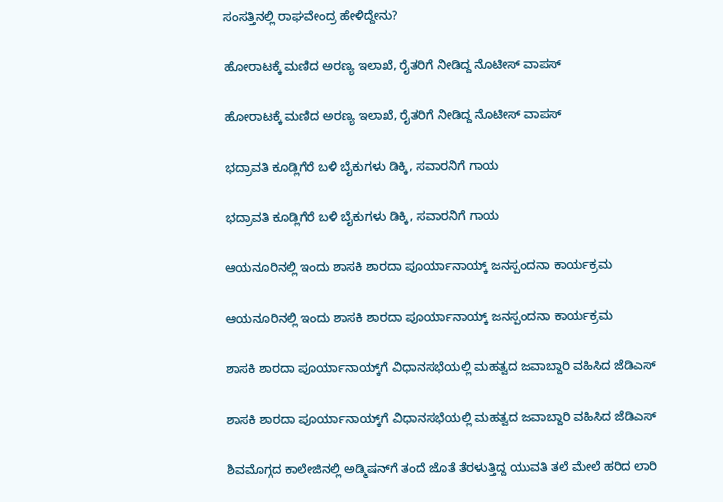ಸಂಸತ್ತಿನಲ್ಲಿ ರಾಘವೇಂದ್ರ ಹೇಳಿದ್ದೇನು?

ಹೋರಾಟಕ್ಕೆ ಮಣಿದ ಅರಣ್ಯ ಇಲಾಖೆ, ರೈತರಿಗೆ ನೀಡಿದ್ದ ನೊಟೀಸ್‌ ವಾಪಸ್‌

ಹೋರಾಟಕ್ಕೆ ಮಣಿದ ಅರಣ್ಯ ಇಲಾಖೆ, ರೈತರಿಗೆ ನೀಡಿದ್ದ ನೊಟೀಸ್‌ ವಾಪಸ್‌

ಭದ್ರಾವತಿ ಕೂಡ್ಲಿಗೆರೆ ಬಳಿ ಬೈಕುಗಳು ಡಿಕ್ಕಿ, ಸವಾರನಿಗೆ ಗಾಯ

ಭದ್ರಾವತಿ ಕೂಡ್ಲಿಗೆರೆ ಬಳಿ ಬೈಕುಗಳು ಡಿಕ್ಕಿ, ಸವಾರನಿಗೆ ಗಾಯ

ಆಯನೂರಿನಲ್ಲಿ ಇಂದು ಶಾಸಕಿ ಶಾರದಾ ಪೂರ್ಯಾನಾಯ್ಕ್‌ ಜನಸ್ಪಂದನಾ ಕಾರ್ಯಕ್ರಮ

ಆಯನೂರಿನಲ್ಲಿ ಇಂದು ಶಾಸಕಿ ಶಾರದಾ ಪೂರ್ಯಾನಾಯ್ಕ್‌ ಜನಸ್ಪಂದನಾ ಕಾರ್ಯಕ್ರಮ

ಶಾಸಕಿ ಶಾರದಾ ಪೂರ್ಯಾನಾಯ್ಕ್‌ಗೆ ವಿಧಾನಸಭೆಯಲ್ಲಿ ಮಹತ್ವದ ಜವಾಬ್ದಾರಿ ವಹಿಸಿದ ಜೆಡಿಎಸ್‌

ಶಾಸಕಿ ಶಾರದಾ ಪೂರ್ಯಾನಾಯ್ಕ್‌ಗೆ ವಿಧಾನಸಭೆಯಲ್ಲಿ ಮಹತ್ವದ ಜವಾಬ್ದಾರಿ ವಹಿಸಿದ ಜೆಡಿಎಸ್‌

ಶಿವಮೊಗ್ಗದ ಕಾಲೇಜಿನಲ್ಲಿ ಅಡ್ಮಿಷನ್‌ಗೆ ತಂದೆ ಜೊತೆ ತೆರಳುತ್ತಿದ್ದ ಯುವತಿ ತಲೆ ಮೇಲೆ ಹರಿದ ಲಾರಿ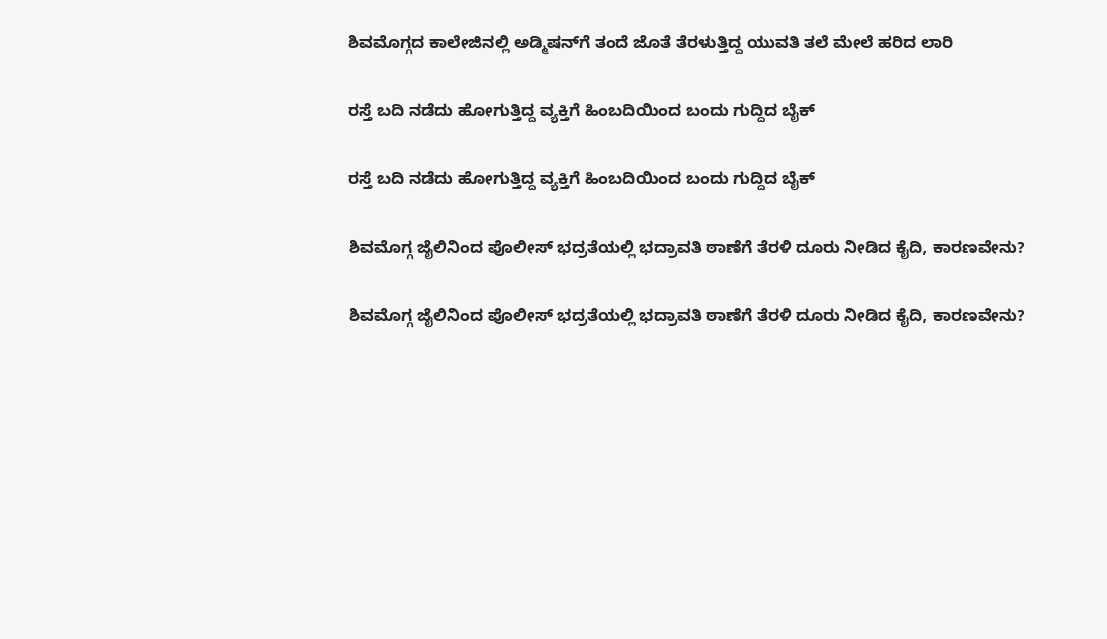ಶಿವಮೊಗ್ಗದ ಕಾಲೇಜಿನಲ್ಲಿ ಅಡ್ಮಿಷನ್‌ಗೆ ತಂದೆ ಜೊತೆ ತೆರಳುತ್ತಿದ್ದ ಯುವತಿ ತಲೆ ಮೇಲೆ ಹರಿದ ಲಾರಿ

ರಸ್ತೆ ಬದಿ ನಡೆದು ಹೋಗುತ್ತಿದ್ದ ವ್ಯಕ್ತಿಗೆ ಹಿಂಬದಿಯಿಂದ ಬಂದು ಗುದ್ದಿದ ಬೈಕ್

ರಸ್ತೆ ಬದಿ ನಡೆದು ಹೋಗುತ್ತಿದ್ದ ವ್ಯಕ್ತಿಗೆ ಹಿಂಬದಿಯಿಂದ ಬಂದು ಗುದ್ದಿದ ಬೈಕ್

ಶಿವಮೊಗ್ಗ ಜೈಲಿನಿಂದ ಪೊಲೀಸ್‌ ಭದ್ರತೆಯಲ್ಲಿ ಭದ್ರಾವತಿ ಠಾಣೆಗೆ ತೆರಳಿ ದೂರು ನೀಡಿದ ಕೈದಿ, ಕಾರಣವೇನು?

ಶಿವಮೊಗ್ಗ ಜೈಲಿನಿಂದ ಪೊಲೀಸ್‌ ಭದ್ರತೆಯಲ್ಲಿ ಭದ್ರಾವತಿ ಠಾಣೆಗೆ ತೆರಳಿ ದೂರು ನೀಡಿದ ಕೈದಿ, ಕಾರಣವೇನು?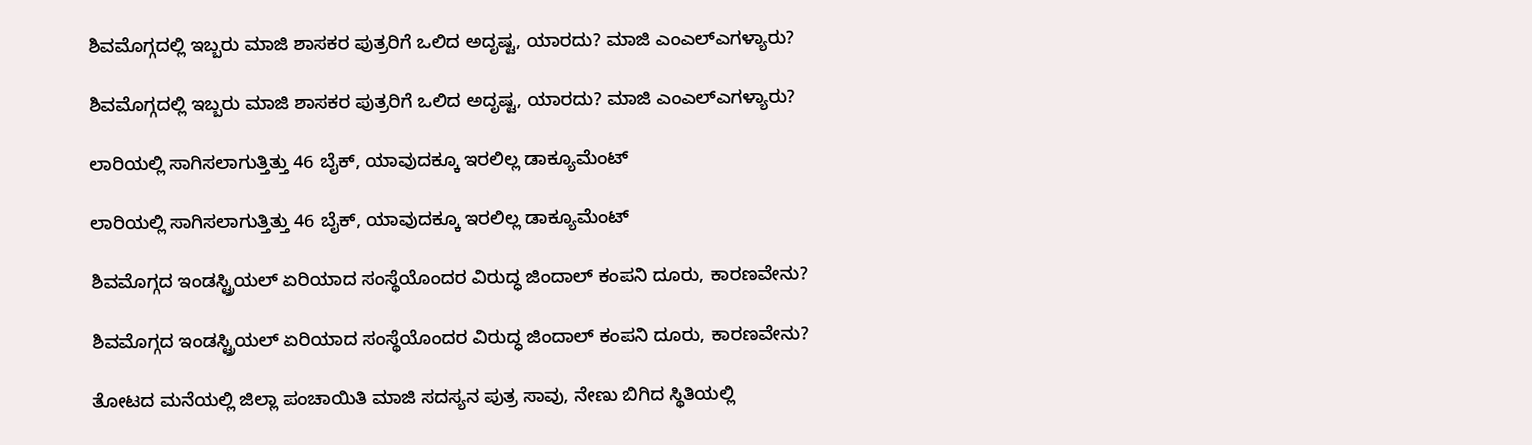ಶಿವಮೊಗ್ಗದಲ್ಲಿ ಇಬ್ಬರು ಮಾಜಿ ಶಾಸಕರ ಪುತ್ರರಿಗೆ ಒಲಿದ ಅದೃಷ್ಟ, ಯಾರದು? ಮಾಜಿ ಎಂಎಲ್‌ಎಗಳ್ಯಾರು?

ಶಿವಮೊಗ್ಗದಲ್ಲಿ ಇಬ್ಬರು ಮಾಜಿ ಶಾಸಕರ ಪುತ್ರರಿಗೆ ಒಲಿದ ಅದೃಷ್ಟ, ಯಾರದು? ಮಾಜಿ ಎಂಎಲ್‌ಎಗಳ್ಯಾರು?

ಲಾರಿಯಲ್ಲಿ ಸಾಗಿಸಲಾಗುತ್ತಿತ್ತು 46 ಬೈಕ್, ಯಾವುದಕ್ಕೂ ಇರಲಿಲ್ಲ ಡಾಕ್ಯೂಮೆಂಟ್

ಲಾರಿಯಲ್ಲಿ ಸಾಗಿಸಲಾಗುತ್ತಿತ್ತು 46 ಬೈಕ್, ಯಾವುದಕ್ಕೂ ಇರಲಿಲ್ಲ ಡಾಕ್ಯೂಮೆಂಟ್

ಶಿವಮೊಗ್ಗದ ಇಂಡಸ್ಟ್ರಿಯಲ್ ಏರಿಯಾದ ಸಂಸ್ಥೆಯೊಂದರ ವಿರುದ್ಧ ಜಿಂದಾಲ್ ಕಂಪನಿ ದೂರು, ಕಾರಣವೇನು?

ಶಿವಮೊಗ್ಗದ ಇಂಡಸ್ಟ್ರಿಯಲ್ ಏರಿಯಾದ ಸಂಸ್ಥೆಯೊಂದರ ವಿರುದ್ಧ ಜಿಂದಾಲ್ ಕಂಪನಿ ದೂರು, ಕಾರಣವೇನು?

ತೋಟದ ಮನೆಯಲ್ಲಿ ಜಿಲ್ಲಾ ಪಂಚಾಯಿತಿ ಮಾಜಿ ಸದಸ್ಯನ ಪುತ್ರ ಸಾವು, ನೇಣು ಬಿಗಿದ ಸ್ಥಿತಿಯಲ್ಲಿ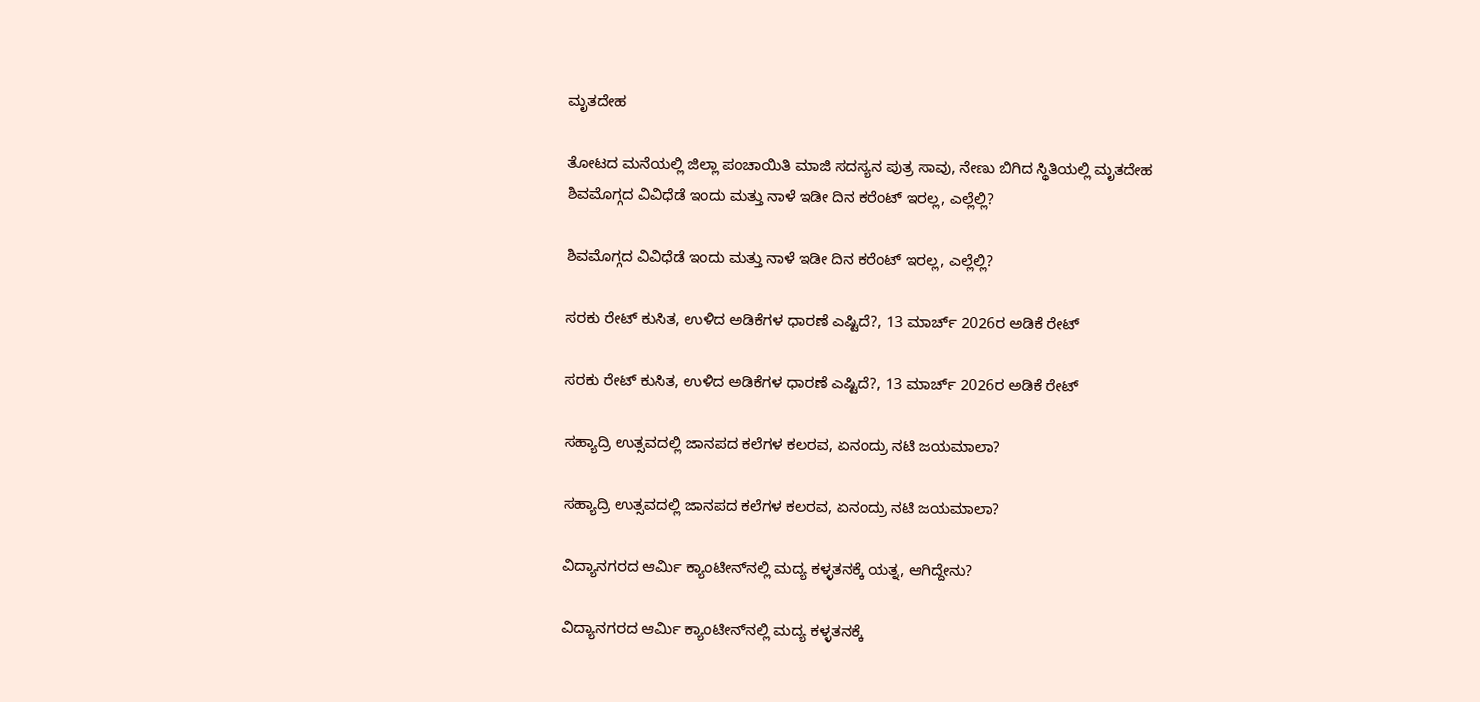ಮೃತದೇಹ

ತೋಟದ ಮನೆಯಲ್ಲಿ ಜಿಲ್ಲಾ ಪಂಚಾಯಿತಿ ಮಾಜಿ ಸದಸ್ಯನ ಪುತ್ರ ಸಾವು, ನೇಣು ಬಿಗಿದ ಸ್ಥಿತಿಯಲ್ಲಿ ಮೃತದೇಹ
ಶಿವಮೊಗ್ಗದ ವಿವಿಧೆಡೆ ಇಂದು ಮತ್ತು ನಾಳೆ ಇಡೀ ದಿನ ಕರೆಂಟ್‌ ಇರಲ್ಲ, ಎಲ್ಲೆಲ್ಲಿ?

ಶಿವಮೊಗ್ಗದ ವಿವಿಧೆಡೆ ಇಂದು ಮತ್ತು ನಾಳೆ ಇಡೀ ದಿನ ಕರೆಂಟ್‌ ಇರಲ್ಲ, ಎಲ್ಲೆಲ್ಲಿ?

ಸರಕು ರೇಟ್‌ ಕುಸಿತ, ಉಳಿದ ಅಡಿಕೆಗಳ ಧಾರಣೆ ಎಷ್ಟಿದೆ?, 13 ಮಾರ್ಚ್‌ 2026ರ ಅಡಿಕೆ ರೇಟ್‌

ಸರಕು ರೇಟ್‌ ಕುಸಿತ, ಉಳಿದ ಅಡಿಕೆಗಳ ಧಾರಣೆ ಎಷ್ಟಿದೆ?, 13 ಮಾರ್ಚ್‌ 2026ರ ಅಡಿಕೆ ರೇಟ್‌

ಸಹ್ಯಾದ್ರಿ ಉತ್ಸವದಲ್ಲಿ ಜಾನಪದ ಕಲೆಗಳ ಕಲರವ, ಏನಂದ್ರು ನಟಿ ಜಯಮಾಲಾ?

ಸಹ್ಯಾದ್ರಿ ಉತ್ಸವದಲ್ಲಿ ಜಾನಪದ ಕಲೆಗಳ ಕಲರವ, ಏನಂದ್ರು ನಟಿ ಜಯಮಾಲಾ?

ವಿದ್ಯಾನಗರದ ಆರ್ಮಿ ಕ್ಯಾಂಟೀನ್‌ನಲ್ಲಿ ಮದ್ಯ ಕಳ್ಳತನಕ್ಕೆ ಯತ್ನ, ಆಗಿದ್ದೇನು?

ವಿದ್ಯಾನಗರದ ಆರ್ಮಿ ಕ್ಯಾಂಟೀನ್‌ನಲ್ಲಿ ಮದ್ಯ ಕಳ್ಳತನಕ್ಕೆ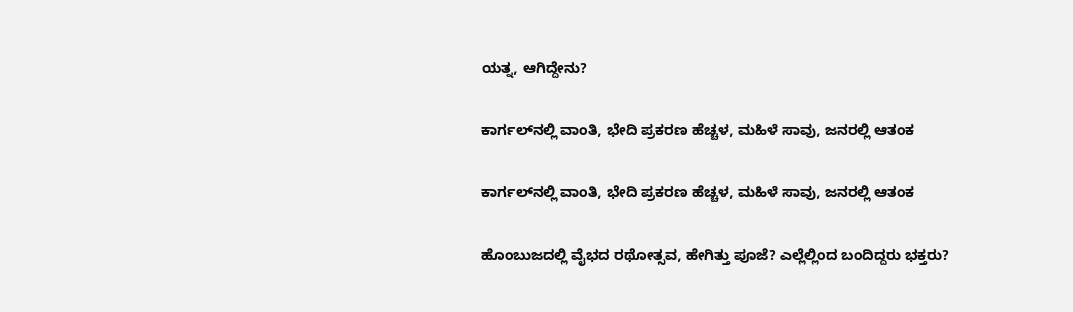ಯತ್ನ, ಆಗಿದ್ದೇನು?

ಕಾರ್ಗಲ್‌ನಲ್ಲಿ ವಾಂತಿ, ಭೇದಿ ಪ್ರಕರಣ ಹೆಚ್ಚಳ, ಮಹಿಳೆ ಸಾವು, ಜನರಲ್ಲಿ ಆತಂಕ

ಕಾರ್ಗಲ್‌ನಲ್ಲಿ ವಾಂತಿ, ಭೇದಿ ಪ್ರಕರಣ ಹೆಚ್ಚಳ, ಮಹಿಳೆ ಸಾವು, ಜನರಲ್ಲಿ ಆತಂಕ

ಹೊಂಬುಜದಲ್ಲಿ ವೈಭದ ರಥೋತ್ಸವ, ಹೇಗಿತ್ತು ಪೂಜೆ? ಎಲ್ಲೆಲ್ಲಿಂದ ಬಂದಿದ್ದರು ಭಕ್ತರು?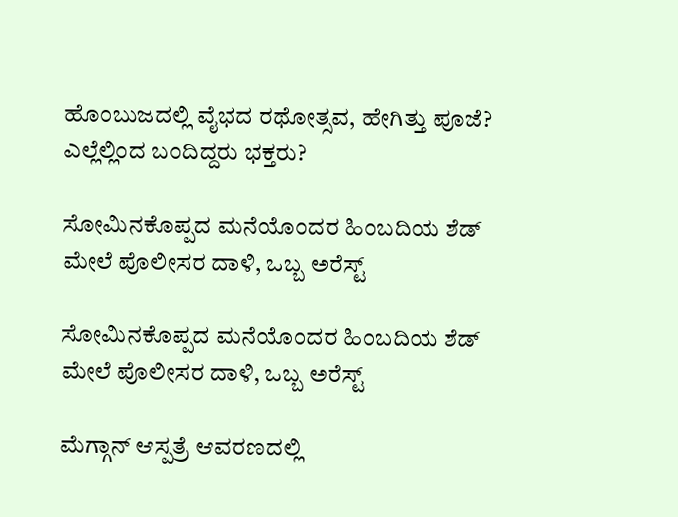ಹೊಂಬುಜದಲ್ಲಿ ವೈಭದ ರಥೋತ್ಸವ, ಹೇಗಿತ್ತು ಪೂಜೆ? ಎಲ್ಲೆಲ್ಲಿಂದ ಬಂದಿದ್ದರು ಭಕ್ತರು?

ಸೋಮಿನಕೊಪ್ಪದ ಮನೆಯೊಂದರ ಹಿಂಬದಿಯ ಶೆಡ್‌ ಮೇಲೆ ಪೊಲೀಸರ ದಾಳಿ, ಒಬ್ಬ ಅರೆಸ್ಟ್‌

ಸೋಮಿನಕೊಪ್ಪದ ಮನೆಯೊಂದರ ಹಿಂಬದಿಯ ಶೆಡ್‌ ಮೇಲೆ ಪೊಲೀಸರ ದಾಳಿ, ಒಬ್ಬ ಅರೆಸ್ಟ್‌

ಮೆಗ್ಗಾನ್‌ ಆಸ್ಪತ್ರೆ ಆವರಣದಲ್ಲಿ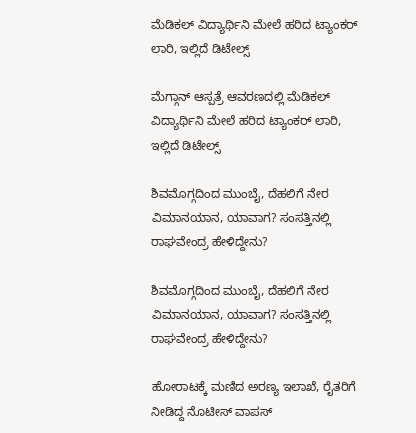ಮೆಡಿಕಲ್‌ ವಿದ್ಯಾರ್ಥಿನಿ ಮೇಲೆ ಹರಿದ ಟ್ಯಾಂಕರ್‌ ಲಾರಿ, ಇಲ್ಲಿದೆ ಡಿಟೇಲ್ಸ್‌

ಮೆಗ್ಗಾನ್‌ ಆಸ್ಪತ್ರೆ ಆವರಣದಲ್ಲಿ ಮೆಡಿಕಲ್‌ ವಿದ್ಯಾರ್ಥಿನಿ ಮೇಲೆ ಹರಿದ ಟ್ಯಾಂಕರ್‌ ಲಾರಿ, ಇಲ್ಲಿದೆ ಡಿಟೇಲ್ಸ್‌

ಶಿವಮೊಗ್ಗದಿಂದ ಮುಂಬೈ, ದೆಹಲಿಗೆ ನೇರ ವಿಮಾನಯಾನ, ಯಾವಾಗ? ಸಂಸತ್ತಿನಲ್ಲಿ ರಾಘವೇಂದ್ರ ಹೇಳಿದ್ದೇನು?

ಶಿವಮೊಗ್ಗದಿಂದ ಮುಂಬೈ, ದೆಹಲಿಗೆ ನೇರ ವಿಮಾನಯಾನ, ಯಾವಾಗ? ಸಂಸತ್ತಿನಲ್ಲಿ ರಾಘವೇಂದ್ರ ಹೇಳಿದ್ದೇನು?

ಹೋರಾಟಕ್ಕೆ ಮಣಿದ ಅರಣ್ಯ ಇಲಾಖೆ, ರೈತರಿಗೆ ನೀಡಿದ್ದ ನೊಟೀಸ್‌ ವಾಪಸ್‌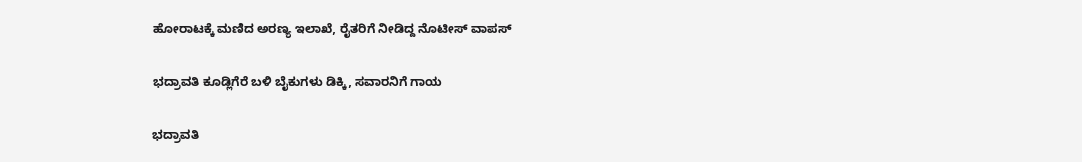ಹೋರಾಟಕ್ಕೆ ಮಣಿದ ಅರಣ್ಯ ಇಲಾಖೆ, ರೈತರಿಗೆ ನೀಡಿದ್ದ ನೊಟೀಸ್‌ ವಾಪಸ್‌

ಭದ್ರಾವತಿ ಕೂಡ್ಲಿಗೆರೆ ಬಳಿ ಬೈಕುಗಳು ಡಿಕ್ಕಿ, ಸವಾರನಿಗೆ ಗಾಯ

ಭದ್ರಾವತಿ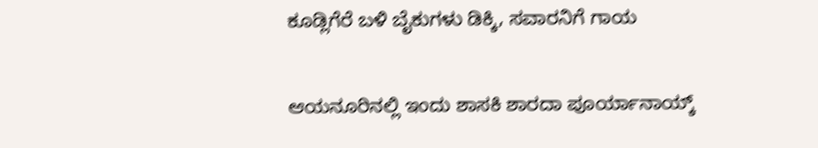ಕೂಡ್ಲಿಗೆರೆ ಬಳಿ ಬೈಕುಗಳು ಡಿಕ್ಕಿ, ಸವಾರನಿಗೆ ಗಾಯ

ಆಯನೂರಿನಲ್ಲಿ ಇಂದು ಶಾಸಕಿ ಶಾರದಾ ಪೂರ್ಯಾನಾಯ್ಕ್‌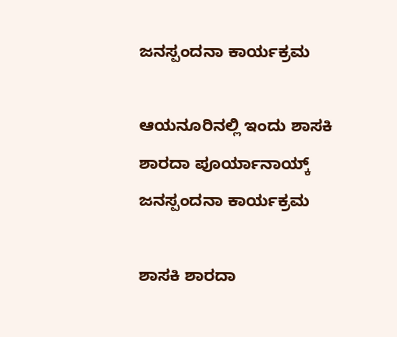ಜನಸ್ಪಂದನಾ ಕಾರ್ಯಕ್ರಮ

ಆಯನೂರಿನಲ್ಲಿ ಇಂದು ಶಾಸಕಿ ಶಾರದಾ ಪೂರ್ಯಾನಾಯ್ಕ್‌ ಜನಸ್ಪಂದನಾ ಕಾರ್ಯಕ್ರಮ

ಶಾಸಕಿ ಶಾರದಾ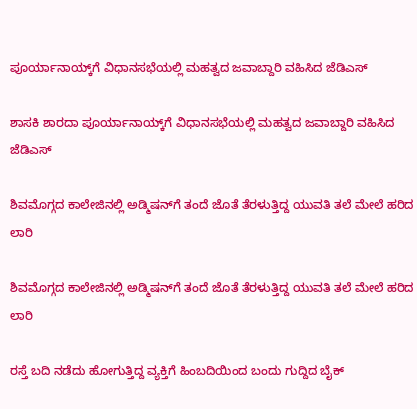ಪೂರ್ಯಾನಾಯ್ಕ್‌ಗೆ ವಿಧಾನಸಭೆಯಲ್ಲಿ ಮಹತ್ವದ ಜವಾಬ್ದಾರಿ ವಹಿಸಿದ ಜೆಡಿಎಸ್‌

ಶಾಸಕಿ ಶಾರದಾ ಪೂರ್ಯಾನಾಯ್ಕ್‌ಗೆ ವಿಧಾನಸಭೆಯಲ್ಲಿ ಮಹತ್ವದ ಜವಾಬ್ದಾರಿ ವಹಿಸಿದ ಜೆಡಿಎಸ್‌

ಶಿವಮೊಗ್ಗದ ಕಾಲೇಜಿನಲ್ಲಿ ಅಡ್ಮಿಷನ್‌ಗೆ ತಂದೆ ಜೊತೆ ತೆರಳುತ್ತಿದ್ದ ಯುವತಿ ತಲೆ ಮೇಲೆ ಹರಿದ ಲಾರಿ

ಶಿವಮೊಗ್ಗದ ಕಾಲೇಜಿನಲ್ಲಿ ಅಡ್ಮಿಷನ್‌ಗೆ ತಂದೆ ಜೊತೆ ತೆರಳುತ್ತಿದ್ದ ಯುವತಿ ತಲೆ ಮೇಲೆ ಹರಿದ ಲಾರಿ

ರಸ್ತೆ ಬದಿ ನಡೆದು ಹೋಗುತ್ತಿದ್ದ ವ್ಯಕ್ತಿಗೆ ಹಿಂಬದಿಯಿಂದ ಬಂದು ಗುದ್ದಿದ ಬೈಕ್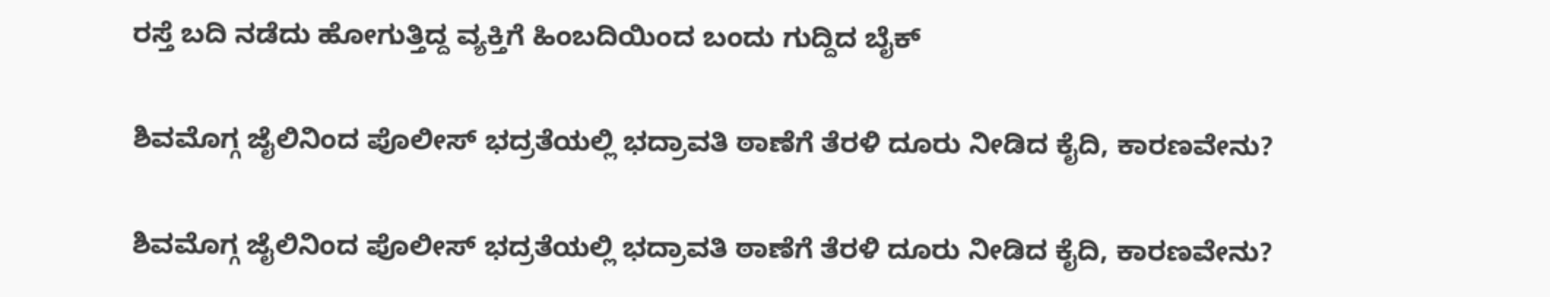ರಸ್ತೆ ಬದಿ ನಡೆದು ಹೋಗುತ್ತಿದ್ದ ವ್ಯಕ್ತಿಗೆ ಹಿಂಬದಿಯಿಂದ ಬಂದು ಗುದ್ದಿದ ಬೈಕ್

ಶಿವಮೊಗ್ಗ ಜೈಲಿನಿಂದ ಪೊಲೀಸ್‌ ಭದ್ರತೆಯಲ್ಲಿ ಭದ್ರಾವತಿ ಠಾಣೆಗೆ ತೆರಳಿ ದೂರು ನೀಡಿದ ಕೈದಿ, ಕಾರಣವೇನು?

ಶಿವಮೊಗ್ಗ ಜೈಲಿನಿಂದ ಪೊಲೀಸ್‌ ಭದ್ರತೆಯಲ್ಲಿ ಭದ್ರಾವತಿ ಠಾಣೆಗೆ ತೆರಳಿ ದೂರು ನೀಡಿದ ಕೈದಿ, ಕಾರಣವೇನು?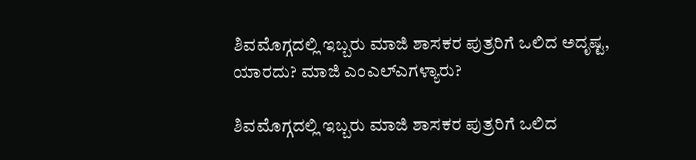ಶಿವಮೊಗ್ಗದಲ್ಲಿ ಇಬ್ಬರು ಮಾಜಿ ಶಾಸಕರ ಪುತ್ರರಿಗೆ ಒಲಿದ ಅದೃಷ್ಟ, ಯಾರದು? ಮಾಜಿ ಎಂಎಲ್‌ಎಗಳ್ಯಾರು?

ಶಿವಮೊಗ್ಗದಲ್ಲಿ ಇಬ್ಬರು ಮಾಜಿ ಶಾಸಕರ ಪುತ್ರರಿಗೆ ಒಲಿದ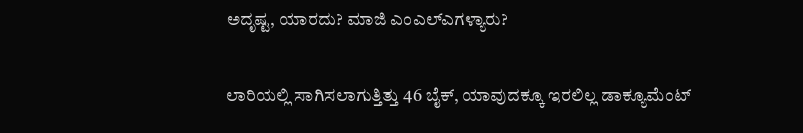ಅದೃಷ್ಟ, ಯಾರದು? ಮಾಜಿ ಎಂಎಲ್‌ಎಗಳ್ಯಾರು?

ಲಾರಿಯಲ್ಲಿ ಸಾಗಿಸಲಾಗುತ್ತಿತ್ತು 46 ಬೈಕ್, ಯಾವುದಕ್ಕೂ ಇರಲಿಲ್ಲ ಡಾಕ್ಯೂಮೆಂಟ್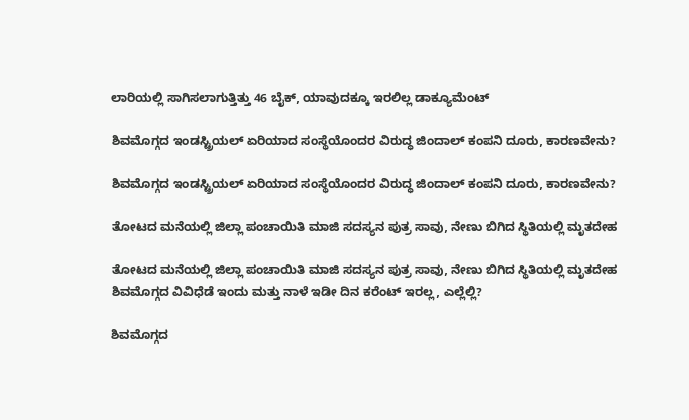ಲಾರಿಯಲ್ಲಿ ಸಾಗಿಸಲಾಗುತ್ತಿತ್ತು 46 ಬೈಕ್, ಯಾವುದಕ್ಕೂ ಇರಲಿಲ್ಲ ಡಾಕ್ಯೂಮೆಂಟ್

ಶಿವಮೊಗ್ಗದ ಇಂಡಸ್ಟ್ರಿಯಲ್ ಏರಿಯಾದ ಸಂಸ್ಥೆಯೊಂದರ ವಿರುದ್ಧ ಜಿಂದಾಲ್ ಕಂಪನಿ ದೂರು, ಕಾರಣವೇನು?

ಶಿವಮೊಗ್ಗದ ಇಂಡಸ್ಟ್ರಿಯಲ್ ಏರಿಯಾದ ಸಂಸ್ಥೆಯೊಂದರ ವಿರುದ್ಧ ಜಿಂದಾಲ್ ಕಂಪನಿ ದೂರು, ಕಾರಣವೇನು?

ತೋಟದ ಮನೆಯಲ್ಲಿ ಜಿಲ್ಲಾ ಪಂಚಾಯಿತಿ ಮಾಜಿ ಸದಸ್ಯನ ಪುತ್ರ ಸಾವು, ನೇಣು ಬಿಗಿದ ಸ್ಥಿತಿಯಲ್ಲಿ ಮೃತದೇಹ

ತೋಟದ ಮನೆಯಲ್ಲಿ ಜಿಲ್ಲಾ ಪಂಚಾಯಿತಿ ಮಾಜಿ ಸದಸ್ಯನ ಪುತ್ರ ಸಾವು, ನೇಣು ಬಿಗಿದ ಸ್ಥಿತಿಯಲ್ಲಿ ಮೃತದೇಹ
ಶಿವಮೊಗ್ಗದ ವಿವಿಧೆಡೆ ಇಂದು ಮತ್ತು ನಾಳೆ ಇಡೀ ದಿನ ಕರೆಂಟ್‌ ಇರಲ್ಲ, ಎಲ್ಲೆಲ್ಲಿ?

ಶಿವಮೊಗ್ಗದ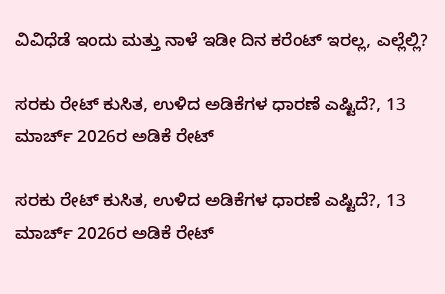ವಿವಿಧೆಡೆ ಇಂದು ಮತ್ತು ನಾಳೆ ಇಡೀ ದಿನ ಕರೆಂಟ್‌ ಇರಲ್ಲ, ಎಲ್ಲೆಲ್ಲಿ?

ಸರಕು ರೇಟ್‌ ಕುಸಿತ, ಉಳಿದ ಅಡಿಕೆಗಳ ಧಾರಣೆ ಎಷ್ಟಿದೆ?, 13 ಮಾರ್ಚ್‌ 2026ರ ಅಡಿಕೆ ರೇಟ್‌

ಸರಕು ರೇಟ್‌ ಕುಸಿತ, ಉಳಿದ ಅಡಿಕೆಗಳ ಧಾರಣೆ ಎಷ್ಟಿದೆ?, 13 ಮಾರ್ಚ್‌ 2026ರ ಅಡಿಕೆ ರೇಟ್‌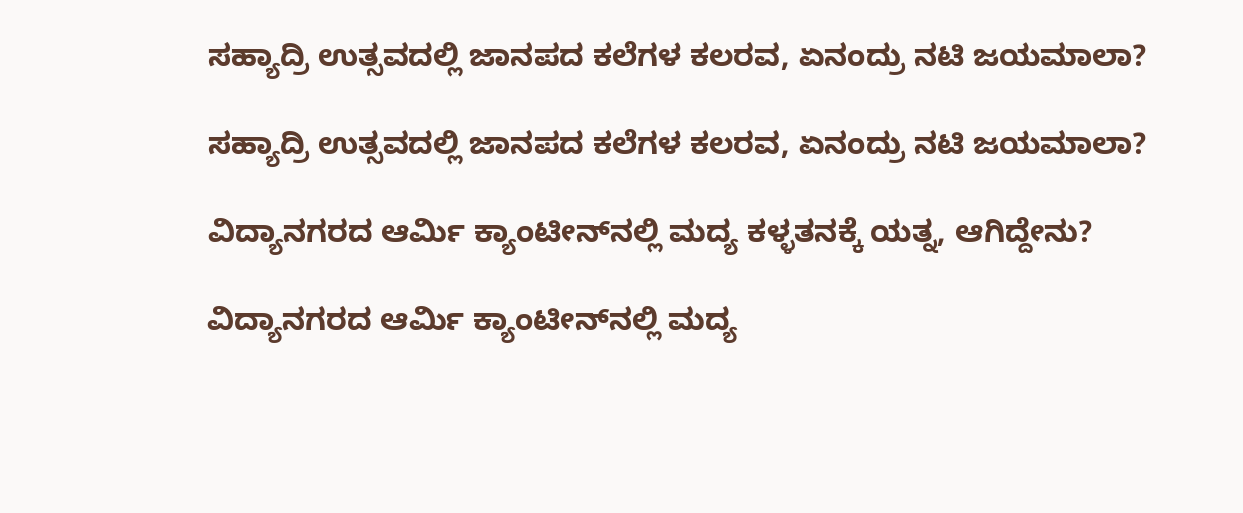ಸಹ್ಯಾದ್ರಿ ಉತ್ಸವದಲ್ಲಿ ಜಾನಪದ ಕಲೆಗಳ ಕಲರವ, ಏನಂದ್ರು ನಟಿ ಜಯಮಾಲಾ?

ಸಹ್ಯಾದ್ರಿ ಉತ್ಸವದಲ್ಲಿ ಜಾನಪದ ಕಲೆಗಳ ಕಲರವ, ಏನಂದ್ರು ನಟಿ ಜಯಮಾಲಾ?

ವಿದ್ಯಾನಗರದ ಆರ್ಮಿ ಕ್ಯಾಂಟೀನ್‌ನಲ್ಲಿ ಮದ್ಯ ಕಳ್ಳತನಕ್ಕೆ ಯತ್ನ, ಆಗಿದ್ದೇನು?

ವಿದ್ಯಾನಗರದ ಆರ್ಮಿ ಕ್ಯಾಂಟೀನ್‌ನಲ್ಲಿ ಮದ್ಯ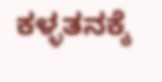ಕಳ್ಳತನಕ್ಕೆ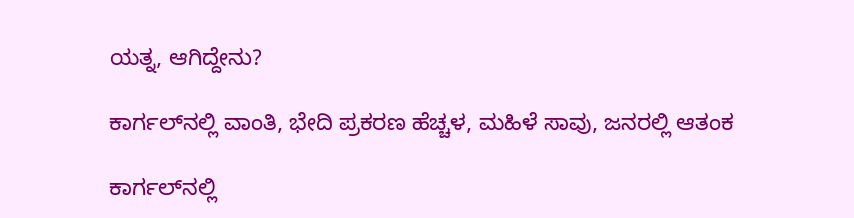ಯತ್ನ, ಆಗಿದ್ದೇನು?

ಕಾರ್ಗಲ್‌ನಲ್ಲಿ ವಾಂತಿ, ಭೇದಿ ಪ್ರಕರಣ ಹೆಚ್ಚಳ, ಮಹಿಳೆ ಸಾವು, ಜನರಲ್ಲಿ ಆತಂಕ

ಕಾರ್ಗಲ್‌ನಲ್ಲಿ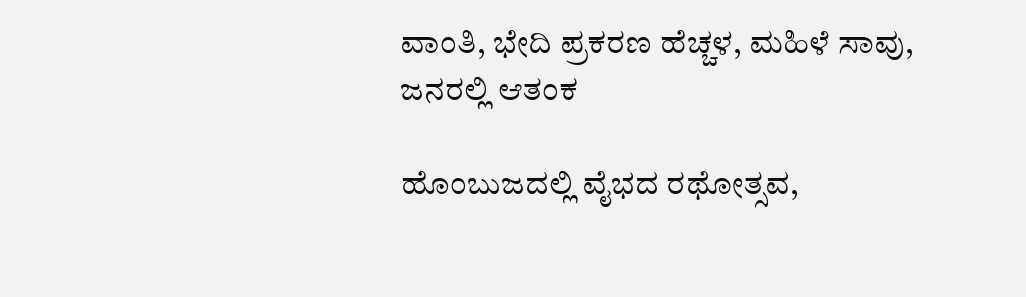ವಾಂತಿ, ಭೇದಿ ಪ್ರಕರಣ ಹೆಚ್ಚಳ, ಮಹಿಳೆ ಸಾವು, ಜನರಲ್ಲಿ ಆತಂಕ

ಹೊಂಬುಜದಲ್ಲಿ ವೈಭದ ರಥೋತ್ಸವ,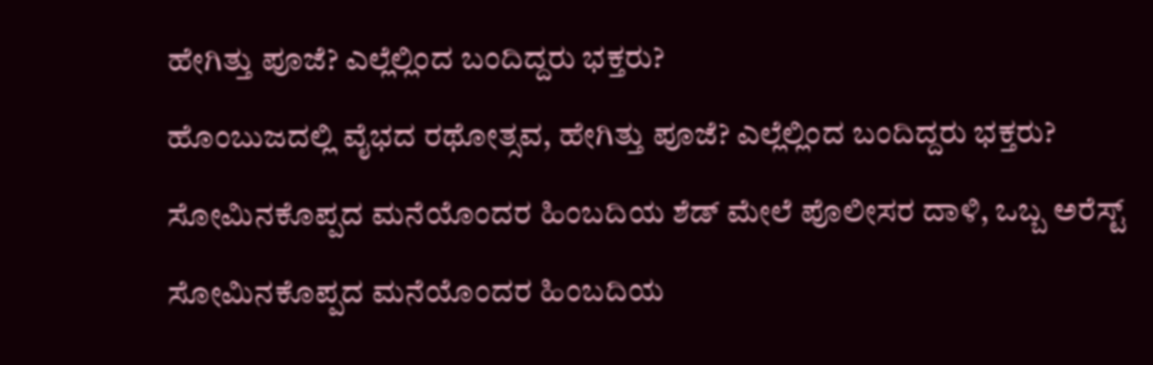ಹೇಗಿತ್ತು ಪೂಜೆ? ಎಲ್ಲೆಲ್ಲಿಂದ ಬಂದಿದ್ದರು ಭಕ್ತರು?

ಹೊಂಬುಜದಲ್ಲಿ ವೈಭದ ರಥೋತ್ಸವ, ಹೇಗಿತ್ತು ಪೂಜೆ? ಎಲ್ಲೆಲ್ಲಿಂದ ಬಂದಿದ್ದರು ಭಕ್ತರು?

ಸೋಮಿನಕೊಪ್ಪದ ಮನೆಯೊಂದರ ಹಿಂಬದಿಯ ಶೆಡ್‌ ಮೇಲೆ ಪೊಲೀಸರ ದಾಳಿ, ಒಬ್ಬ ಅರೆಸ್ಟ್‌

ಸೋಮಿನಕೊಪ್ಪದ ಮನೆಯೊಂದರ ಹಿಂಬದಿಯ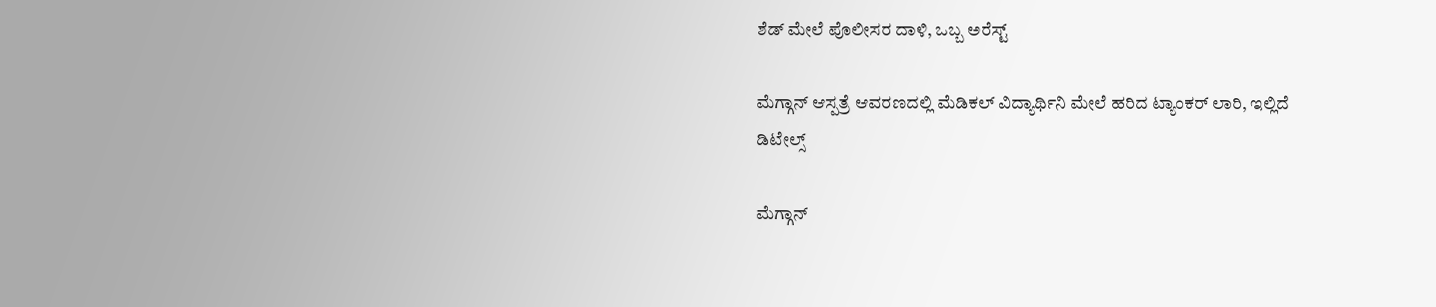ಶೆಡ್‌ ಮೇಲೆ ಪೊಲೀಸರ ದಾಳಿ, ಒಬ್ಬ ಅರೆಸ್ಟ್‌

ಮೆಗ್ಗಾನ್‌ ಆಸ್ಪತ್ರೆ ಆವರಣದಲ್ಲಿ ಮೆಡಿಕಲ್‌ ವಿದ್ಯಾರ್ಥಿನಿ ಮೇಲೆ ಹರಿದ ಟ್ಯಾಂಕರ್‌ ಲಾರಿ, ಇಲ್ಲಿದೆ ಡಿಟೇಲ್ಸ್‌

ಮೆಗ್ಗಾನ್‌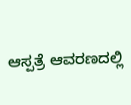ಆಸ್ಪತ್ರೆ ಆವರಣದಲ್ಲಿ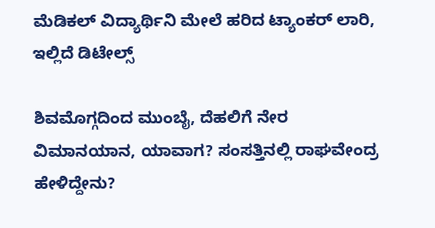ಮೆಡಿಕಲ್‌ ವಿದ್ಯಾರ್ಥಿನಿ ಮೇಲೆ ಹರಿದ ಟ್ಯಾಂಕರ್‌ ಲಾರಿ, ಇಲ್ಲಿದೆ ಡಿಟೇಲ್ಸ್‌

ಶಿವಮೊಗ್ಗದಿಂದ ಮುಂಬೈ, ದೆಹಲಿಗೆ ನೇರ ವಿಮಾನಯಾನ, ಯಾವಾಗ? ಸಂಸತ್ತಿನಲ್ಲಿ ರಾಘವೇಂದ್ರ ಹೇಳಿದ್ದೇನು?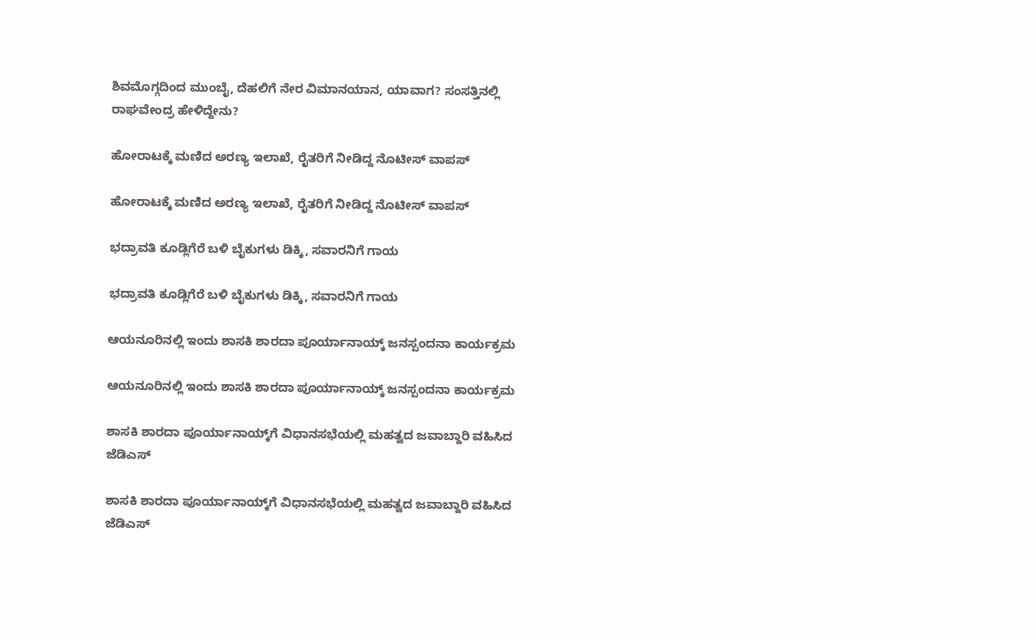ಶಿವಮೊಗ್ಗದಿಂದ ಮುಂಬೈ, ದೆಹಲಿಗೆ ನೇರ ವಿಮಾನಯಾನ, ಯಾವಾಗ? ಸಂಸತ್ತಿನಲ್ಲಿ ರಾಘವೇಂದ್ರ ಹೇಳಿದ್ದೇನು?

ಹೋರಾಟಕ್ಕೆ ಮಣಿದ ಅರಣ್ಯ ಇಲಾಖೆ, ರೈತರಿಗೆ ನೀಡಿದ್ದ ನೊಟೀಸ್‌ ವಾಪಸ್‌

ಹೋರಾಟಕ್ಕೆ ಮಣಿದ ಅರಣ್ಯ ಇಲಾಖೆ, ರೈತರಿಗೆ ನೀಡಿದ್ದ ನೊಟೀಸ್‌ ವಾಪಸ್‌

ಭದ್ರಾವತಿ ಕೂಡ್ಲಿಗೆರೆ ಬಳಿ ಬೈಕುಗಳು ಡಿಕ್ಕಿ, ಸವಾರನಿಗೆ ಗಾಯ

ಭದ್ರಾವತಿ ಕೂಡ್ಲಿಗೆರೆ ಬಳಿ ಬೈಕುಗಳು ಡಿಕ್ಕಿ, ಸವಾರನಿಗೆ ಗಾಯ

ಆಯನೂರಿನಲ್ಲಿ ಇಂದು ಶಾಸಕಿ ಶಾರದಾ ಪೂರ್ಯಾನಾಯ್ಕ್‌ ಜನಸ್ಪಂದನಾ ಕಾರ್ಯಕ್ರಮ

ಆಯನೂರಿನಲ್ಲಿ ಇಂದು ಶಾಸಕಿ ಶಾರದಾ ಪೂರ್ಯಾನಾಯ್ಕ್‌ ಜನಸ್ಪಂದನಾ ಕಾರ್ಯಕ್ರಮ

ಶಾಸಕಿ ಶಾರದಾ ಪೂರ್ಯಾನಾಯ್ಕ್‌ಗೆ ವಿಧಾನಸಭೆಯಲ್ಲಿ ಮಹತ್ವದ ಜವಾಬ್ದಾರಿ ವಹಿಸಿದ ಜೆಡಿಎಸ್‌

ಶಾಸಕಿ ಶಾರದಾ ಪೂರ್ಯಾನಾಯ್ಕ್‌ಗೆ ವಿಧಾನಸಭೆಯಲ್ಲಿ ಮಹತ್ವದ ಜವಾಬ್ದಾರಿ ವಹಿಸಿದ ಜೆಡಿಎಸ್‌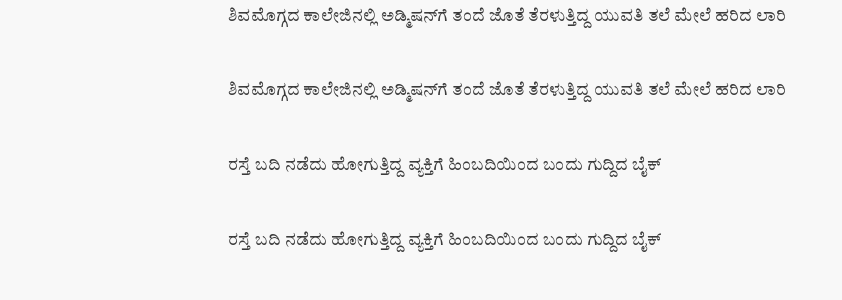ಶಿವಮೊಗ್ಗದ ಕಾಲೇಜಿನಲ್ಲಿ ಅಡ್ಮಿಷನ್‌ಗೆ ತಂದೆ ಜೊತೆ ತೆರಳುತ್ತಿದ್ದ ಯುವತಿ ತಲೆ ಮೇಲೆ ಹರಿದ ಲಾರಿ

ಶಿವಮೊಗ್ಗದ ಕಾಲೇಜಿನಲ್ಲಿ ಅಡ್ಮಿಷನ್‌ಗೆ ತಂದೆ ಜೊತೆ ತೆರಳುತ್ತಿದ್ದ ಯುವತಿ ತಲೆ ಮೇಲೆ ಹರಿದ ಲಾರಿ

ರಸ್ತೆ ಬದಿ ನಡೆದು ಹೋಗುತ್ತಿದ್ದ ವ್ಯಕ್ತಿಗೆ ಹಿಂಬದಿಯಿಂದ ಬಂದು ಗುದ್ದಿದ ಬೈಕ್

ರಸ್ತೆ ಬದಿ ನಡೆದು ಹೋಗುತ್ತಿದ್ದ ವ್ಯಕ್ತಿಗೆ ಹಿಂಬದಿಯಿಂದ ಬಂದು ಗುದ್ದಿದ ಬೈಕ್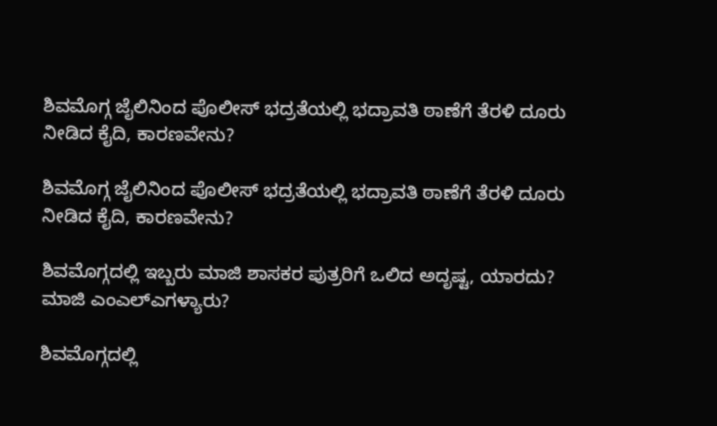ಶಿವಮೊಗ್ಗ ಜೈಲಿನಿಂದ ಪೊಲೀಸ್‌ ಭದ್ರತೆಯಲ್ಲಿ ಭದ್ರಾವತಿ ಠಾಣೆಗೆ ತೆರಳಿ ದೂರು ನೀಡಿದ ಕೈದಿ, ಕಾರಣವೇನು?

ಶಿವಮೊಗ್ಗ ಜೈಲಿನಿಂದ ಪೊಲೀಸ್‌ ಭದ್ರತೆಯಲ್ಲಿ ಭದ್ರಾವತಿ ಠಾಣೆಗೆ ತೆರಳಿ ದೂರು ನೀಡಿದ ಕೈದಿ, ಕಾರಣವೇನು?

ಶಿವಮೊಗ್ಗದಲ್ಲಿ ಇಬ್ಬರು ಮಾಜಿ ಶಾಸಕರ ಪುತ್ರರಿಗೆ ಒಲಿದ ಅದೃಷ್ಟ, ಯಾರದು? ಮಾಜಿ ಎಂಎಲ್‌ಎಗಳ್ಯಾರು?

ಶಿವಮೊಗ್ಗದಲ್ಲಿ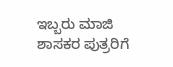ಇಬ್ಬರು ಮಾಜಿ ಶಾಸಕರ ಪುತ್ರರಿಗೆ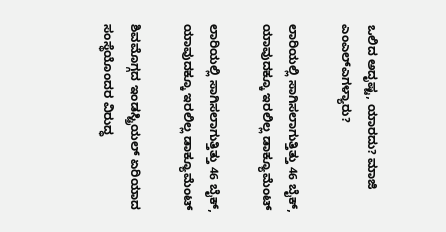ಒಲಿದ ಅದೃಷ್ಟ, ಯಾರದು? ಮಾಜಿ ಎಂಎಲ್‌ಎಗಳ್ಯಾರು?

ಲಾರಿಯಲ್ಲಿ ಸಾಗಿಸಲಾಗುತ್ತಿತ್ತು 46 ಬೈಕ್, ಯಾವುದಕ್ಕೂ ಇರಲಿಲ್ಲ ಡಾಕ್ಯೂಮೆಂಟ್

ಲಾರಿಯಲ್ಲಿ ಸಾಗಿಸಲಾಗುತ್ತಿತ್ತು 46 ಬೈಕ್, ಯಾವುದಕ್ಕೂ ಇರಲಿಲ್ಲ ಡಾಕ್ಯೂಮೆಂಟ್

ಶಿವಮೊಗ್ಗದ ಇಂಡಸ್ಟ್ರಿಯಲ್ ಏರಿಯಾದ ಸಂಸ್ಥೆಯೊಂದರ ವಿರುದ್ಧ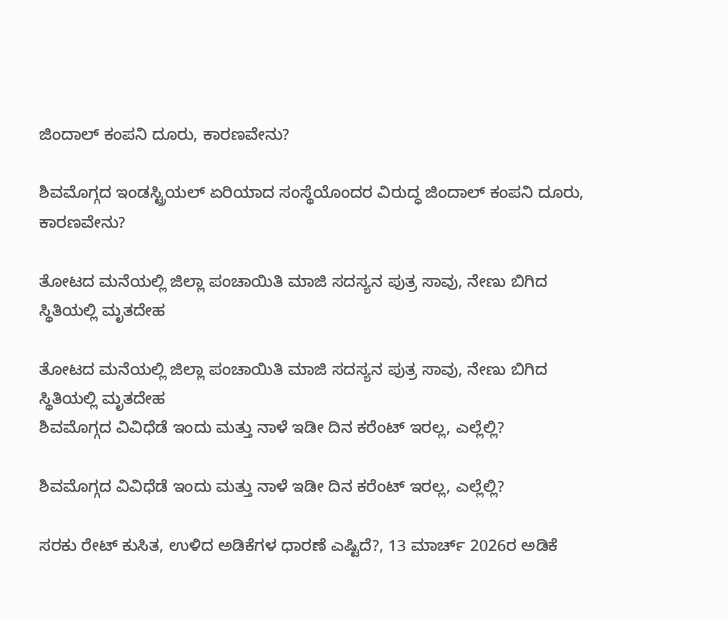ಜಿಂದಾಲ್ ಕಂಪನಿ ದೂರು, ಕಾರಣವೇನು?

ಶಿವಮೊಗ್ಗದ ಇಂಡಸ್ಟ್ರಿಯಲ್ ಏರಿಯಾದ ಸಂಸ್ಥೆಯೊಂದರ ವಿರುದ್ಧ ಜಿಂದಾಲ್ ಕಂಪನಿ ದೂರು, ಕಾರಣವೇನು?

ತೋಟದ ಮನೆಯಲ್ಲಿ ಜಿಲ್ಲಾ ಪಂಚಾಯಿತಿ ಮಾಜಿ ಸದಸ್ಯನ ಪುತ್ರ ಸಾವು, ನೇಣು ಬಿಗಿದ ಸ್ಥಿತಿಯಲ್ಲಿ ಮೃತದೇಹ

ತೋಟದ ಮನೆಯಲ್ಲಿ ಜಿಲ್ಲಾ ಪಂಚಾಯಿತಿ ಮಾಜಿ ಸದಸ್ಯನ ಪುತ್ರ ಸಾವು, ನೇಣು ಬಿಗಿದ ಸ್ಥಿತಿಯಲ್ಲಿ ಮೃತದೇಹ
ಶಿವಮೊಗ್ಗದ ವಿವಿಧೆಡೆ ಇಂದು ಮತ್ತು ನಾಳೆ ಇಡೀ ದಿನ ಕರೆಂಟ್‌ ಇರಲ್ಲ, ಎಲ್ಲೆಲ್ಲಿ?

ಶಿವಮೊಗ್ಗದ ವಿವಿಧೆಡೆ ಇಂದು ಮತ್ತು ನಾಳೆ ಇಡೀ ದಿನ ಕರೆಂಟ್‌ ಇರಲ್ಲ, ಎಲ್ಲೆಲ್ಲಿ?

ಸರಕು ರೇಟ್‌ ಕುಸಿತ, ಉಳಿದ ಅಡಿಕೆಗಳ ಧಾರಣೆ ಎಷ್ಟಿದೆ?, 13 ಮಾರ್ಚ್‌ 2026ರ ಅಡಿಕೆ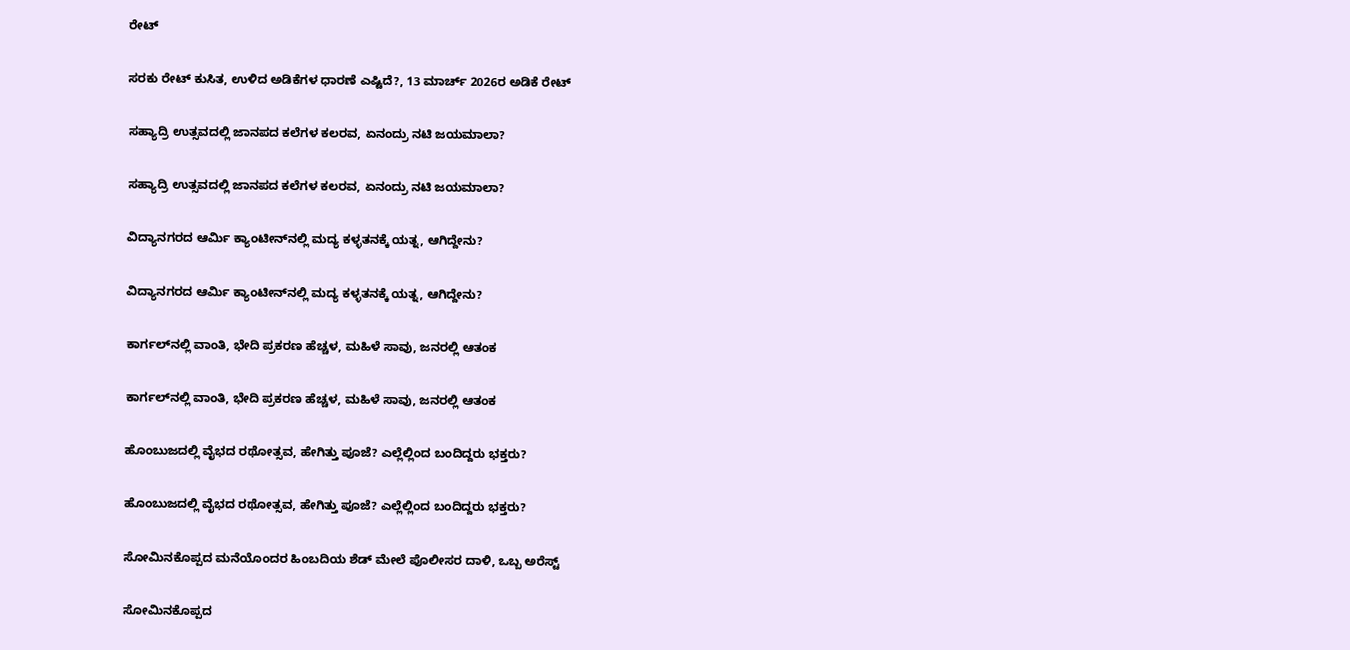ರೇಟ್‌

ಸರಕು ರೇಟ್‌ ಕುಸಿತ, ಉಳಿದ ಅಡಿಕೆಗಳ ಧಾರಣೆ ಎಷ್ಟಿದೆ?, 13 ಮಾರ್ಚ್‌ 2026ರ ಅಡಿಕೆ ರೇಟ್‌

ಸಹ್ಯಾದ್ರಿ ಉತ್ಸವದಲ್ಲಿ ಜಾನಪದ ಕಲೆಗಳ ಕಲರವ, ಏನಂದ್ರು ನಟಿ ಜಯಮಾಲಾ?

ಸಹ್ಯಾದ್ರಿ ಉತ್ಸವದಲ್ಲಿ ಜಾನಪದ ಕಲೆಗಳ ಕಲರವ, ಏನಂದ್ರು ನಟಿ ಜಯಮಾಲಾ?

ವಿದ್ಯಾನಗರದ ಆರ್ಮಿ ಕ್ಯಾಂಟೀನ್‌ನಲ್ಲಿ ಮದ್ಯ ಕಳ್ಳತನಕ್ಕೆ ಯತ್ನ, ಆಗಿದ್ದೇನು?

ವಿದ್ಯಾನಗರದ ಆರ್ಮಿ ಕ್ಯಾಂಟೀನ್‌ನಲ್ಲಿ ಮದ್ಯ ಕಳ್ಳತನಕ್ಕೆ ಯತ್ನ, ಆಗಿದ್ದೇನು?

ಕಾರ್ಗಲ್‌ನಲ್ಲಿ ವಾಂತಿ, ಭೇದಿ ಪ್ರಕರಣ ಹೆಚ್ಚಳ, ಮಹಿಳೆ ಸಾವು, ಜನರಲ್ಲಿ ಆತಂಕ

ಕಾರ್ಗಲ್‌ನಲ್ಲಿ ವಾಂತಿ, ಭೇದಿ ಪ್ರಕರಣ ಹೆಚ್ಚಳ, ಮಹಿಳೆ ಸಾವು, ಜನರಲ್ಲಿ ಆತಂಕ

ಹೊಂಬುಜದಲ್ಲಿ ವೈಭದ ರಥೋತ್ಸವ, ಹೇಗಿತ್ತು ಪೂಜೆ? ಎಲ್ಲೆಲ್ಲಿಂದ ಬಂದಿದ್ದರು ಭಕ್ತರು?

ಹೊಂಬುಜದಲ್ಲಿ ವೈಭದ ರಥೋತ್ಸವ, ಹೇಗಿತ್ತು ಪೂಜೆ? ಎಲ್ಲೆಲ್ಲಿಂದ ಬಂದಿದ್ದರು ಭಕ್ತರು?

ಸೋಮಿನಕೊಪ್ಪದ ಮನೆಯೊಂದರ ಹಿಂಬದಿಯ ಶೆಡ್‌ ಮೇಲೆ ಪೊಲೀಸರ ದಾಳಿ, ಒಬ್ಬ ಅರೆಸ್ಟ್‌

ಸೋಮಿನಕೊಪ್ಪದ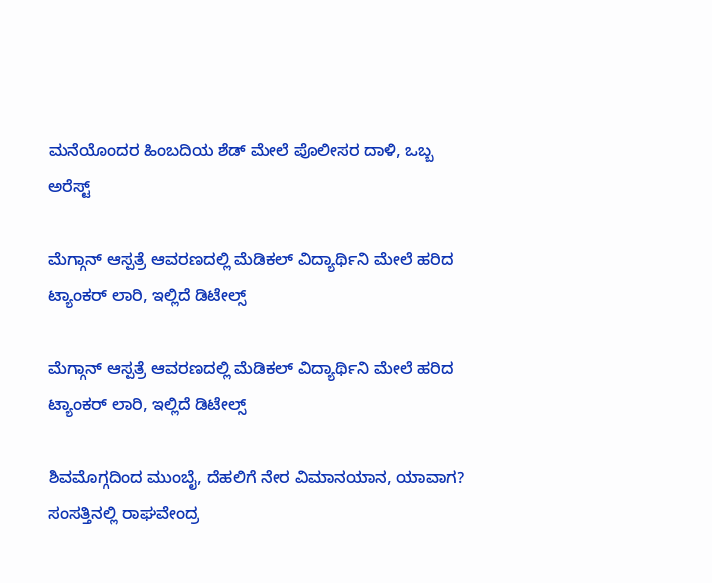ಮನೆಯೊಂದರ ಹಿಂಬದಿಯ ಶೆಡ್‌ ಮೇಲೆ ಪೊಲೀಸರ ದಾಳಿ, ಒಬ್ಬ ಅರೆಸ್ಟ್‌

ಮೆಗ್ಗಾನ್‌ ಆಸ್ಪತ್ರೆ ಆವರಣದಲ್ಲಿ ಮೆಡಿಕಲ್‌ ವಿದ್ಯಾರ್ಥಿನಿ ಮೇಲೆ ಹರಿದ ಟ್ಯಾಂಕರ್‌ ಲಾರಿ, ಇಲ್ಲಿದೆ ಡಿಟೇಲ್ಸ್‌

ಮೆಗ್ಗಾನ್‌ ಆಸ್ಪತ್ರೆ ಆವರಣದಲ್ಲಿ ಮೆಡಿಕಲ್‌ ವಿದ್ಯಾರ್ಥಿನಿ ಮೇಲೆ ಹರಿದ ಟ್ಯಾಂಕರ್‌ ಲಾರಿ, ಇಲ್ಲಿದೆ ಡಿಟೇಲ್ಸ್‌

ಶಿವಮೊಗ್ಗದಿಂದ ಮುಂಬೈ, ದೆಹಲಿಗೆ ನೇರ ವಿಮಾನಯಾನ, ಯಾವಾಗ? ಸಂಸತ್ತಿನಲ್ಲಿ ರಾಘವೇಂದ್ರ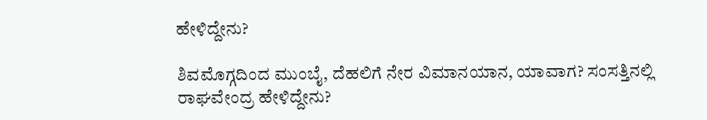ಹೇಳಿದ್ದೇನು?

ಶಿವಮೊಗ್ಗದಿಂದ ಮುಂಬೈ, ದೆಹಲಿಗೆ ನೇರ ವಿಮಾನಯಾನ, ಯಾವಾಗ? ಸಂಸತ್ತಿನಲ್ಲಿ ರಾಘವೇಂದ್ರ ಹೇಳಿದ್ದೇನು?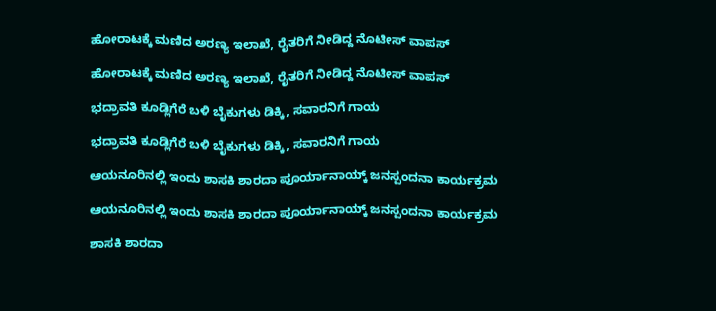ಹೋರಾಟಕ್ಕೆ ಮಣಿದ ಅರಣ್ಯ ಇಲಾಖೆ, ರೈತರಿಗೆ ನೀಡಿದ್ದ ನೊಟೀಸ್‌ ವಾಪಸ್‌

ಹೋರಾಟಕ್ಕೆ ಮಣಿದ ಅರಣ್ಯ ಇಲಾಖೆ, ರೈತರಿಗೆ ನೀಡಿದ್ದ ನೊಟೀಸ್‌ ವಾಪಸ್‌

ಭದ್ರಾವತಿ ಕೂಡ್ಲಿಗೆರೆ ಬಳಿ ಬೈಕುಗಳು ಡಿಕ್ಕಿ, ಸವಾರನಿಗೆ ಗಾಯ

ಭದ್ರಾವತಿ ಕೂಡ್ಲಿಗೆರೆ ಬಳಿ ಬೈಕುಗಳು ಡಿಕ್ಕಿ, ಸವಾರನಿಗೆ ಗಾಯ

ಆಯನೂರಿನಲ್ಲಿ ಇಂದು ಶಾಸಕಿ ಶಾರದಾ ಪೂರ್ಯಾನಾಯ್ಕ್‌ ಜನಸ್ಪಂದನಾ ಕಾರ್ಯಕ್ರಮ

ಆಯನೂರಿನಲ್ಲಿ ಇಂದು ಶಾಸಕಿ ಶಾರದಾ ಪೂರ್ಯಾನಾಯ್ಕ್‌ ಜನಸ್ಪಂದನಾ ಕಾರ್ಯಕ್ರಮ

ಶಾಸಕಿ ಶಾರದಾ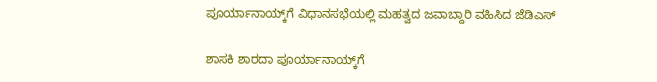ಪೂರ್ಯಾನಾಯ್ಕ್‌ಗೆ ವಿಧಾನಸಭೆಯಲ್ಲಿ ಮಹತ್ವದ ಜವಾಬ್ದಾರಿ ವಹಿಸಿದ ಜೆಡಿಎಸ್‌

ಶಾಸಕಿ ಶಾರದಾ ಪೂರ್ಯಾನಾಯ್ಕ್‌ಗೆ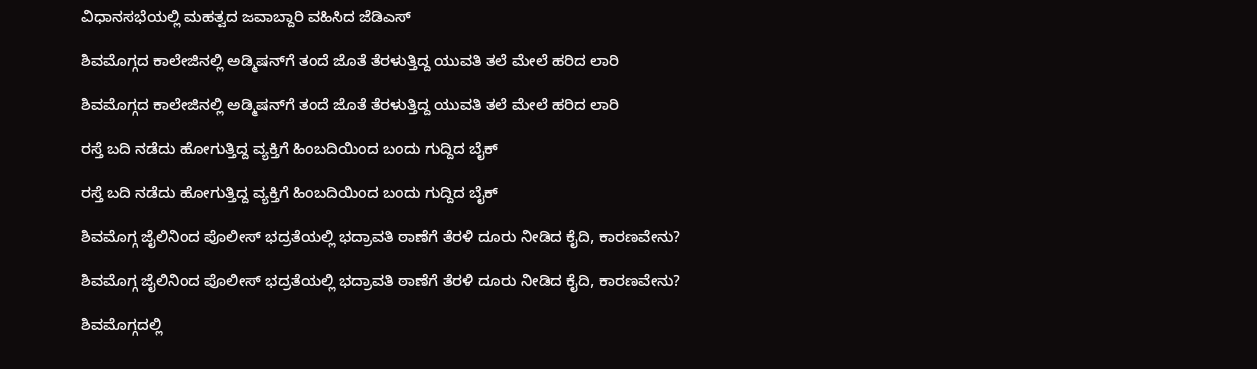ವಿಧಾನಸಭೆಯಲ್ಲಿ ಮಹತ್ವದ ಜವಾಬ್ದಾರಿ ವಹಿಸಿದ ಜೆಡಿಎಸ್‌

ಶಿವಮೊಗ್ಗದ ಕಾಲೇಜಿನಲ್ಲಿ ಅಡ್ಮಿಷನ್‌ಗೆ ತಂದೆ ಜೊತೆ ತೆರಳುತ್ತಿದ್ದ ಯುವತಿ ತಲೆ ಮೇಲೆ ಹರಿದ ಲಾರಿ

ಶಿವಮೊಗ್ಗದ ಕಾಲೇಜಿನಲ್ಲಿ ಅಡ್ಮಿಷನ್‌ಗೆ ತಂದೆ ಜೊತೆ ತೆರಳುತ್ತಿದ್ದ ಯುವತಿ ತಲೆ ಮೇಲೆ ಹರಿದ ಲಾರಿ

ರಸ್ತೆ ಬದಿ ನಡೆದು ಹೋಗುತ್ತಿದ್ದ ವ್ಯಕ್ತಿಗೆ ಹಿಂಬದಿಯಿಂದ ಬಂದು ಗುದ್ದಿದ ಬೈಕ್

ರಸ್ತೆ ಬದಿ ನಡೆದು ಹೋಗುತ್ತಿದ್ದ ವ್ಯಕ್ತಿಗೆ ಹಿಂಬದಿಯಿಂದ ಬಂದು ಗುದ್ದಿದ ಬೈಕ್

ಶಿವಮೊಗ್ಗ ಜೈಲಿನಿಂದ ಪೊಲೀಸ್‌ ಭದ್ರತೆಯಲ್ಲಿ ಭದ್ರಾವತಿ ಠಾಣೆಗೆ ತೆರಳಿ ದೂರು ನೀಡಿದ ಕೈದಿ, ಕಾರಣವೇನು?

ಶಿವಮೊಗ್ಗ ಜೈಲಿನಿಂದ ಪೊಲೀಸ್‌ ಭದ್ರತೆಯಲ್ಲಿ ಭದ್ರಾವತಿ ಠಾಣೆಗೆ ತೆರಳಿ ದೂರು ನೀಡಿದ ಕೈದಿ, ಕಾರಣವೇನು?

ಶಿವಮೊಗ್ಗದಲ್ಲಿ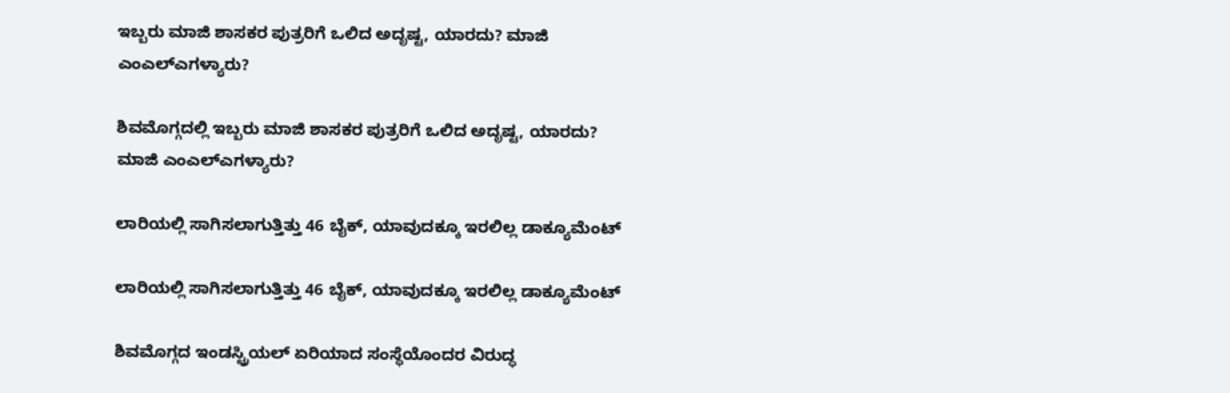ಇಬ್ಬರು ಮಾಜಿ ಶಾಸಕರ ಪುತ್ರರಿಗೆ ಒಲಿದ ಅದೃಷ್ಟ, ಯಾರದು? ಮಾಜಿ ಎಂಎಲ್‌ಎಗಳ್ಯಾರು?

ಶಿವಮೊಗ್ಗದಲ್ಲಿ ಇಬ್ಬರು ಮಾಜಿ ಶಾಸಕರ ಪುತ್ರರಿಗೆ ಒಲಿದ ಅದೃಷ್ಟ, ಯಾರದು? ಮಾಜಿ ಎಂಎಲ್‌ಎಗಳ್ಯಾರು?

ಲಾರಿಯಲ್ಲಿ ಸಾಗಿಸಲಾಗುತ್ತಿತ್ತು 46 ಬೈಕ್, ಯಾವುದಕ್ಕೂ ಇರಲಿಲ್ಲ ಡಾಕ್ಯೂಮೆಂಟ್

ಲಾರಿಯಲ್ಲಿ ಸಾಗಿಸಲಾಗುತ್ತಿತ್ತು 46 ಬೈಕ್, ಯಾವುದಕ್ಕೂ ಇರಲಿಲ್ಲ ಡಾಕ್ಯೂಮೆಂಟ್

ಶಿವಮೊಗ್ಗದ ಇಂಡಸ್ಟ್ರಿಯಲ್ ಏರಿಯಾದ ಸಂಸ್ಥೆಯೊಂದರ ವಿರುದ್ಧ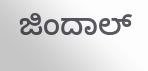ಜಿಂದಾಲ್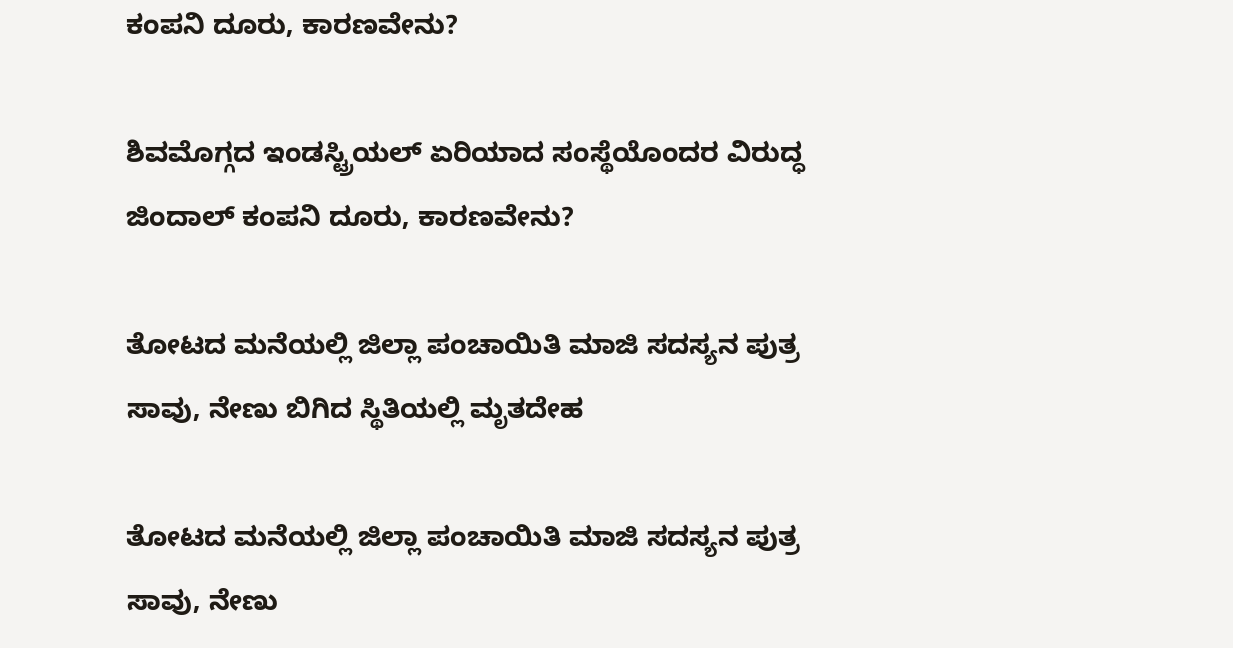ಕಂಪನಿ ದೂರು, ಕಾರಣವೇನು?

ಶಿವಮೊಗ್ಗದ ಇಂಡಸ್ಟ್ರಿಯಲ್ ಏರಿಯಾದ ಸಂಸ್ಥೆಯೊಂದರ ವಿರುದ್ಧ ಜಿಂದಾಲ್ ಕಂಪನಿ ದೂರು, ಕಾರಣವೇನು?

ತೋಟದ ಮನೆಯಲ್ಲಿ ಜಿಲ್ಲಾ ಪಂಚಾಯಿತಿ ಮಾಜಿ ಸದಸ್ಯನ ಪುತ್ರ ಸಾವು, ನೇಣು ಬಿಗಿದ ಸ್ಥಿತಿಯಲ್ಲಿ ಮೃತದೇಹ

ತೋಟದ ಮನೆಯಲ್ಲಿ ಜಿಲ್ಲಾ ಪಂಚಾಯಿತಿ ಮಾಜಿ ಸದಸ್ಯನ ಪುತ್ರ ಸಾವು, ನೇಣು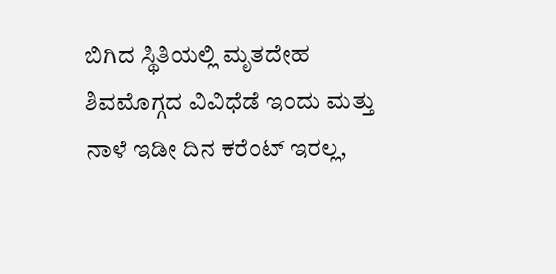ಬಿಗಿದ ಸ್ಥಿತಿಯಲ್ಲಿ ಮೃತದೇಹ
ಶಿವಮೊಗ್ಗದ ವಿವಿಧೆಡೆ ಇಂದು ಮತ್ತು ನಾಳೆ ಇಡೀ ದಿನ ಕರೆಂಟ್‌ ಇರಲ್ಲ,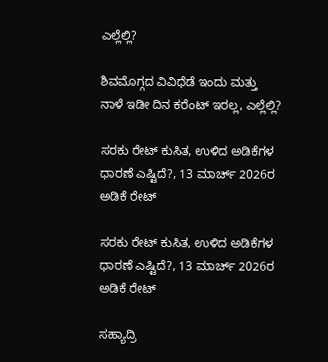ಎಲ್ಲೆಲ್ಲಿ?

ಶಿವಮೊಗ್ಗದ ವಿವಿಧೆಡೆ ಇಂದು ಮತ್ತು ನಾಳೆ ಇಡೀ ದಿನ ಕರೆಂಟ್‌ ಇರಲ್ಲ, ಎಲ್ಲೆಲ್ಲಿ?

ಸರಕು ರೇಟ್‌ ಕುಸಿತ, ಉಳಿದ ಅಡಿಕೆಗಳ ಧಾರಣೆ ಎಷ್ಟಿದೆ?, 13 ಮಾರ್ಚ್‌ 2026ರ ಅಡಿಕೆ ರೇಟ್‌

ಸರಕು ರೇಟ್‌ ಕುಸಿತ, ಉಳಿದ ಅಡಿಕೆಗಳ ಧಾರಣೆ ಎಷ್ಟಿದೆ?, 13 ಮಾರ್ಚ್‌ 2026ರ ಅಡಿಕೆ ರೇಟ್‌

ಸಹ್ಯಾದ್ರಿ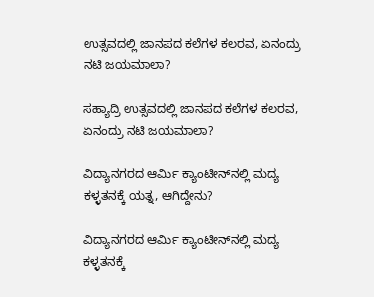ಉತ್ಸವದಲ್ಲಿ ಜಾನಪದ ಕಲೆಗಳ ಕಲರವ, ಏನಂದ್ರು ನಟಿ ಜಯಮಾಲಾ?

ಸಹ್ಯಾದ್ರಿ ಉತ್ಸವದಲ್ಲಿ ಜಾನಪದ ಕಲೆಗಳ ಕಲರವ, ಏನಂದ್ರು ನಟಿ ಜಯಮಾಲಾ?

ವಿದ್ಯಾನಗರದ ಆರ್ಮಿ ಕ್ಯಾಂಟೀನ್‌ನಲ್ಲಿ ಮದ್ಯ ಕಳ್ಳತನಕ್ಕೆ ಯತ್ನ, ಆಗಿದ್ದೇನು?

ವಿದ್ಯಾನಗರದ ಆರ್ಮಿ ಕ್ಯಾಂಟೀನ್‌ನಲ್ಲಿ ಮದ್ಯ ಕಳ್ಳತನಕ್ಕೆ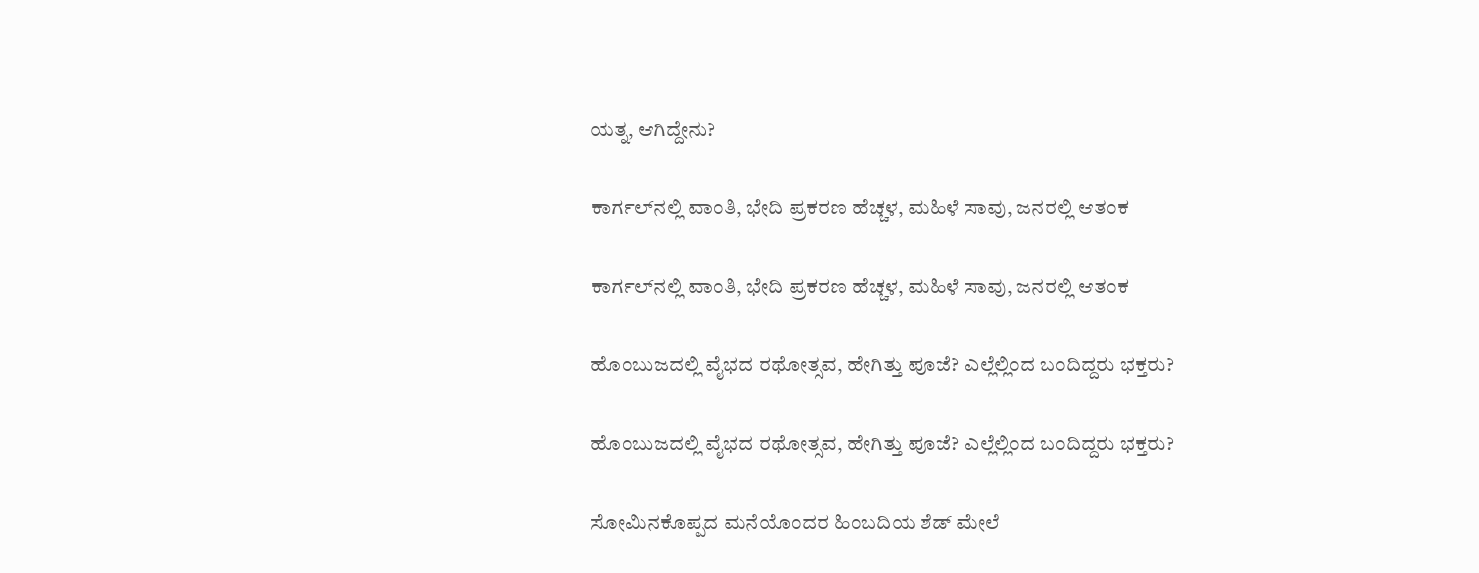ಯತ್ನ, ಆಗಿದ್ದೇನು?

ಕಾರ್ಗಲ್‌ನಲ್ಲಿ ವಾಂತಿ, ಭೇದಿ ಪ್ರಕರಣ ಹೆಚ್ಚಳ, ಮಹಿಳೆ ಸಾವು, ಜನರಲ್ಲಿ ಆತಂಕ

ಕಾರ್ಗಲ್‌ನಲ್ಲಿ ವಾಂತಿ, ಭೇದಿ ಪ್ರಕರಣ ಹೆಚ್ಚಳ, ಮಹಿಳೆ ಸಾವು, ಜನರಲ್ಲಿ ಆತಂಕ

ಹೊಂಬುಜದಲ್ಲಿ ವೈಭದ ರಥೋತ್ಸವ, ಹೇಗಿತ್ತು ಪೂಜೆ? ಎಲ್ಲೆಲ್ಲಿಂದ ಬಂದಿದ್ದರು ಭಕ್ತರು?

ಹೊಂಬುಜದಲ್ಲಿ ವೈಭದ ರಥೋತ್ಸವ, ಹೇಗಿತ್ತು ಪೂಜೆ? ಎಲ್ಲೆಲ್ಲಿಂದ ಬಂದಿದ್ದರು ಭಕ್ತರು?

ಸೋಮಿನಕೊಪ್ಪದ ಮನೆಯೊಂದರ ಹಿಂಬದಿಯ ಶೆಡ್‌ ಮೇಲೆ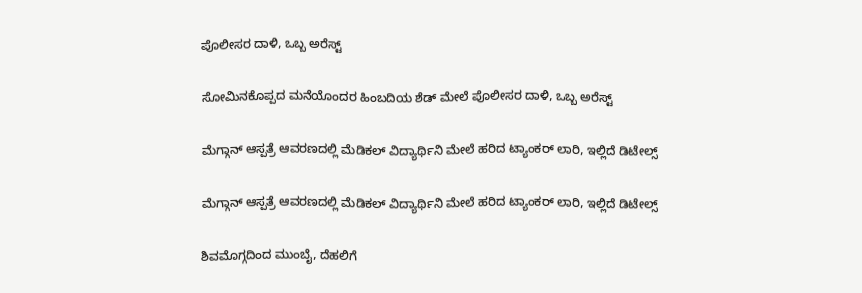ಪೊಲೀಸರ ದಾಳಿ, ಒಬ್ಬ ಅರೆಸ್ಟ್‌

ಸೋಮಿನಕೊಪ್ಪದ ಮನೆಯೊಂದರ ಹಿಂಬದಿಯ ಶೆಡ್‌ ಮೇಲೆ ಪೊಲೀಸರ ದಾಳಿ, ಒಬ್ಬ ಅರೆಸ್ಟ್‌

ಮೆಗ್ಗಾನ್‌ ಆಸ್ಪತ್ರೆ ಆವರಣದಲ್ಲಿ ಮೆಡಿಕಲ್‌ ವಿದ್ಯಾರ್ಥಿನಿ ಮೇಲೆ ಹರಿದ ಟ್ಯಾಂಕರ್‌ ಲಾರಿ, ಇಲ್ಲಿದೆ ಡಿಟೇಲ್ಸ್‌

ಮೆಗ್ಗಾನ್‌ ಆಸ್ಪತ್ರೆ ಆವರಣದಲ್ಲಿ ಮೆಡಿಕಲ್‌ ವಿದ್ಯಾರ್ಥಿನಿ ಮೇಲೆ ಹರಿದ ಟ್ಯಾಂಕರ್‌ ಲಾರಿ, ಇಲ್ಲಿದೆ ಡಿಟೇಲ್ಸ್‌

ಶಿವಮೊಗ್ಗದಿಂದ ಮುಂಬೈ, ದೆಹಲಿಗೆ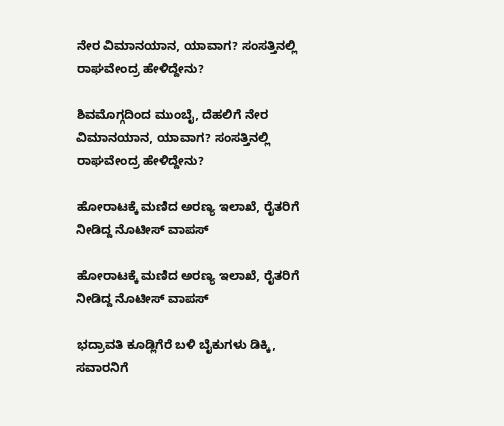ನೇರ ವಿಮಾನಯಾನ, ಯಾವಾಗ? ಸಂಸತ್ತಿನಲ್ಲಿ ರಾಘವೇಂದ್ರ ಹೇಳಿದ್ದೇನು?

ಶಿವಮೊಗ್ಗದಿಂದ ಮುಂಬೈ, ದೆಹಲಿಗೆ ನೇರ ವಿಮಾನಯಾನ, ಯಾವಾಗ? ಸಂಸತ್ತಿನಲ್ಲಿ ರಾಘವೇಂದ್ರ ಹೇಳಿದ್ದೇನು?

ಹೋರಾಟಕ್ಕೆ ಮಣಿದ ಅರಣ್ಯ ಇಲಾಖೆ, ರೈತರಿಗೆ ನೀಡಿದ್ದ ನೊಟೀಸ್‌ ವಾಪಸ್‌

ಹೋರಾಟಕ್ಕೆ ಮಣಿದ ಅರಣ್ಯ ಇಲಾಖೆ, ರೈತರಿಗೆ ನೀಡಿದ್ದ ನೊಟೀಸ್‌ ವಾಪಸ್‌

ಭದ್ರಾವತಿ ಕೂಡ್ಲಿಗೆರೆ ಬಳಿ ಬೈಕುಗಳು ಡಿಕ್ಕಿ, ಸವಾರನಿಗೆ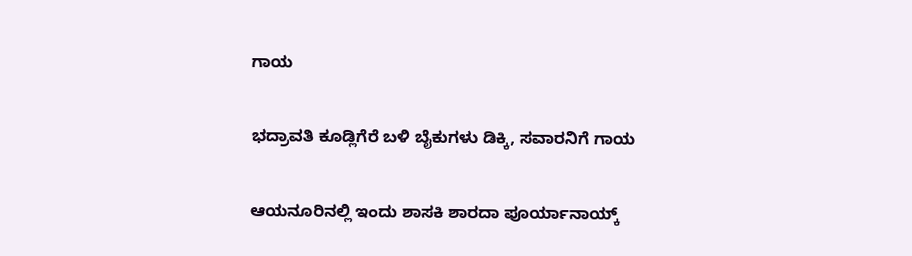ಗಾಯ

ಭದ್ರಾವತಿ ಕೂಡ್ಲಿಗೆರೆ ಬಳಿ ಬೈಕುಗಳು ಡಿಕ್ಕಿ, ಸವಾರನಿಗೆ ಗಾಯ

ಆಯನೂರಿನಲ್ಲಿ ಇಂದು ಶಾಸಕಿ ಶಾರದಾ ಪೂರ್ಯಾನಾಯ್ಕ್‌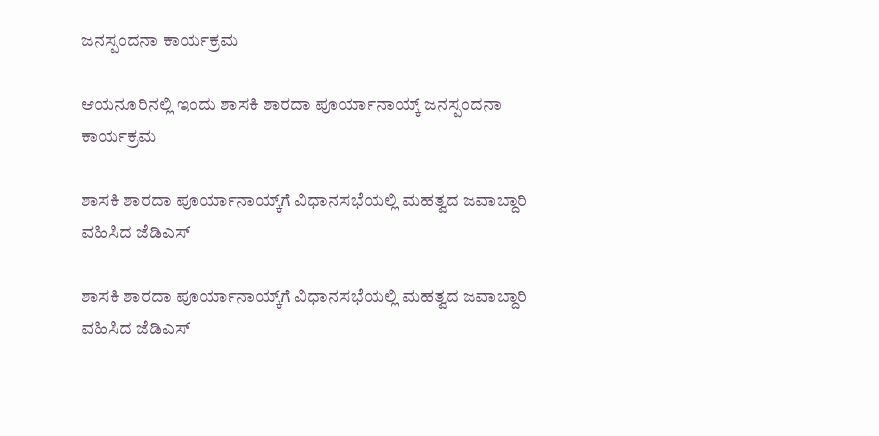ಜನಸ್ಪಂದನಾ ಕಾರ್ಯಕ್ರಮ

ಆಯನೂರಿನಲ್ಲಿ ಇಂದು ಶಾಸಕಿ ಶಾರದಾ ಪೂರ್ಯಾನಾಯ್ಕ್‌ ಜನಸ್ಪಂದನಾ ಕಾರ್ಯಕ್ರಮ

ಶಾಸಕಿ ಶಾರದಾ ಪೂರ್ಯಾನಾಯ್ಕ್‌ಗೆ ವಿಧಾನಸಭೆಯಲ್ಲಿ ಮಹತ್ವದ ಜವಾಬ್ದಾರಿ ವಹಿಸಿದ ಜೆಡಿಎಸ್‌

ಶಾಸಕಿ ಶಾರದಾ ಪೂರ್ಯಾನಾಯ್ಕ್‌ಗೆ ವಿಧಾನಸಭೆಯಲ್ಲಿ ಮಹತ್ವದ ಜವಾಬ್ದಾರಿ ವಹಿಸಿದ ಜೆಡಿಎಸ್‌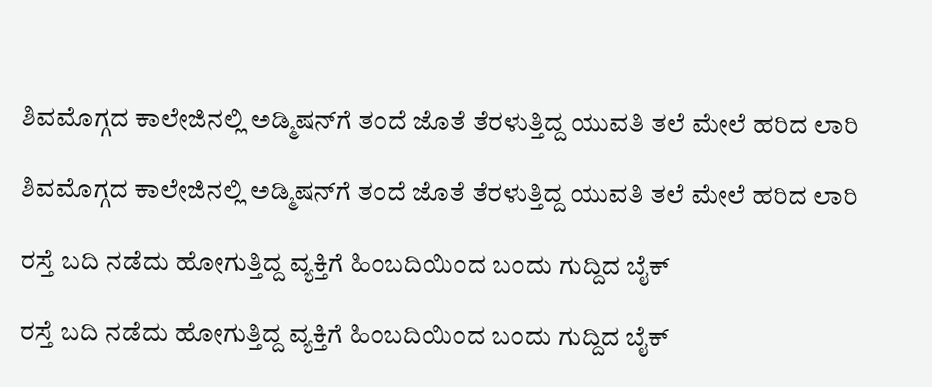ಶಿವಮೊಗ್ಗದ ಕಾಲೇಜಿನಲ್ಲಿ ಅಡ್ಮಿಷನ್‌ಗೆ ತಂದೆ ಜೊತೆ ತೆರಳುತ್ತಿದ್ದ ಯುವತಿ ತಲೆ ಮೇಲೆ ಹರಿದ ಲಾರಿ

ಶಿವಮೊಗ್ಗದ ಕಾಲೇಜಿನಲ್ಲಿ ಅಡ್ಮಿಷನ್‌ಗೆ ತಂದೆ ಜೊತೆ ತೆರಳುತ್ತಿದ್ದ ಯುವತಿ ತಲೆ ಮೇಲೆ ಹರಿದ ಲಾರಿ

ರಸ್ತೆ ಬದಿ ನಡೆದು ಹೋಗುತ್ತಿದ್ದ ವ್ಯಕ್ತಿಗೆ ಹಿಂಬದಿಯಿಂದ ಬಂದು ಗುದ್ದಿದ ಬೈಕ್

ರಸ್ತೆ ಬದಿ ನಡೆದು ಹೋಗುತ್ತಿದ್ದ ವ್ಯಕ್ತಿಗೆ ಹಿಂಬದಿಯಿಂದ ಬಂದು ಗುದ್ದಿದ ಬೈಕ್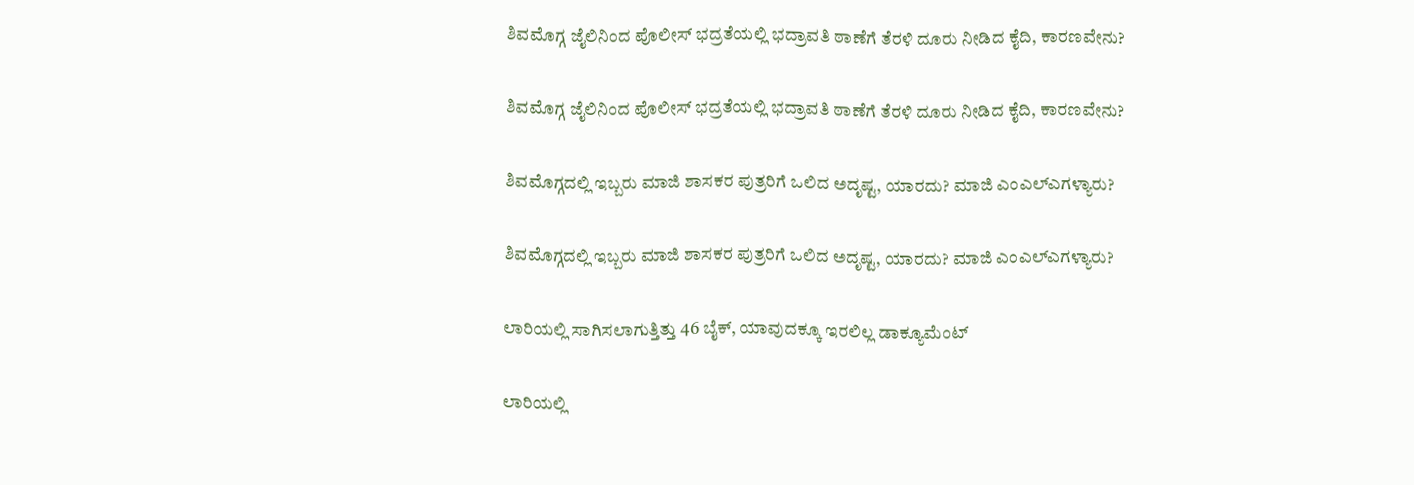ಶಿವಮೊಗ್ಗ ಜೈಲಿನಿಂದ ಪೊಲೀಸ್‌ ಭದ್ರತೆಯಲ್ಲಿ ಭದ್ರಾವತಿ ಠಾಣೆಗೆ ತೆರಳಿ ದೂರು ನೀಡಿದ ಕೈದಿ, ಕಾರಣವೇನು?

ಶಿವಮೊಗ್ಗ ಜೈಲಿನಿಂದ ಪೊಲೀಸ್‌ ಭದ್ರತೆಯಲ್ಲಿ ಭದ್ರಾವತಿ ಠಾಣೆಗೆ ತೆರಳಿ ದೂರು ನೀಡಿದ ಕೈದಿ, ಕಾರಣವೇನು?

ಶಿವಮೊಗ್ಗದಲ್ಲಿ ಇಬ್ಬರು ಮಾಜಿ ಶಾಸಕರ ಪುತ್ರರಿಗೆ ಒಲಿದ ಅದೃಷ್ಟ, ಯಾರದು? ಮಾಜಿ ಎಂಎಲ್‌ಎಗಳ್ಯಾರು?

ಶಿವಮೊಗ್ಗದಲ್ಲಿ ಇಬ್ಬರು ಮಾಜಿ ಶಾಸಕರ ಪುತ್ರರಿಗೆ ಒಲಿದ ಅದೃಷ್ಟ, ಯಾರದು? ಮಾಜಿ ಎಂಎಲ್‌ಎಗಳ್ಯಾರು?

ಲಾರಿಯಲ್ಲಿ ಸಾಗಿಸಲಾಗುತ್ತಿತ್ತು 46 ಬೈಕ್, ಯಾವುದಕ್ಕೂ ಇರಲಿಲ್ಲ ಡಾಕ್ಯೂಮೆಂಟ್

ಲಾರಿಯಲ್ಲಿ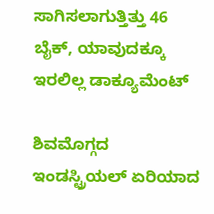ಸಾಗಿಸಲಾಗುತ್ತಿತ್ತು 46 ಬೈಕ್, ಯಾವುದಕ್ಕೂ ಇರಲಿಲ್ಲ ಡಾಕ್ಯೂಮೆಂಟ್

ಶಿವಮೊಗ್ಗದ ಇಂಡಸ್ಟ್ರಿಯಲ್ ಏರಿಯಾದ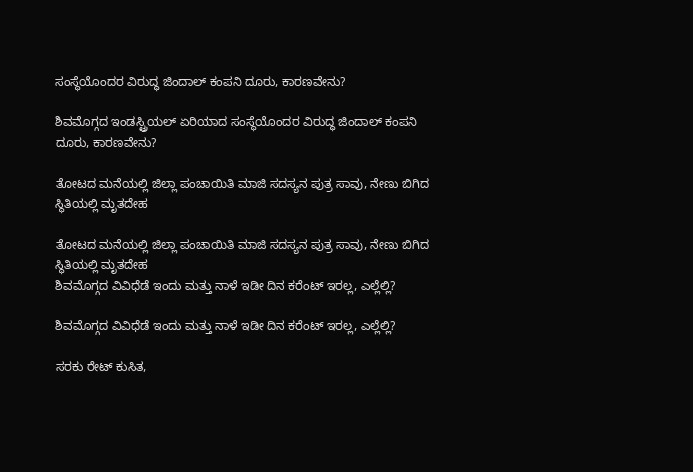ಸಂಸ್ಥೆಯೊಂದರ ವಿರುದ್ಧ ಜಿಂದಾಲ್ ಕಂಪನಿ ದೂರು, ಕಾರಣವೇನು?

ಶಿವಮೊಗ್ಗದ ಇಂಡಸ್ಟ್ರಿಯಲ್ ಏರಿಯಾದ ಸಂಸ್ಥೆಯೊಂದರ ವಿರುದ್ಧ ಜಿಂದಾಲ್ ಕಂಪನಿ ದೂರು, ಕಾರಣವೇನು?

ತೋಟದ ಮನೆಯಲ್ಲಿ ಜಿಲ್ಲಾ ಪಂಚಾಯಿತಿ ಮಾಜಿ ಸದಸ್ಯನ ಪುತ್ರ ಸಾವು, ನೇಣು ಬಿಗಿದ ಸ್ಥಿತಿಯಲ್ಲಿ ಮೃತದೇಹ

ತೋಟದ ಮನೆಯಲ್ಲಿ ಜಿಲ್ಲಾ ಪಂಚಾಯಿತಿ ಮಾಜಿ ಸದಸ್ಯನ ಪುತ್ರ ಸಾವು, ನೇಣು ಬಿಗಿದ ಸ್ಥಿತಿಯಲ್ಲಿ ಮೃತದೇಹ
ಶಿವಮೊಗ್ಗದ ವಿವಿಧೆಡೆ ಇಂದು ಮತ್ತು ನಾಳೆ ಇಡೀ ದಿನ ಕರೆಂಟ್‌ ಇರಲ್ಲ, ಎಲ್ಲೆಲ್ಲಿ?

ಶಿವಮೊಗ್ಗದ ವಿವಿಧೆಡೆ ಇಂದು ಮತ್ತು ನಾಳೆ ಇಡೀ ದಿನ ಕರೆಂಟ್‌ ಇರಲ್ಲ, ಎಲ್ಲೆಲ್ಲಿ?

ಸರಕು ರೇಟ್‌ ಕುಸಿತ,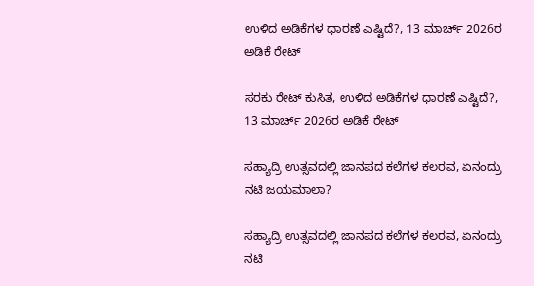ಉಳಿದ ಅಡಿಕೆಗಳ ಧಾರಣೆ ಎಷ್ಟಿದೆ?, 13 ಮಾರ್ಚ್‌ 2026ರ ಅಡಿಕೆ ರೇಟ್‌

ಸರಕು ರೇಟ್‌ ಕುಸಿತ, ಉಳಿದ ಅಡಿಕೆಗಳ ಧಾರಣೆ ಎಷ್ಟಿದೆ?, 13 ಮಾರ್ಚ್‌ 2026ರ ಅಡಿಕೆ ರೇಟ್‌

ಸಹ್ಯಾದ್ರಿ ಉತ್ಸವದಲ್ಲಿ ಜಾನಪದ ಕಲೆಗಳ ಕಲರವ, ಏನಂದ್ರು ನಟಿ ಜಯಮಾಲಾ?

ಸಹ್ಯಾದ್ರಿ ಉತ್ಸವದಲ್ಲಿ ಜಾನಪದ ಕಲೆಗಳ ಕಲರವ, ಏನಂದ್ರು ನಟಿ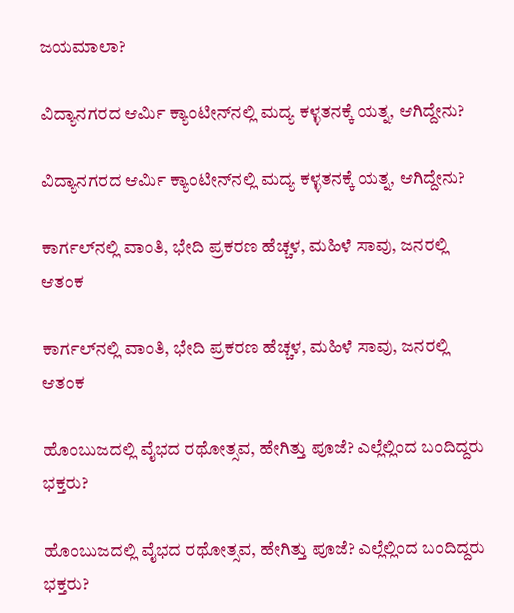ಜಯಮಾಲಾ?

ವಿದ್ಯಾನಗರದ ಆರ್ಮಿ ಕ್ಯಾಂಟೀನ್‌ನಲ್ಲಿ ಮದ್ಯ ಕಳ್ಳತನಕ್ಕೆ ಯತ್ನ, ಆಗಿದ್ದೇನು?

ವಿದ್ಯಾನಗರದ ಆರ್ಮಿ ಕ್ಯಾಂಟೀನ್‌ನಲ್ಲಿ ಮದ್ಯ ಕಳ್ಳತನಕ್ಕೆ ಯತ್ನ, ಆಗಿದ್ದೇನು?

ಕಾರ್ಗಲ್‌ನಲ್ಲಿ ವಾಂತಿ, ಭೇದಿ ಪ್ರಕರಣ ಹೆಚ್ಚಳ, ಮಹಿಳೆ ಸಾವು, ಜನರಲ್ಲಿ ಆತಂಕ

ಕಾರ್ಗಲ್‌ನಲ್ಲಿ ವಾಂತಿ, ಭೇದಿ ಪ್ರಕರಣ ಹೆಚ್ಚಳ, ಮಹಿಳೆ ಸಾವು, ಜನರಲ್ಲಿ ಆತಂಕ

ಹೊಂಬುಜದಲ್ಲಿ ವೈಭದ ರಥೋತ್ಸವ, ಹೇಗಿತ್ತು ಪೂಜೆ? ಎಲ್ಲೆಲ್ಲಿಂದ ಬಂದಿದ್ದರು ಭಕ್ತರು?

ಹೊಂಬುಜದಲ್ಲಿ ವೈಭದ ರಥೋತ್ಸವ, ಹೇಗಿತ್ತು ಪೂಜೆ? ಎಲ್ಲೆಲ್ಲಿಂದ ಬಂದಿದ್ದರು ಭಕ್ತರು?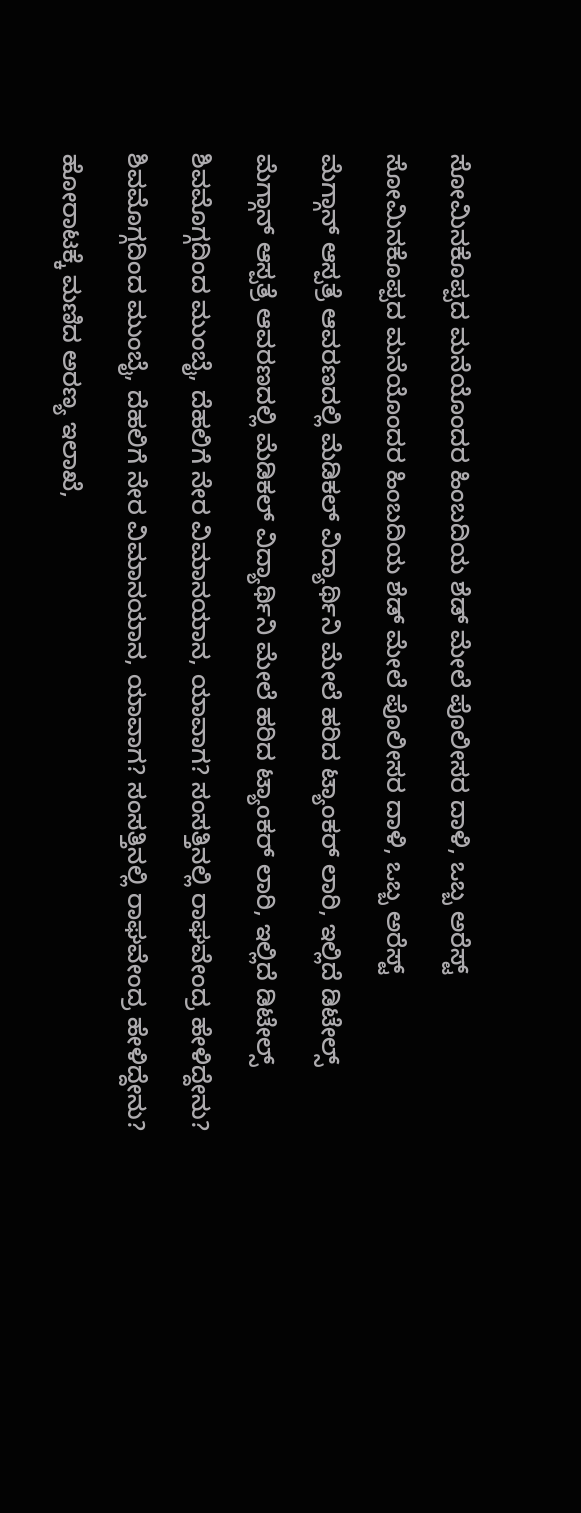ಸೋಮಿನಕೊಪ್ಪದ ಮನೆಯೊಂದರ ಹಿಂಬದಿಯ ಶೆಡ್‌ ಮೇಲೆ ಪೊಲೀಸರ ದಾಳಿ, ಒಬ್ಬ ಅರೆಸ್ಟ್‌

ಸೋಮಿನಕೊಪ್ಪದ ಮನೆಯೊಂದರ ಹಿಂಬದಿಯ ಶೆಡ್‌ ಮೇಲೆ ಪೊಲೀಸರ ದಾಳಿ, ಒಬ್ಬ ಅರೆಸ್ಟ್‌

ಮೆಗ್ಗಾನ್‌ ಆಸ್ಪತ್ರೆ ಆವರಣದಲ್ಲಿ ಮೆಡಿಕಲ್‌ ವಿದ್ಯಾರ್ಥಿನಿ ಮೇಲೆ ಹರಿದ ಟ್ಯಾಂಕರ್‌ ಲಾರಿ, ಇಲ್ಲಿದೆ ಡಿಟೇಲ್ಸ್‌

ಮೆಗ್ಗಾನ್‌ ಆಸ್ಪತ್ರೆ ಆವರಣದಲ್ಲಿ ಮೆಡಿಕಲ್‌ ವಿದ್ಯಾರ್ಥಿನಿ ಮೇಲೆ ಹರಿದ ಟ್ಯಾಂಕರ್‌ ಲಾರಿ, ಇಲ್ಲಿದೆ ಡಿಟೇಲ್ಸ್‌

ಶಿವಮೊಗ್ಗದಿಂದ ಮುಂಬೈ, ದೆಹಲಿಗೆ ನೇರ ವಿಮಾನಯಾನ, ಯಾವಾಗ? ಸಂಸತ್ತಿನಲ್ಲಿ ರಾಘವೇಂದ್ರ ಹೇಳಿದ್ದೇನು?

ಶಿವಮೊಗ್ಗದಿಂದ ಮುಂಬೈ, ದೆಹಲಿಗೆ ನೇರ ವಿಮಾನಯಾನ, ಯಾವಾಗ? ಸಂಸತ್ತಿನಲ್ಲಿ ರಾಘವೇಂದ್ರ ಹೇಳಿದ್ದೇನು?

ಹೋರಾಟಕ್ಕೆ ಮಣಿದ ಅರಣ್ಯ ಇಲಾಖೆ,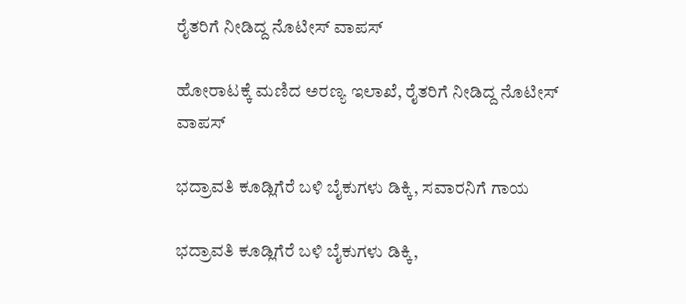ರೈತರಿಗೆ ನೀಡಿದ್ದ ನೊಟೀಸ್‌ ವಾಪಸ್‌

ಹೋರಾಟಕ್ಕೆ ಮಣಿದ ಅರಣ್ಯ ಇಲಾಖೆ, ರೈತರಿಗೆ ನೀಡಿದ್ದ ನೊಟೀಸ್‌ ವಾಪಸ್‌

ಭದ್ರಾವತಿ ಕೂಡ್ಲಿಗೆರೆ ಬಳಿ ಬೈಕುಗಳು ಡಿಕ್ಕಿ, ಸವಾರನಿಗೆ ಗಾಯ

ಭದ್ರಾವತಿ ಕೂಡ್ಲಿಗೆರೆ ಬಳಿ ಬೈಕುಗಳು ಡಿಕ್ಕಿ,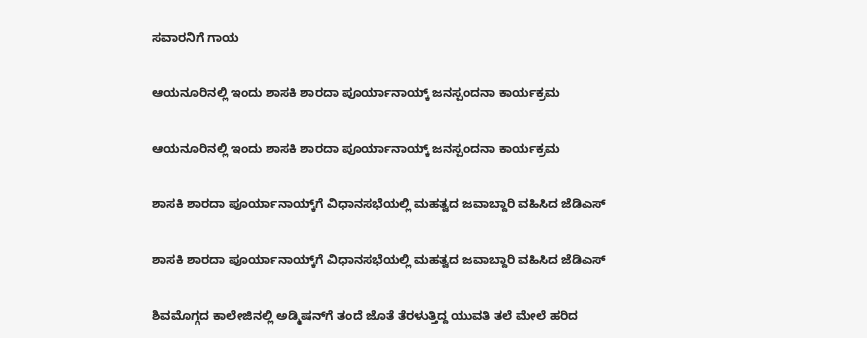ಸವಾರನಿಗೆ ಗಾಯ

ಆಯನೂರಿನಲ್ಲಿ ಇಂದು ಶಾಸಕಿ ಶಾರದಾ ಪೂರ್ಯಾನಾಯ್ಕ್‌ ಜನಸ್ಪಂದನಾ ಕಾರ್ಯಕ್ರಮ

ಆಯನೂರಿನಲ್ಲಿ ಇಂದು ಶಾಸಕಿ ಶಾರದಾ ಪೂರ್ಯಾನಾಯ್ಕ್‌ ಜನಸ್ಪಂದನಾ ಕಾರ್ಯಕ್ರಮ

ಶಾಸಕಿ ಶಾರದಾ ಪೂರ್ಯಾನಾಯ್ಕ್‌ಗೆ ವಿಧಾನಸಭೆಯಲ್ಲಿ ಮಹತ್ವದ ಜವಾಬ್ದಾರಿ ವಹಿಸಿದ ಜೆಡಿಎಸ್‌

ಶಾಸಕಿ ಶಾರದಾ ಪೂರ್ಯಾನಾಯ್ಕ್‌ಗೆ ವಿಧಾನಸಭೆಯಲ್ಲಿ ಮಹತ್ವದ ಜವಾಬ್ದಾರಿ ವಹಿಸಿದ ಜೆಡಿಎಸ್‌

ಶಿವಮೊಗ್ಗದ ಕಾಲೇಜಿನಲ್ಲಿ ಅಡ್ಮಿಷನ್‌ಗೆ ತಂದೆ ಜೊತೆ ತೆರಳುತ್ತಿದ್ದ ಯುವತಿ ತಲೆ ಮೇಲೆ ಹರಿದ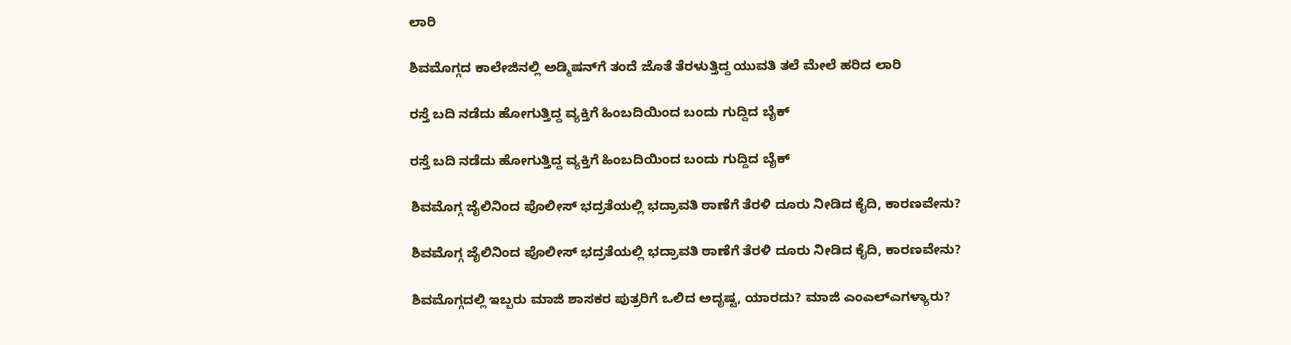ಲಾರಿ

ಶಿವಮೊಗ್ಗದ ಕಾಲೇಜಿನಲ್ಲಿ ಅಡ್ಮಿಷನ್‌ಗೆ ತಂದೆ ಜೊತೆ ತೆರಳುತ್ತಿದ್ದ ಯುವತಿ ತಲೆ ಮೇಲೆ ಹರಿದ ಲಾರಿ

ರಸ್ತೆ ಬದಿ ನಡೆದು ಹೋಗುತ್ತಿದ್ದ ವ್ಯಕ್ತಿಗೆ ಹಿಂಬದಿಯಿಂದ ಬಂದು ಗುದ್ದಿದ ಬೈಕ್

ರಸ್ತೆ ಬದಿ ನಡೆದು ಹೋಗುತ್ತಿದ್ದ ವ್ಯಕ್ತಿಗೆ ಹಿಂಬದಿಯಿಂದ ಬಂದು ಗುದ್ದಿದ ಬೈಕ್

ಶಿವಮೊಗ್ಗ ಜೈಲಿನಿಂದ ಪೊಲೀಸ್‌ ಭದ್ರತೆಯಲ್ಲಿ ಭದ್ರಾವತಿ ಠಾಣೆಗೆ ತೆರಳಿ ದೂರು ನೀಡಿದ ಕೈದಿ, ಕಾರಣವೇನು?

ಶಿವಮೊಗ್ಗ ಜೈಲಿನಿಂದ ಪೊಲೀಸ್‌ ಭದ್ರತೆಯಲ್ಲಿ ಭದ್ರಾವತಿ ಠಾಣೆಗೆ ತೆರಳಿ ದೂರು ನೀಡಿದ ಕೈದಿ, ಕಾರಣವೇನು?

ಶಿವಮೊಗ್ಗದಲ್ಲಿ ಇಬ್ಬರು ಮಾಜಿ ಶಾಸಕರ ಪುತ್ರರಿಗೆ ಒಲಿದ ಅದೃಷ್ಟ, ಯಾರದು? ಮಾಜಿ ಎಂಎಲ್‌ಎಗಳ್ಯಾರು?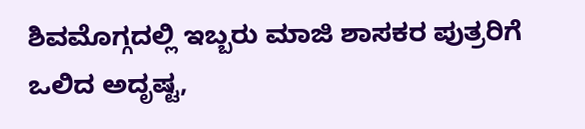ಶಿವಮೊಗ್ಗದಲ್ಲಿ ಇಬ್ಬರು ಮಾಜಿ ಶಾಸಕರ ಪುತ್ರರಿಗೆ ಒಲಿದ ಅದೃಷ್ಟ,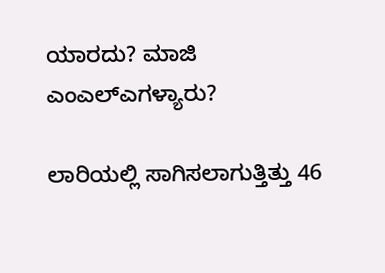ಯಾರದು? ಮಾಜಿ ಎಂಎಲ್‌ಎಗಳ್ಯಾರು?

ಲಾರಿಯಲ್ಲಿ ಸಾಗಿಸಲಾಗುತ್ತಿತ್ತು 46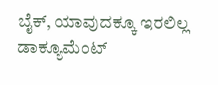ಬೈಕ್, ಯಾವುದಕ್ಕೂ ಇರಲಿಲ್ಲ ಡಾಕ್ಯೂಮೆಂಟ್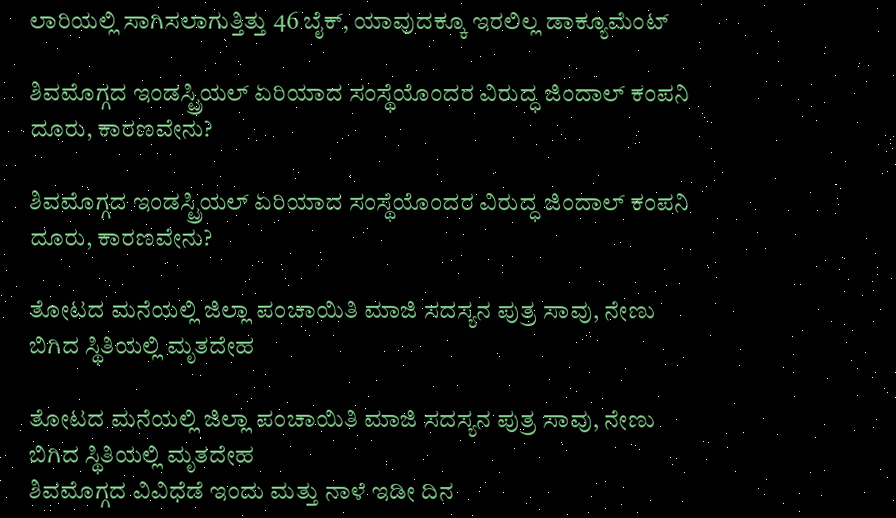ಲಾರಿಯಲ್ಲಿ ಸಾಗಿಸಲಾಗುತ್ತಿತ್ತು 46 ಬೈಕ್, ಯಾವುದಕ್ಕೂ ಇರಲಿಲ್ಲ ಡಾಕ್ಯೂಮೆಂಟ್

ಶಿವಮೊಗ್ಗದ ಇಂಡಸ್ಟ್ರಿಯಲ್ ಏರಿಯಾದ ಸಂಸ್ಥೆಯೊಂದರ ವಿರುದ್ಧ ಜಿಂದಾಲ್ ಕಂಪನಿ ದೂರು, ಕಾರಣವೇನು?

ಶಿವಮೊಗ್ಗದ ಇಂಡಸ್ಟ್ರಿಯಲ್ ಏರಿಯಾದ ಸಂಸ್ಥೆಯೊಂದರ ವಿರುದ್ಧ ಜಿಂದಾಲ್ ಕಂಪನಿ ದೂರು, ಕಾರಣವೇನು?

ತೋಟದ ಮನೆಯಲ್ಲಿ ಜಿಲ್ಲಾ ಪಂಚಾಯಿತಿ ಮಾಜಿ ಸದಸ್ಯನ ಪುತ್ರ ಸಾವು, ನೇಣು ಬಿಗಿದ ಸ್ಥಿತಿಯಲ್ಲಿ ಮೃತದೇಹ

ತೋಟದ ಮನೆಯಲ್ಲಿ ಜಿಲ್ಲಾ ಪಂಚಾಯಿತಿ ಮಾಜಿ ಸದಸ್ಯನ ಪುತ್ರ ಸಾವು, ನೇಣು ಬಿಗಿದ ಸ್ಥಿತಿಯಲ್ಲಿ ಮೃತದೇಹ
ಶಿವಮೊಗ್ಗದ ವಿವಿಧೆಡೆ ಇಂದು ಮತ್ತು ನಾಳೆ ಇಡೀ ದಿನ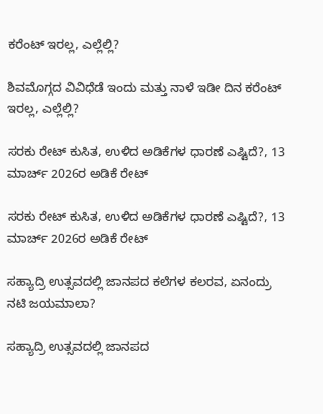ಕರೆಂಟ್‌ ಇರಲ್ಲ, ಎಲ್ಲೆಲ್ಲಿ?

ಶಿವಮೊಗ್ಗದ ವಿವಿಧೆಡೆ ಇಂದು ಮತ್ತು ನಾಳೆ ಇಡೀ ದಿನ ಕರೆಂಟ್‌ ಇರಲ್ಲ, ಎಲ್ಲೆಲ್ಲಿ?

ಸರಕು ರೇಟ್‌ ಕುಸಿತ, ಉಳಿದ ಅಡಿಕೆಗಳ ಧಾರಣೆ ಎಷ್ಟಿದೆ?, 13 ಮಾರ್ಚ್‌ 2026ರ ಅಡಿಕೆ ರೇಟ್‌

ಸರಕು ರೇಟ್‌ ಕುಸಿತ, ಉಳಿದ ಅಡಿಕೆಗಳ ಧಾರಣೆ ಎಷ್ಟಿದೆ?, 13 ಮಾರ್ಚ್‌ 2026ರ ಅಡಿಕೆ ರೇಟ್‌

ಸಹ್ಯಾದ್ರಿ ಉತ್ಸವದಲ್ಲಿ ಜಾನಪದ ಕಲೆಗಳ ಕಲರವ, ಏನಂದ್ರು ನಟಿ ಜಯಮಾಲಾ?

ಸಹ್ಯಾದ್ರಿ ಉತ್ಸವದಲ್ಲಿ ಜಾನಪದ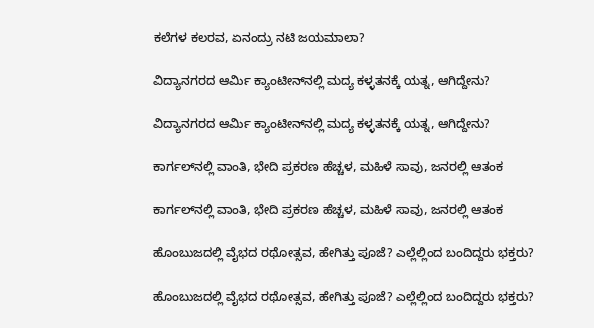ಕಲೆಗಳ ಕಲರವ, ಏನಂದ್ರು ನಟಿ ಜಯಮಾಲಾ?

ವಿದ್ಯಾನಗರದ ಆರ್ಮಿ ಕ್ಯಾಂಟೀನ್‌ನಲ್ಲಿ ಮದ್ಯ ಕಳ್ಳತನಕ್ಕೆ ಯತ್ನ, ಆಗಿದ್ದೇನು?

ವಿದ್ಯಾನಗರದ ಆರ್ಮಿ ಕ್ಯಾಂಟೀನ್‌ನಲ್ಲಿ ಮದ್ಯ ಕಳ್ಳತನಕ್ಕೆ ಯತ್ನ, ಆಗಿದ್ದೇನು?

ಕಾರ್ಗಲ್‌ನಲ್ಲಿ ವಾಂತಿ, ಭೇದಿ ಪ್ರಕರಣ ಹೆಚ್ಚಳ, ಮಹಿಳೆ ಸಾವು, ಜನರಲ್ಲಿ ಆತಂಕ

ಕಾರ್ಗಲ್‌ನಲ್ಲಿ ವಾಂತಿ, ಭೇದಿ ಪ್ರಕರಣ ಹೆಚ್ಚಳ, ಮಹಿಳೆ ಸಾವು, ಜನರಲ್ಲಿ ಆತಂಕ

ಹೊಂಬುಜದಲ್ಲಿ ವೈಭದ ರಥೋತ್ಸವ, ಹೇಗಿತ್ತು ಪೂಜೆ? ಎಲ್ಲೆಲ್ಲಿಂದ ಬಂದಿದ್ದರು ಭಕ್ತರು?

ಹೊಂಬುಜದಲ್ಲಿ ವೈಭದ ರಥೋತ್ಸವ, ಹೇಗಿತ್ತು ಪೂಜೆ? ಎಲ್ಲೆಲ್ಲಿಂದ ಬಂದಿದ್ದರು ಭಕ್ತರು?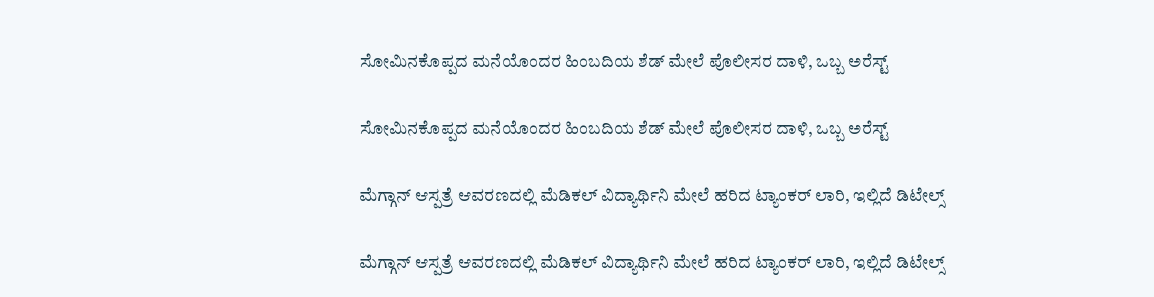ಸೋಮಿನಕೊಪ್ಪದ ಮನೆಯೊಂದರ ಹಿಂಬದಿಯ ಶೆಡ್‌ ಮೇಲೆ ಪೊಲೀಸರ ದಾಳಿ, ಒಬ್ಬ ಅರೆಸ್ಟ್‌

ಸೋಮಿನಕೊಪ್ಪದ ಮನೆಯೊಂದರ ಹಿಂಬದಿಯ ಶೆಡ್‌ ಮೇಲೆ ಪೊಲೀಸರ ದಾಳಿ, ಒಬ್ಬ ಅರೆಸ್ಟ್‌

ಮೆಗ್ಗಾನ್‌ ಆಸ್ಪತ್ರೆ ಆವರಣದಲ್ಲಿ ಮೆಡಿಕಲ್‌ ವಿದ್ಯಾರ್ಥಿನಿ ಮೇಲೆ ಹರಿದ ಟ್ಯಾಂಕರ್‌ ಲಾರಿ, ಇಲ್ಲಿದೆ ಡಿಟೇಲ್ಸ್‌

ಮೆಗ್ಗಾನ್‌ ಆಸ್ಪತ್ರೆ ಆವರಣದಲ್ಲಿ ಮೆಡಿಕಲ್‌ ವಿದ್ಯಾರ್ಥಿನಿ ಮೇಲೆ ಹರಿದ ಟ್ಯಾಂಕರ್‌ ಲಾರಿ, ಇಲ್ಲಿದೆ ಡಿಟೇಲ್ಸ್‌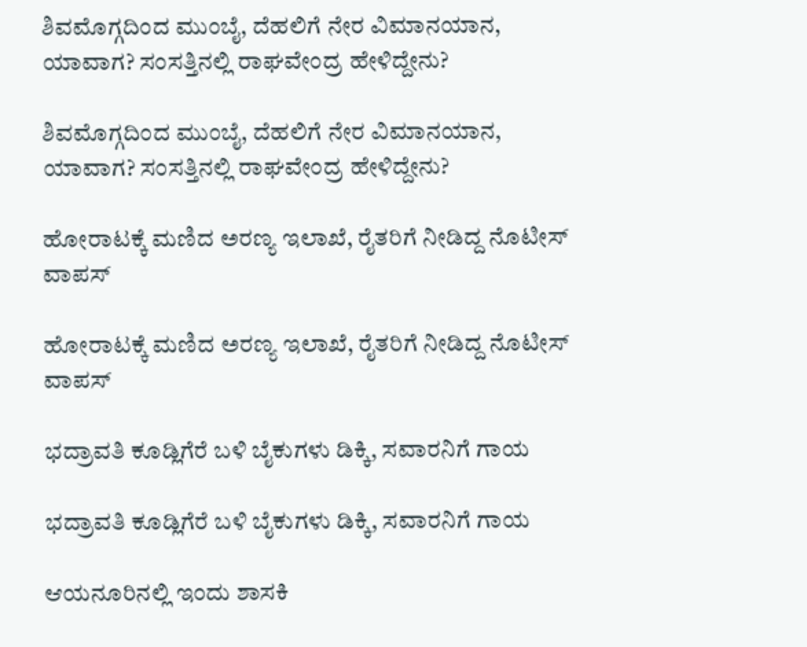ಶಿವಮೊಗ್ಗದಿಂದ ಮುಂಬೈ, ದೆಹಲಿಗೆ ನೇರ ವಿಮಾನಯಾನ, ಯಾವಾಗ? ಸಂಸತ್ತಿನಲ್ಲಿ ರಾಘವೇಂದ್ರ ಹೇಳಿದ್ದೇನು?

ಶಿವಮೊಗ್ಗದಿಂದ ಮುಂಬೈ, ದೆಹಲಿಗೆ ನೇರ ವಿಮಾನಯಾನ, ಯಾವಾಗ? ಸಂಸತ್ತಿನಲ್ಲಿ ರಾಘವೇಂದ್ರ ಹೇಳಿದ್ದೇನು?

ಹೋರಾಟಕ್ಕೆ ಮಣಿದ ಅರಣ್ಯ ಇಲಾಖೆ, ರೈತರಿಗೆ ನೀಡಿದ್ದ ನೊಟೀಸ್‌ ವಾಪಸ್‌

ಹೋರಾಟಕ್ಕೆ ಮಣಿದ ಅರಣ್ಯ ಇಲಾಖೆ, ರೈತರಿಗೆ ನೀಡಿದ್ದ ನೊಟೀಸ್‌ ವಾಪಸ್‌

ಭದ್ರಾವತಿ ಕೂಡ್ಲಿಗೆರೆ ಬಳಿ ಬೈಕುಗಳು ಡಿಕ್ಕಿ, ಸವಾರನಿಗೆ ಗಾಯ

ಭದ್ರಾವತಿ ಕೂಡ್ಲಿಗೆರೆ ಬಳಿ ಬೈಕುಗಳು ಡಿಕ್ಕಿ, ಸವಾರನಿಗೆ ಗಾಯ

ಆಯನೂರಿನಲ್ಲಿ ಇಂದು ಶಾಸಕಿ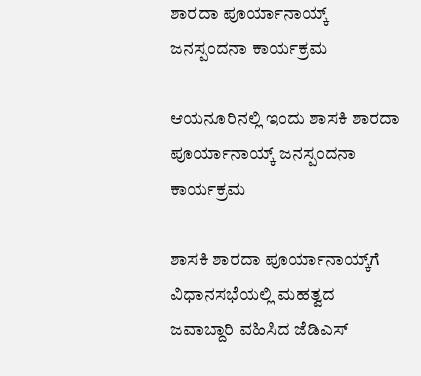ಶಾರದಾ ಪೂರ್ಯಾನಾಯ್ಕ್‌ ಜನಸ್ಪಂದನಾ ಕಾರ್ಯಕ್ರಮ

ಆಯನೂರಿನಲ್ಲಿ ಇಂದು ಶಾಸಕಿ ಶಾರದಾ ಪೂರ್ಯಾನಾಯ್ಕ್‌ ಜನಸ್ಪಂದನಾ ಕಾರ್ಯಕ್ರಮ

ಶಾಸಕಿ ಶಾರದಾ ಪೂರ್ಯಾನಾಯ್ಕ್‌ಗೆ ವಿಧಾನಸಭೆಯಲ್ಲಿ ಮಹತ್ವದ ಜವಾಬ್ದಾರಿ ವಹಿಸಿದ ಜೆಡಿಎಸ್‌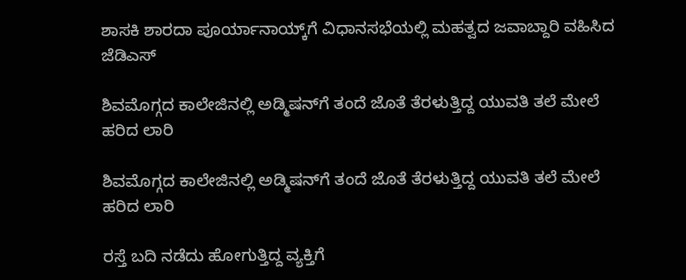ಶಾಸಕಿ ಶಾರದಾ ಪೂರ್ಯಾನಾಯ್ಕ್‌ಗೆ ವಿಧಾನಸಭೆಯಲ್ಲಿ ಮಹತ್ವದ ಜವಾಬ್ದಾರಿ ವಹಿಸಿದ ಜೆಡಿಎಸ್‌

ಶಿವಮೊಗ್ಗದ ಕಾಲೇಜಿನಲ್ಲಿ ಅಡ್ಮಿಷನ್‌ಗೆ ತಂದೆ ಜೊತೆ ತೆರಳುತ್ತಿದ್ದ ಯುವತಿ ತಲೆ ಮೇಲೆ ಹರಿದ ಲಾರಿ

ಶಿವಮೊಗ್ಗದ ಕಾಲೇಜಿನಲ್ಲಿ ಅಡ್ಮಿಷನ್‌ಗೆ ತಂದೆ ಜೊತೆ ತೆರಳುತ್ತಿದ್ದ ಯುವತಿ ತಲೆ ಮೇಲೆ ಹರಿದ ಲಾರಿ

ರಸ್ತೆ ಬದಿ ನಡೆದು ಹೋಗುತ್ತಿದ್ದ ವ್ಯಕ್ತಿಗೆ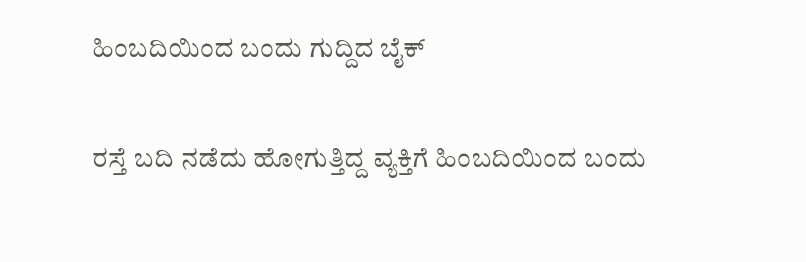ಹಿಂಬದಿಯಿಂದ ಬಂದು ಗುದ್ದಿದ ಬೈಕ್

ರಸ್ತೆ ಬದಿ ನಡೆದು ಹೋಗುತ್ತಿದ್ದ ವ್ಯಕ್ತಿಗೆ ಹಿಂಬದಿಯಿಂದ ಬಂದು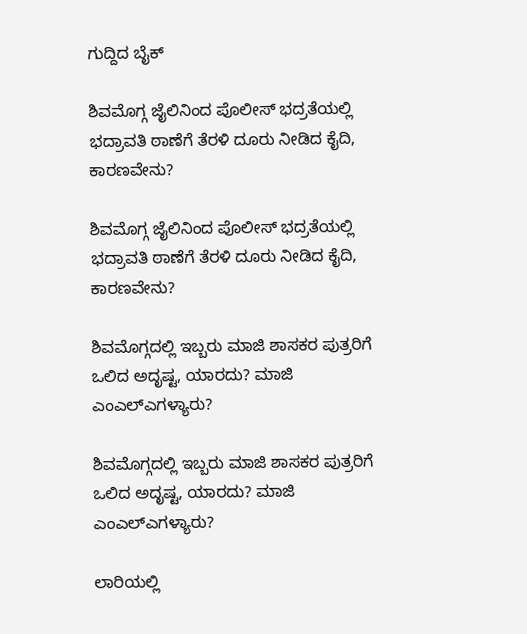ಗುದ್ದಿದ ಬೈಕ್

ಶಿವಮೊಗ್ಗ ಜೈಲಿನಿಂದ ಪೊಲೀಸ್‌ ಭದ್ರತೆಯಲ್ಲಿ ಭದ್ರಾವತಿ ಠಾಣೆಗೆ ತೆರಳಿ ದೂರು ನೀಡಿದ ಕೈದಿ, ಕಾರಣವೇನು?

ಶಿವಮೊಗ್ಗ ಜೈಲಿನಿಂದ ಪೊಲೀಸ್‌ ಭದ್ರತೆಯಲ್ಲಿ ಭದ್ರಾವತಿ ಠಾಣೆಗೆ ತೆರಳಿ ದೂರು ನೀಡಿದ ಕೈದಿ, ಕಾರಣವೇನು?

ಶಿವಮೊಗ್ಗದಲ್ಲಿ ಇಬ್ಬರು ಮಾಜಿ ಶಾಸಕರ ಪುತ್ರರಿಗೆ ಒಲಿದ ಅದೃಷ್ಟ, ಯಾರದು? ಮಾಜಿ ಎಂಎಲ್‌ಎಗಳ್ಯಾರು?

ಶಿವಮೊಗ್ಗದಲ್ಲಿ ಇಬ್ಬರು ಮಾಜಿ ಶಾಸಕರ ಪುತ್ರರಿಗೆ ಒಲಿದ ಅದೃಷ್ಟ, ಯಾರದು? ಮಾಜಿ ಎಂಎಲ್‌ಎಗಳ್ಯಾರು?

ಲಾರಿಯಲ್ಲಿ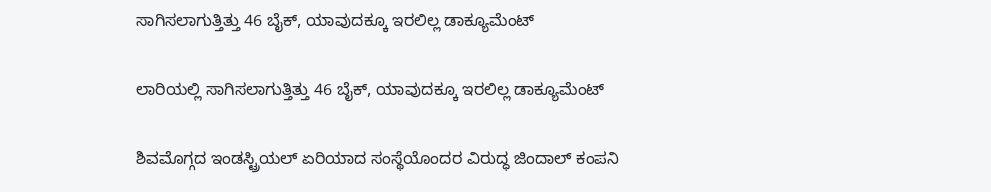ಸಾಗಿಸಲಾಗುತ್ತಿತ್ತು 46 ಬೈಕ್, ಯಾವುದಕ್ಕೂ ಇರಲಿಲ್ಲ ಡಾಕ್ಯೂಮೆಂಟ್

ಲಾರಿಯಲ್ಲಿ ಸಾಗಿಸಲಾಗುತ್ತಿತ್ತು 46 ಬೈಕ್, ಯಾವುದಕ್ಕೂ ಇರಲಿಲ್ಲ ಡಾಕ್ಯೂಮೆಂಟ್

ಶಿವಮೊಗ್ಗದ ಇಂಡಸ್ಟ್ರಿಯಲ್ ಏರಿಯಾದ ಸಂಸ್ಥೆಯೊಂದರ ವಿರುದ್ಧ ಜಿಂದಾಲ್ ಕಂಪನಿ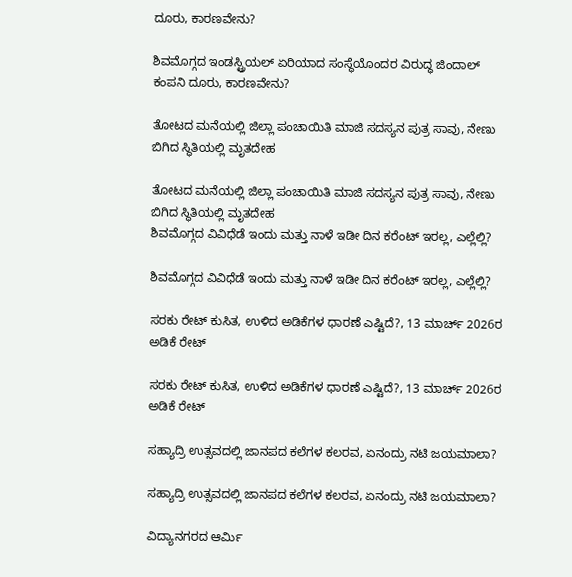ದೂರು, ಕಾರಣವೇನು?

ಶಿವಮೊಗ್ಗದ ಇಂಡಸ್ಟ್ರಿಯಲ್ ಏರಿಯಾದ ಸಂಸ್ಥೆಯೊಂದರ ವಿರುದ್ಧ ಜಿಂದಾಲ್ ಕಂಪನಿ ದೂರು, ಕಾರಣವೇನು?

ತೋಟದ ಮನೆಯಲ್ಲಿ ಜಿಲ್ಲಾ ಪಂಚಾಯಿತಿ ಮಾಜಿ ಸದಸ್ಯನ ಪುತ್ರ ಸಾವು, ನೇಣು ಬಿಗಿದ ಸ್ಥಿತಿಯಲ್ಲಿ ಮೃತದೇಹ

ತೋಟದ ಮನೆಯಲ್ಲಿ ಜಿಲ್ಲಾ ಪಂಚಾಯಿತಿ ಮಾಜಿ ಸದಸ್ಯನ ಪುತ್ರ ಸಾವು, ನೇಣು ಬಿಗಿದ ಸ್ಥಿತಿಯಲ್ಲಿ ಮೃತದೇಹ
ಶಿವಮೊಗ್ಗದ ವಿವಿಧೆಡೆ ಇಂದು ಮತ್ತು ನಾಳೆ ಇಡೀ ದಿನ ಕರೆಂಟ್‌ ಇರಲ್ಲ, ಎಲ್ಲೆಲ್ಲಿ?

ಶಿವಮೊಗ್ಗದ ವಿವಿಧೆಡೆ ಇಂದು ಮತ್ತು ನಾಳೆ ಇಡೀ ದಿನ ಕರೆಂಟ್‌ ಇರಲ್ಲ, ಎಲ್ಲೆಲ್ಲಿ?

ಸರಕು ರೇಟ್‌ ಕುಸಿತ, ಉಳಿದ ಅಡಿಕೆಗಳ ಧಾರಣೆ ಎಷ್ಟಿದೆ?, 13 ಮಾರ್ಚ್‌ 2026ರ ಅಡಿಕೆ ರೇಟ್‌

ಸರಕು ರೇಟ್‌ ಕುಸಿತ, ಉಳಿದ ಅಡಿಕೆಗಳ ಧಾರಣೆ ಎಷ್ಟಿದೆ?, 13 ಮಾರ್ಚ್‌ 2026ರ ಅಡಿಕೆ ರೇಟ್‌

ಸಹ್ಯಾದ್ರಿ ಉತ್ಸವದಲ್ಲಿ ಜಾನಪದ ಕಲೆಗಳ ಕಲರವ, ಏನಂದ್ರು ನಟಿ ಜಯಮಾಲಾ?

ಸಹ್ಯಾದ್ರಿ ಉತ್ಸವದಲ್ಲಿ ಜಾನಪದ ಕಲೆಗಳ ಕಲರವ, ಏನಂದ್ರು ನಟಿ ಜಯಮಾಲಾ?

ವಿದ್ಯಾನಗರದ ಆರ್ಮಿ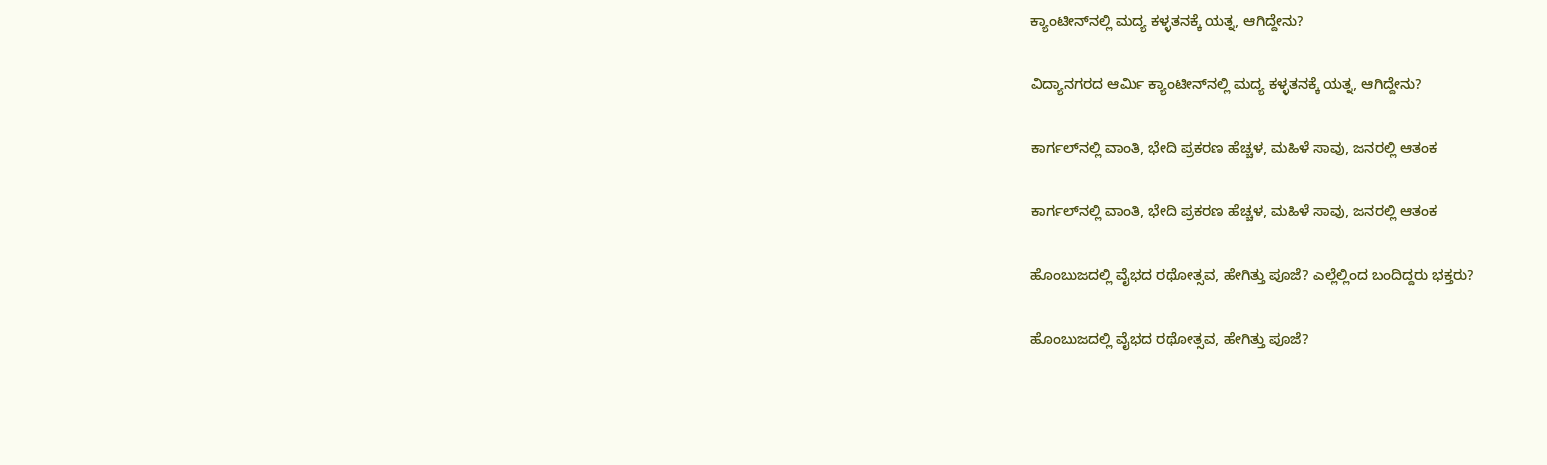ಕ್ಯಾಂಟೀನ್‌ನಲ್ಲಿ ಮದ್ಯ ಕಳ್ಳತನಕ್ಕೆ ಯತ್ನ, ಆಗಿದ್ದೇನು?

ವಿದ್ಯಾನಗರದ ಆರ್ಮಿ ಕ್ಯಾಂಟೀನ್‌ನಲ್ಲಿ ಮದ್ಯ ಕಳ್ಳತನಕ್ಕೆ ಯತ್ನ, ಆಗಿದ್ದೇನು?

ಕಾರ್ಗಲ್‌ನಲ್ಲಿ ವಾಂತಿ, ಭೇದಿ ಪ್ರಕರಣ ಹೆಚ್ಚಳ, ಮಹಿಳೆ ಸಾವು, ಜನರಲ್ಲಿ ಆತಂಕ

ಕಾರ್ಗಲ್‌ನಲ್ಲಿ ವಾಂತಿ, ಭೇದಿ ಪ್ರಕರಣ ಹೆಚ್ಚಳ, ಮಹಿಳೆ ಸಾವು, ಜನರಲ್ಲಿ ಆತಂಕ

ಹೊಂಬುಜದಲ್ಲಿ ವೈಭದ ರಥೋತ್ಸವ, ಹೇಗಿತ್ತು ಪೂಜೆ? ಎಲ್ಲೆಲ್ಲಿಂದ ಬಂದಿದ್ದರು ಭಕ್ತರು?

ಹೊಂಬುಜದಲ್ಲಿ ವೈಭದ ರಥೋತ್ಸವ, ಹೇಗಿತ್ತು ಪೂಜೆ?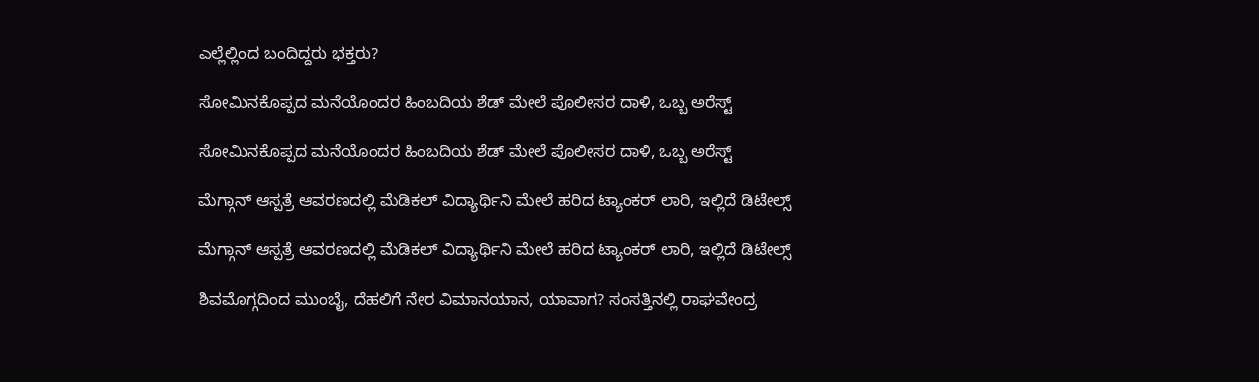ಎಲ್ಲೆಲ್ಲಿಂದ ಬಂದಿದ್ದರು ಭಕ್ತರು?

ಸೋಮಿನಕೊಪ್ಪದ ಮನೆಯೊಂದರ ಹಿಂಬದಿಯ ಶೆಡ್‌ ಮೇಲೆ ಪೊಲೀಸರ ದಾಳಿ, ಒಬ್ಬ ಅರೆಸ್ಟ್‌

ಸೋಮಿನಕೊಪ್ಪದ ಮನೆಯೊಂದರ ಹಿಂಬದಿಯ ಶೆಡ್‌ ಮೇಲೆ ಪೊಲೀಸರ ದಾಳಿ, ಒಬ್ಬ ಅರೆಸ್ಟ್‌

ಮೆಗ್ಗಾನ್‌ ಆಸ್ಪತ್ರೆ ಆವರಣದಲ್ಲಿ ಮೆಡಿಕಲ್‌ ವಿದ್ಯಾರ್ಥಿನಿ ಮೇಲೆ ಹರಿದ ಟ್ಯಾಂಕರ್‌ ಲಾರಿ, ಇಲ್ಲಿದೆ ಡಿಟೇಲ್ಸ್‌

ಮೆಗ್ಗಾನ್‌ ಆಸ್ಪತ್ರೆ ಆವರಣದಲ್ಲಿ ಮೆಡಿಕಲ್‌ ವಿದ್ಯಾರ್ಥಿನಿ ಮೇಲೆ ಹರಿದ ಟ್ಯಾಂಕರ್‌ ಲಾರಿ, ಇಲ್ಲಿದೆ ಡಿಟೇಲ್ಸ್‌

ಶಿವಮೊಗ್ಗದಿಂದ ಮುಂಬೈ, ದೆಹಲಿಗೆ ನೇರ ವಿಮಾನಯಾನ, ಯಾವಾಗ? ಸಂಸತ್ತಿನಲ್ಲಿ ರಾಘವೇಂದ್ರ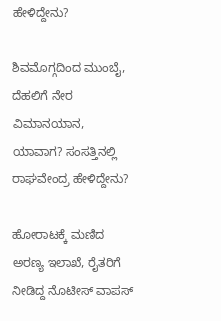ಹೇಳಿದ್ದೇನು?

ಶಿವಮೊಗ್ಗದಿಂದ ಮುಂಬೈ, ದೆಹಲಿಗೆ ನೇರ ವಿಮಾನಯಾನ, ಯಾವಾಗ? ಸಂಸತ್ತಿನಲ್ಲಿ ರಾಘವೇಂದ್ರ ಹೇಳಿದ್ದೇನು?

ಹೋರಾಟಕ್ಕೆ ಮಣಿದ ಅರಣ್ಯ ಇಲಾಖೆ, ರೈತರಿಗೆ ನೀಡಿದ್ದ ನೊಟೀಸ್‌ ವಾಪಸ್‌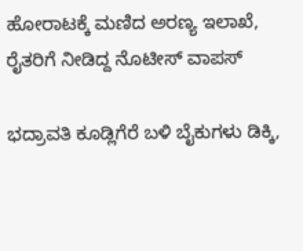ಹೋರಾಟಕ್ಕೆ ಮಣಿದ ಅರಣ್ಯ ಇಲಾಖೆ, ರೈತರಿಗೆ ನೀಡಿದ್ದ ನೊಟೀಸ್‌ ವಾಪಸ್‌

ಭದ್ರಾವತಿ ಕೂಡ್ಲಿಗೆರೆ ಬಳಿ ಬೈಕುಗಳು ಡಿಕ್ಕಿ,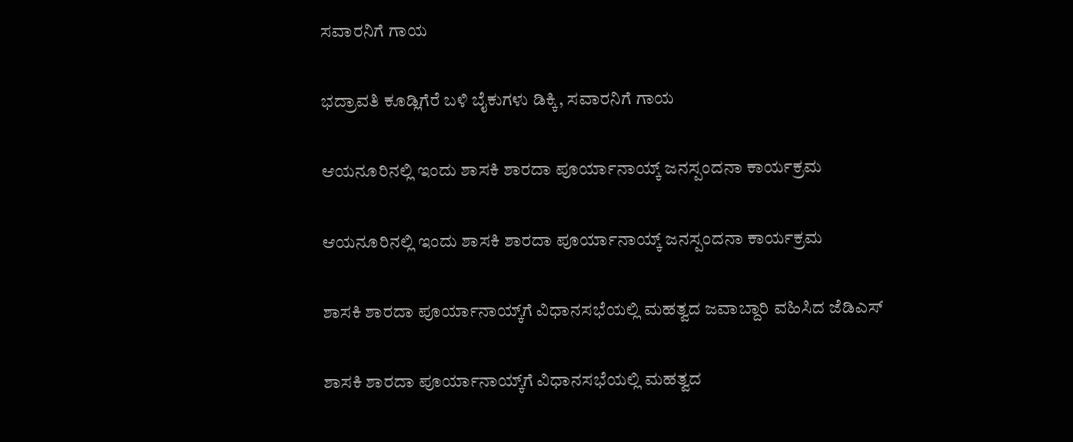ಸವಾರನಿಗೆ ಗಾಯ

ಭದ್ರಾವತಿ ಕೂಡ್ಲಿಗೆರೆ ಬಳಿ ಬೈಕುಗಳು ಡಿಕ್ಕಿ, ಸವಾರನಿಗೆ ಗಾಯ

ಆಯನೂರಿನಲ್ಲಿ ಇಂದು ಶಾಸಕಿ ಶಾರದಾ ಪೂರ್ಯಾನಾಯ್ಕ್‌ ಜನಸ್ಪಂದನಾ ಕಾರ್ಯಕ್ರಮ

ಆಯನೂರಿನಲ್ಲಿ ಇಂದು ಶಾಸಕಿ ಶಾರದಾ ಪೂರ್ಯಾನಾಯ್ಕ್‌ ಜನಸ್ಪಂದನಾ ಕಾರ್ಯಕ್ರಮ

ಶಾಸಕಿ ಶಾರದಾ ಪೂರ್ಯಾನಾಯ್ಕ್‌ಗೆ ವಿಧಾನಸಭೆಯಲ್ಲಿ ಮಹತ್ವದ ಜವಾಬ್ದಾರಿ ವಹಿಸಿದ ಜೆಡಿಎಸ್‌

ಶಾಸಕಿ ಶಾರದಾ ಪೂರ್ಯಾನಾಯ್ಕ್‌ಗೆ ವಿಧಾನಸಭೆಯಲ್ಲಿ ಮಹತ್ವದ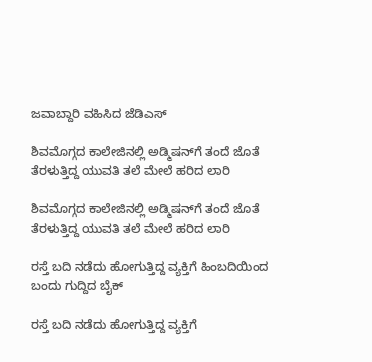ಜವಾಬ್ದಾರಿ ವಹಿಸಿದ ಜೆಡಿಎಸ್‌

ಶಿವಮೊಗ್ಗದ ಕಾಲೇಜಿನಲ್ಲಿ ಅಡ್ಮಿಷನ್‌ಗೆ ತಂದೆ ಜೊತೆ ತೆರಳುತ್ತಿದ್ದ ಯುವತಿ ತಲೆ ಮೇಲೆ ಹರಿದ ಲಾರಿ

ಶಿವಮೊಗ್ಗದ ಕಾಲೇಜಿನಲ್ಲಿ ಅಡ್ಮಿಷನ್‌ಗೆ ತಂದೆ ಜೊತೆ ತೆರಳುತ್ತಿದ್ದ ಯುವತಿ ತಲೆ ಮೇಲೆ ಹರಿದ ಲಾರಿ

ರಸ್ತೆ ಬದಿ ನಡೆದು ಹೋಗುತ್ತಿದ್ದ ವ್ಯಕ್ತಿಗೆ ಹಿಂಬದಿಯಿಂದ ಬಂದು ಗುದ್ದಿದ ಬೈಕ್

ರಸ್ತೆ ಬದಿ ನಡೆದು ಹೋಗುತ್ತಿದ್ದ ವ್ಯಕ್ತಿಗೆ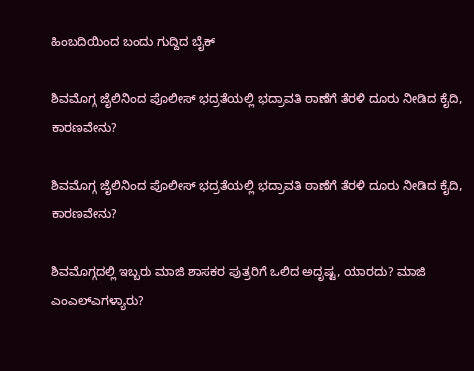ಹಿಂಬದಿಯಿಂದ ಬಂದು ಗುದ್ದಿದ ಬೈಕ್

ಶಿವಮೊಗ್ಗ ಜೈಲಿನಿಂದ ಪೊಲೀಸ್‌ ಭದ್ರತೆಯಲ್ಲಿ ಭದ್ರಾವತಿ ಠಾಣೆಗೆ ತೆರಳಿ ದೂರು ನೀಡಿದ ಕೈದಿ, ಕಾರಣವೇನು?

ಶಿವಮೊಗ್ಗ ಜೈಲಿನಿಂದ ಪೊಲೀಸ್‌ ಭದ್ರತೆಯಲ್ಲಿ ಭದ್ರಾವತಿ ಠಾಣೆಗೆ ತೆರಳಿ ದೂರು ನೀಡಿದ ಕೈದಿ, ಕಾರಣವೇನು?

ಶಿವಮೊಗ್ಗದಲ್ಲಿ ಇಬ್ಬರು ಮಾಜಿ ಶಾಸಕರ ಪುತ್ರರಿಗೆ ಒಲಿದ ಅದೃಷ್ಟ, ಯಾರದು? ಮಾಜಿ ಎಂಎಲ್‌ಎಗಳ್ಯಾರು?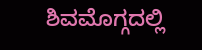ಶಿವಮೊಗ್ಗದಲ್ಲಿ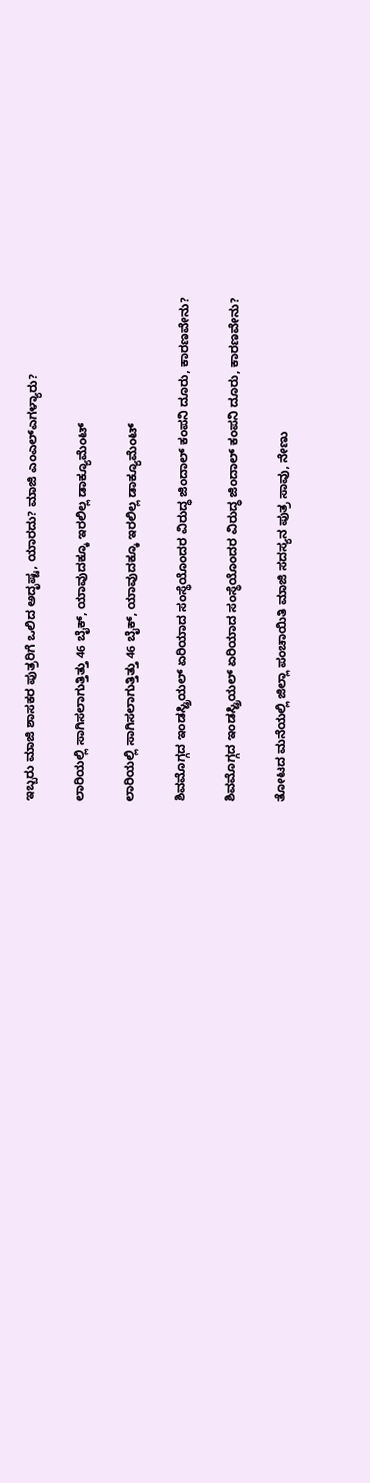ಇಬ್ಬರು ಮಾಜಿ ಶಾಸಕರ ಪುತ್ರರಿಗೆ ಒಲಿದ ಅದೃಷ್ಟ, ಯಾರದು? ಮಾಜಿ ಎಂಎಲ್‌ಎಗಳ್ಯಾರು?

ಲಾರಿಯಲ್ಲಿ ಸಾಗಿಸಲಾಗುತ್ತಿತ್ತು 46 ಬೈಕ್, ಯಾವುದಕ್ಕೂ ಇರಲಿಲ್ಲ ಡಾಕ್ಯೂಮೆಂಟ್

ಲಾರಿಯಲ್ಲಿ ಸಾಗಿಸಲಾಗುತ್ತಿತ್ತು 46 ಬೈಕ್, ಯಾವುದಕ್ಕೂ ಇರಲಿಲ್ಲ ಡಾಕ್ಯೂಮೆಂಟ್

ಶಿವಮೊಗ್ಗದ ಇಂಡಸ್ಟ್ರಿಯಲ್ ಏರಿಯಾದ ಸಂಸ್ಥೆಯೊಂದರ ವಿರುದ್ಧ ಜಿಂದಾಲ್ ಕಂಪನಿ ದೂರು, ಕಾರಣವೇನು?

ಶಿವಮೊಗ್ಗದ ಇಂಡಸ್ಟ್ರಿಯಲ್ ಏರಿಯಾದ ಸಂಸ್ಥೆಯೊಂದರ ವಿರುದ್ಧ ಜಿಂದಾಲ್ ಕಂಪನಿ ದೂರು, ಕಾರಣವೇನು?

ತೋಟದ ಮನೆಯಲ್ಲಿ ಜಿಲ್ಲಾ ಪಂಚಾಯಿತಿ ಮಾಜಿ ಸದಸ್ಯನ ಪುತ್ರ ಸಾವು, ನೇಣು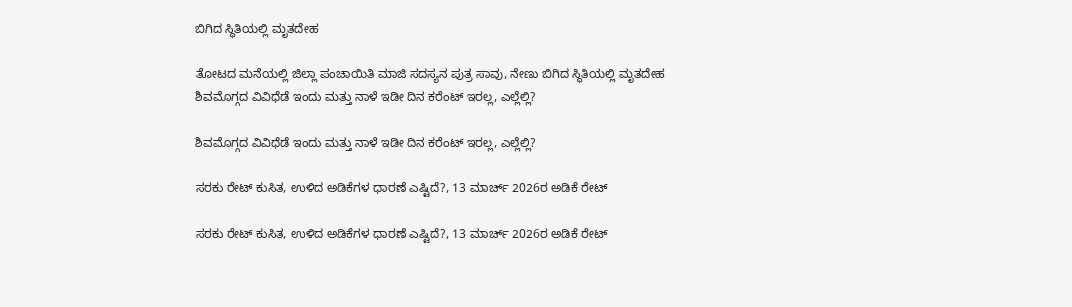ಬಿಗಿದ ಸ್ಥಿತಿಯಲ್ಲಿ ಮೃತದೇಹ

ತೋಟದ ಮನೆಯಲ್ಲಿ ಜಿಲ್ಲಾ ಪಂಚಾಯಿತಿ ಮಾಜಿ ಸದಸ್ಯನ ಪುತ್ರ ಸಾವು, ನೇಣು ಬಿಗಿದ ಸ್ಥಿತಿಯಲ್ಲಿ ಮೃತದೇಹ
ಶಿವಮೊಗ್ಗದ ವಿವಿಧೆಡೆ ಇಂದು ಮತ್ತು ನಾಳೆ ಇಡೀ ದಿನ ಕರೆಂಟ್‌ ಇರಲ್ಲ, ಎಲ್ಲೆಲ್ಲಿ?

ಶಿವಮೊಗ್ಗದ ವಿವಿಧೆಡೆ ಇಂದು ಮತ್ತು ನಾಳೆ ಇಡೀ ದಿನ ಕರೆಂಟ್‌ ಇರಲ್ಲ, ಎಲ್ಲೆಲ್ಲಿ?

ಸರಕು ರೇಟ್‌ ಕುಸಿತ, ಉಳಿದ ಅಡಿಕೆಗಳ ಧಾರಣೆ ಎಷ್ಟಿದೆ?, 13 ಮಾರ್ಚ್‌ 2026ರ ಅಡಿಕೆ ರೇಟ್‌

ಸರಕು ರೇಟ್‌ ಕುಸಿತ, ಉಳಿದ ಅಡಿಕೆಗಳ ಧಾರಣೆ ಎಷ್ಟಿದೆ?, 13 ಮಾರ್ಚ್‌ 2026ರ ಅಡಿಕೆ ರೇಟ್‌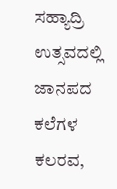ಸಹ್ಯಾದ್ರಿ ಉತ್ಸವದಲ್ಲಿ ಜಾನಪದ ಕಲೆಗಳ ಕಲರವ,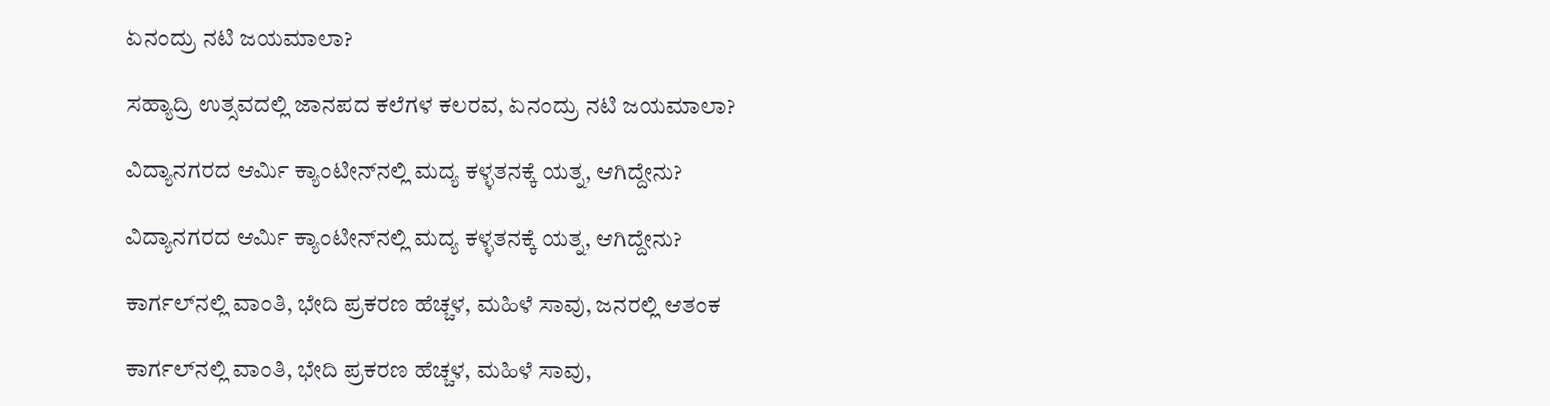ಏನಂದ್ರು ನಟಿ ಜಯಮಾಲಾ?

ಸಹ್ಯಾದ್ರಿ ಉತ್ಸವದಲ್ಲಿ ಜಾನಪದ ಕಲೆಗಳ ಕಲರವ, ಏನಂದ್ರು ನಟಿ ಜಯಮಾಲಾ?

ವಿದ್ಯಾನಗರದ ಆರ್ಮಿ ಕ್ಯಾಂಟೀನ್‌ನಲ್ಲಿ ಮದ್ಯ ಕಳ್ಳತನಕ್ಕೆ ಯತ್ನ, ಆಗಿದ್ದೇನು?

ವಿದ್ಯಾನಗರದ ಆರ್ಮಿ ಕ್ಯಾಂಟೀನ್‌ನಲ್ಲಿ ಮದ್ಯ ಕಳ್ಳತನಕ್ಕೆ ಯತ್ನ, ಆಗಿದ್ದೇನು?

ಕಾರ್ಗಲ್‌ನಲ್ಲಿ ವಾಂತಿ, ಭೇದಿ ಪ್ರಕರಣ ಹೆಚ್ಚಳ, ಮಹಿಳೆ ಸಾವು, ಜನರಲ್ಲಿ ಆತಂಕ

ಕಾರ್ಗಲ್‌ನಲ್ಲಿ ವಾಂತಿ, ಭೇದಿ ಪ್ರಕರಣ ಹೆಚ್ಚಳ, ಮಹಿಳೆ ಸಾವು,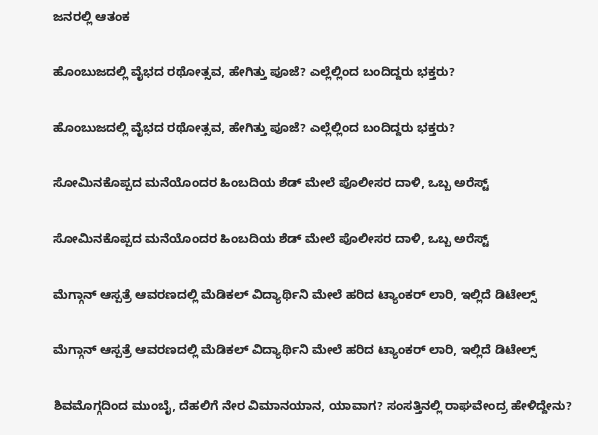ಜನರಲ್ಲಿ ಆತಂಕ

ಹೊಂಬುಜದಲ್ಲಿ ವೈಭದ ರಥೋತ್ಸವ, ಹೇಗಿತ್ತು ಪೂಜೆ? ಎಲ್ಲೆಲ್ಲಿಂದ ಬಂದಿದ್ದರು ಭಕ್ತರು?

ಹೊಂಬುಜದಲ್ಲಿ ವೈಭದ ರಥೋತ್ಸವ, ಹೇಗಿತ್ತು ಪೂಜೆ? ಎಲ್ಲೆಲ್ಲಿಂದ ಬಂದಿದ್ದರು ಭಕ್ತರು?

ಸೋಮಿನಕೊಪ್ಪದ ಮನೆಯೊಂದರ ಹಿಂಬದಿಯ ಶೆಡ್‌ ಮೇಲೆ ಪೊಲೀಸರ ದಾಳಿ, ಒಬ್ಬ ಅರೆಸ್ಟ್‌

ಸೋಮಿನಕೊಪ್ಪದ ಮನೆಯೊಂದರ ಹಿಂಬದಿಯ ಶೆಡ್‌ ಮೇಲೆ ಪೊಲೀಸರ ದಾಳಿ, ಒಬ್ಬ ಅರೆಸ್ಟ್‌

ಮೆಗ್ಗಾನ್‌ ಆಸ್ಪತ್ರೆ ಆವರಣದಲ್ಲಿ ಮೆಡಿಕಲ್‌ ವಿದ್ಯಾರ್ಥಿನಿ ಮೇಲೆ ಹರಿದ ಟ್ಯಾಂಕರ್‌ ಲಾರಿ, ಇಲ್ಲಿದೆ ಡಿಟೇಲ್ಸ್‌

ಮೆಗ್ಗಾನ್‌ ಆಸ್ಪತ್ರೆ ಆವರಣದಲ್ಲಿ ಮೆಡಿಕಲ್‌ ವಿದ್ಯಾರ್ಥಿನಿ ಮೇಲೆ ಹರಿದ ಟ್ಯಾಂಕರ್‌ ಲಾರಿ, ಇಲ್ಲಿದೆ ಡಿಟೇಲ್ಸ್‌

ಶಿವಮೊಗ್ಗದಿಂದ ಮುಂಬೈ, ದೆಹಲಿಗೆ ನೇರ ವಿಮಾನಯಾನ, ಯಾವಾಗ? ಸಂಸತ್ತಿನಲ್ಲಿ ರಾಘವೇಂದ್ರ ಹೇಳಿದ್ದೇನು?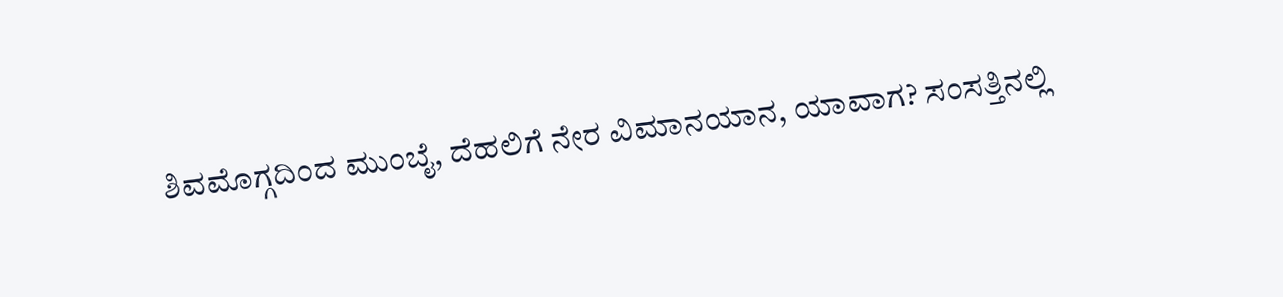ಶಿವಮೊಗ್ಗದಿಂದ ಮುಂಬೈ, ದೆಹಲಿಗೆ ನೇರ ವಿಮಾನಯಾನ, ಯಾವಾಗ? ಸಂಸತ್ತಿನಲ್ಲಿ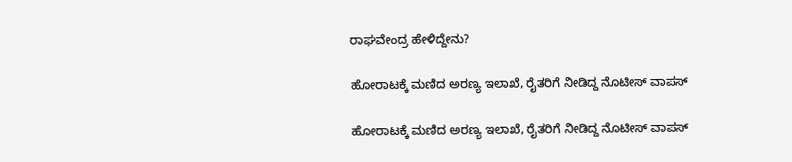ರಾಘವೇಂದ್ರ ಹೇಳಿದ್ದೇನು?

ಹೋರಾಟಕ್ಕೆ ಮಣಿದ ಅರಣ್ಯ ಇಲಾಖೆ, ರೈತರಿಗೆ ನೀಡಿದ್ದ ನೊಟೀಸ್‌ ವಾಪಸ್‌

ಹೋರಾಟಕ್ಕೆ ಮಣಿದ ಅರಣ್ಯ ಇಲಾಖೆ, ರೈತರಿಗೆ ನೀಡಿದ್ದ ನೊಟೀಸ್‌ ವಾಪಸ್‌